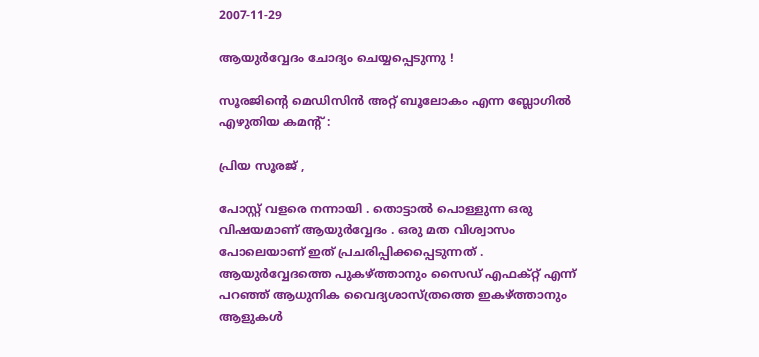2007-11-29

ആയുര്‍വ്വേദം ചോദ്യം ചെയ്യപ്പെടുന്നു !

സൂരജിന്റെ മെഡിസിന്‍ അറ്റ് ബൂലോകം എന്ന ബ്ലോഗില്‍ എഴുതിയ കമന്റ് :

പ്രിയ സൂരജ് ,

പോസ്റ്റ് വളരെ നന്നായി . തൊട്ടാല്‍ പൊള്ളുന്ന ഒരു വിഷയമാണ് ആയുര്‍വ്വേദം . ഒരു മത വിശ്വാസം പോലെയാണ് ഇത് പ്രചരിപ്പിക്കപ്പെടുന്നത് . ആയുര്‍വ്വേദത്തെ പുകഴ്ത്താനും സൈഡ് എഫക്റ്റ് എന്ന് പറഞ്ഞ് ആധുനിക വൈദ്യശാസ്ത്രത്തെ ഇകഴ്ത്താനും ആളുകള്‍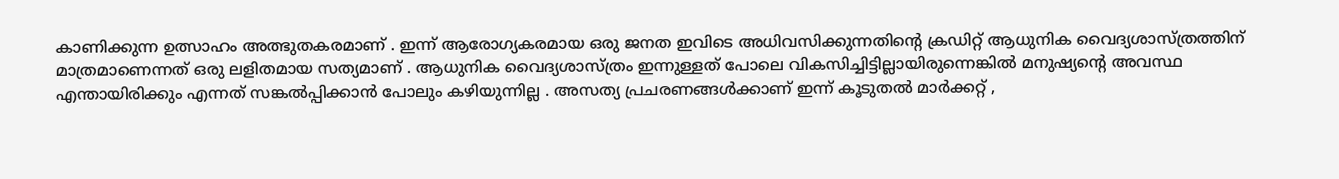കാണിക്കുന്ന ഉത്സാഹം അത്ഭുതകരമാണ് . ഇന്ന് ആരോഗ്യകരമായ ഒരു ജനത ഇവിടെ അധിവസിക്കുന്നതിന്റെ ക്രഡിറ്റ് ആധുനിക വൈദ്യശാസ്ത്രത്തിന് മാത്രമാണെന്നത് ഒരു ലളിതമായ സത്യമാണ് . ആധുനിക വൈദ്യശാസ്ത്രം ഇന്നുള്ളത് പോലെ വികസിച്ചിട്ടില്ലായിരുന്നെങ്കില്‍ മനുഷ്യന്റെ അവസ്ഥ എന്തായിരിക്കും എന്നത് സങ്കല്‍പ്പിക്കാന്‍ പോലും കഴിയുന്നില്ല . അസത്യ പ്രചരണങ്ങള്‍ക്കാണ് ഇന്ന് കൂടുതല്‍ മാര്‍ക്കറ്റ് ,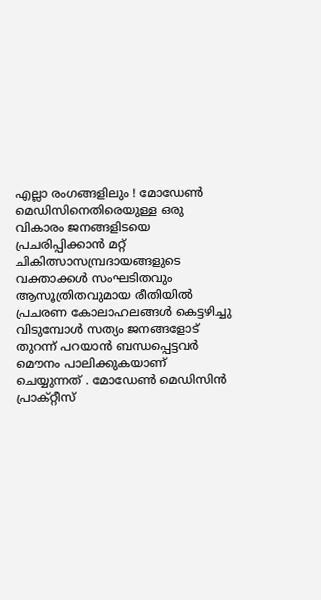എല്ലാ രംഗങ്ങളിലും ! മോഡേണ്‍ മെഡിസിനെതിരെയുള്ള ഒരു വികാരം ജനങ്ങളിടയെ പ്രചരിപ്പിക്കാന്‍ മറ്റ് ചികിത്സാസമ്പ്രദായങ്ങളുടെ വക്താക്കള്‍ സംഘടിതവും ആസൂത്രിതവുമായ രീതിയില്‍ പ്രചരണ കോലാഹലങ്ങള്‍ കെട്ടഴിച്ചു വിടുമ്പോള്‍ സത്യം ജനങ്ങളോട് തുറന്ന് പറയാന്‍ ബന്ധപ്പെട്ടവര്‍ മൌനം പാലിക്കുകയാണ് ചെയ്യുന്നത് . മോഡേണ്‍ മെഡിസിന്‍ പ്രാക്റ്റീസ്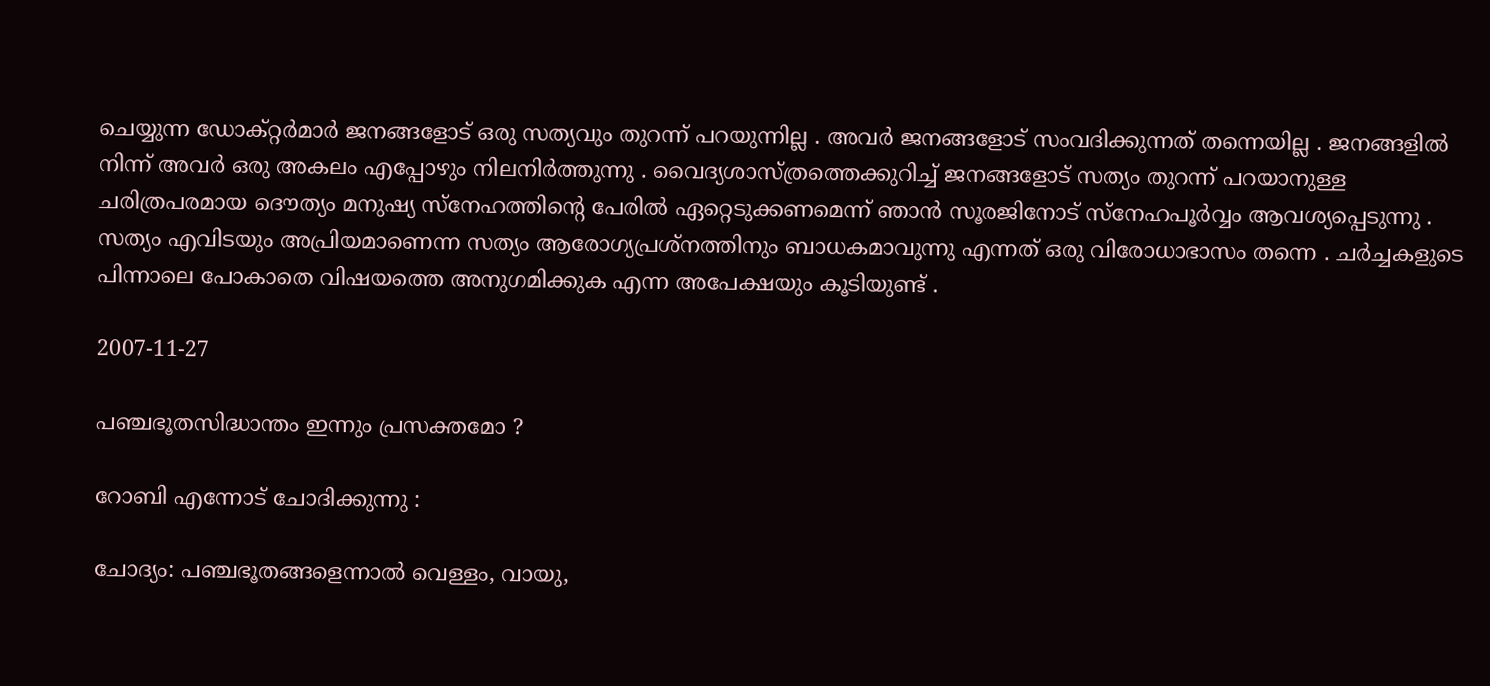ചെയ്യുന്ന ഡോക്റ്റര്‍മാര്‍ ജനങ്ങളോട് ഒരു സത്യവും തുറന്ന് പറയുന്നില്ല . അവര്‍ ജനങ്ങളോട് സംവദിക്കുന്നത് തന്നെയില്ല . ജനങ്ങളില്‍ നിന്ന് അവര്‍ ഒരു അകലം എപ്പോഴും നിലനിര്‍ത്തുന്നു . വൈദ്യശാസ്ത്രത്തെക്കുറിച്ച് ജനങ്ങളോട് സത്യം തുറന്ന് പറയാനുള്ള ചരിത്രപരമായ ദൌത്യം മനുഷ്യ സ്നേഹത്തിന്റെ പേരില്‍ ഏറ്റെടുക്കണമെന്ന് ഞാന്‍ സൂരജിനോട് സ്നേഹപൂര്‍വ്വം ആവശ്യപ്പെടുന്നു . സത്യം എവിടയും അപ്രിയമാണെന്ന സത്യം ആരോഗ്യപ്രശ്നത്തിനും ബാധകമാവുന്നു എന്നത് ഒരു വിരോധാഭാസം തന്നെ . ചര്‍ച്ചകളുടെ പിന്നാലെ പോകാതെ വിഷയത്തെ അനുഗമിക്കുക എന്ന അപേക്ഷയും കൂടിയുണ്ട് .

2007-11-27

പഞ്ചഭൂതസിദ്ധാന്തം ഇന്നും പ്രസക്തമോ ?

റോബി എന്നോട് ചോദിക്കുന്നു :

ചോദ്യം: പഞ്ചഭൂതങ്ങളെന്നാല്‍ വെള്ളം, വായു,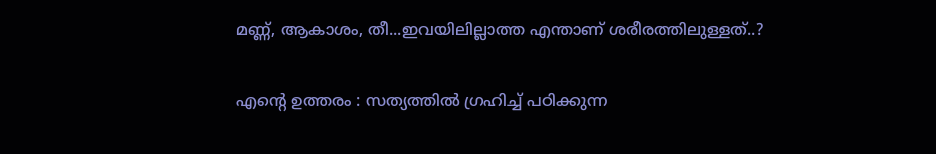മണ്ണ്, ആകാശം, തീ...ഇവയിലില്ലാത്ത എന്താണ്‌ ശരീരത്തിലുള്ളത്‌..?

എന്റെ ഉത്തരം : സത്യത്തില്‍ ഗ്രഹിച്ച് പഠിക്കുന്ന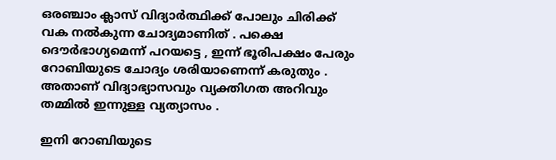ഒരഞ്ചാം ക്ലാസ് വിദ്യാര്‍ത്ഥിക്ക് പോലും ചിരിക്ക് വക നല്‍കുന്ന ചോദ്യമാണിത് . പക്ഷെ ദൌര്‍ഭാഗ്യമെന്ന് പറയട്ടെ , ഇന്ന് ഭൂരിപക്ഷം പേരും റോബിയുടെ ചോദ്യം ശരിയാണെന്ന് കരുതും . അതാണ് വിദ്യാഭ്യാസവും വ്യക്തിഗത അറിവും തമ്മില്‍ ഇന്നുള്ള വ്യത്യാസം .

ഇനി റോബിയുടെ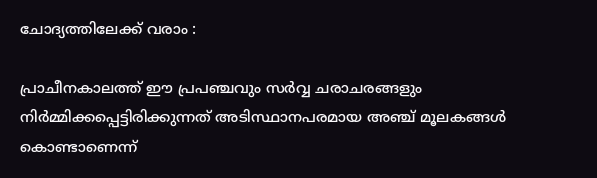ചോദ്യത്തിലേക്ക് വരാം :

പ്രാചീനകാലത്ത് ഈ പ്രപഞ്ചവും സര്‍വ്വ ചരാചരങ്ങളും നിര്‍മ്മിക്കപ്പെട്ടിരിക്കുന്നത് അടിസ്ഥാനപരമായ അഞ്ച് മൂലകങ്ങള്‍ കൊണ്ടാണെന്ന്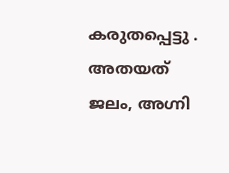കരുതപ്പെട്ടു . അതയത് ജലം, അഗ്നി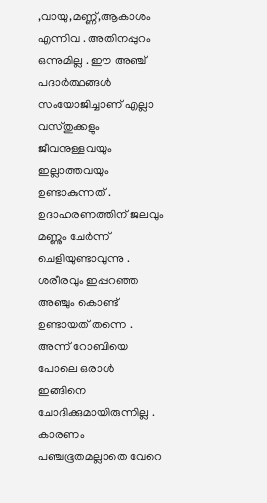,വായു,മണ്ണ്,ആകാശം എന്നിവ . അതിനപ്പുറം ഒന്നുമില്ല . ഈ അഞ്ച് പദാര്‍ത്ഥങ്ങള്‍ സംയോജിച്ചാണ് എല്ലാ വസ്തുക്കളും ജീവനുള്ളവയും ഇല്ലാത്തവയും ഉണ്ടാകുന്നത് . ഉദാഹരണത്തിന് ജലവും മണ്ണും ചേര്‍ന്ന് ചെളിയുണ്ടാവുന്നു . ശരീരവും ഇപ്പറഞ്ഞ അഞ്ചും കൊണ്ട് ഉണ്ടായത് തന്നെ . അന്ന് റോബിയെ പോലെ ഒരാള്‍ ഇങ്ങിനെ ചോദിക്കുമായിരുന്നില്ല . കാരണം പഞ്ചഭൂതമല്ലാതെ വേറെ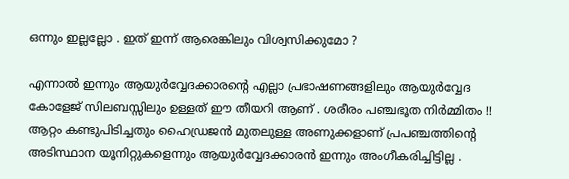ഒന്നും ഇല്ലല്ലോ . ഇത് ഇന്ന് ആരെങ്കിലും വിശ്വസിക്കുമോ ?

എന്നാല്‍ ഇന്നും ആയുര്‍വ്വേദക്കാരന്റെ എല്ലാ പ്രഭാഷണങ്ങളിലും ആയുര്‍വ്വേദ കോളേജ് സിലബസ്സിലും ഉള്ളത് ഈ തീയറി ആണ് . ശരീരം പഞ്ചഭൂത നിര്‍മ്മിതം !! ആറ്റം കണ്ടുപിടിച്ചതും ഹൈഡ്രജന്‍ മുതലുള്ള അണുക്കളാണ് പ്രപഞ്ചത്തിന്റെ അടിസ്ഥാന യൂനിറ്റുകളെന്നും ആയുര്‍വ്വേദക്കാരന്‍ ഇന്നും അംഗീകരിച്ചിട്ടില്ല .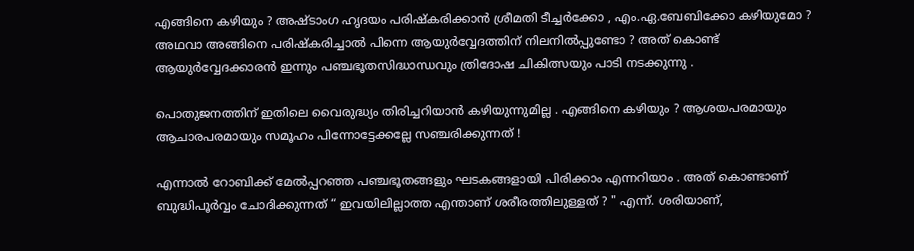എങ്ങിനെ കഴിയും ? അഷ്ടാംഗ ഹൃദയം പരിഷ്കരിക്കാന്‍ ശ്രീമതി ടീച്ചര്‍ക്കോ , എം.ഏ.ബേബിക്കോ കഴിയുമോ ? അഥവാ അങ്ങിനെ പരിഷ്കരിച്ചാല്‍ പിന്നെ ആയുര്‍വ്വേദത്തിന് നിലനില്‍പ്പുണ്ടോ ? അത് കൊണ്ട് ആയുര്‍വ്വേദക്കാരന്‍ ഇന്നും പഞ്ചഭൂതസിദ്ധാന്ധവും ത്രിദോഷ ചികിത്സയും പാടി നടക്കുന്നു .

പൊതുജനത്തിന് ഇതിലെ വൈരുദ്ധ്യം തിരിച്ചറിയാന്‍ കഴിയുന്നുമില്ല . എങ്ങിനെ കഴിയും ? ആശയപരമായും ആചാരപരമായും സമൂഹം പിന്നോട്ടേക്കല്ലേ സഞ്ചരിക്കുന്നത് !

എന്നാല്‍ റോബിക്ക് മേല്‍പ്പറഞ്ഞ പഞ്ചഭൂതങ്ങളും ഘടകങ്ങളായി പിരിക്കാം എന്നറിയാം . അത് കൊണ്ടാണ് ബുദ്ധിപൂര്‍വ്വം ചോദിക്കുന്നത് “ ഇവയിലില്ലാത്ത എന്താണ് ശരീരത്തിലുള്ളത് ? " എന്ന്. ശരിയാണ്,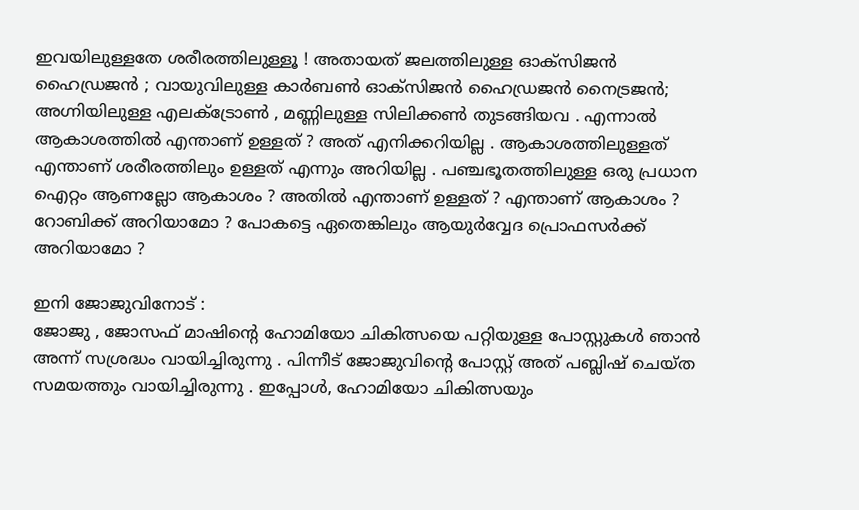ഇവയിലുള്ളതേ ശരീരത്തിലുള്ളൂ ! അതായത് ജലത്തിലുള്ള ഓക്സിജന്‍ ഹൈഡ്രജന്‍ ; വായുവിലുള്ള കാര്‍ബണ്‍ ഓക്സിജന്‍ ഹൈഡ്രജന്‍ നൈട്രജന്‍; അഗ്നിയിലുള്ള എലക്ട്രോണ്‍ , മണ്ണിലുള്ള സിലിക്കണ്‍ തുടങ്ങിയവ . എന്നാല്‍ ആകാശത്തില്‍ എന്താണ് ഉള്ളത് ? അത് എനിക്കറിയില്ല . ആകാശത്തിലുള്ളത് എന്താണ് ശരീരത്തിലും ഉള്ളത് എന്നും അറിയില്ല . പഞ്ചഭൂതത്തിലുള്ള ഒരു പ്രധാന ഐറ്റം ആണല്ലോ ആകാശം ? അതില്‍ എന്താണ് ഉള്ളത് ? എന്താണ് ആകാശം ? റോബിക്ക് അറിയാമോ ? പോകട്ടെ ഏതെങ്കിലും ആയുര്‍വ്വേദ പ്രൊഫസര്‍ക്ക് അറിയാമോ ?

ഇനി ജോജുവിനോട് :
ജോജു , ജോസഫ് മാഷിന്റെ ഹോമിയോ ചികിത്സയെ പറ്റിയുള്ള പോസ്റ്റുകള്‍ ഞാന്‍ അന്ന് സശ്രദ്ധം വായിച്ചിരുന്നു . പിന്നീട് ജോജുവിന്റെ പോസ്റ്റ് അത് പബ്ലിഷ് ചെയ്ത സമയത്തും വായിച്ചിരുന്നു . ഇപ്പോള്‍, ഹോമിയോ ചികിത്സയും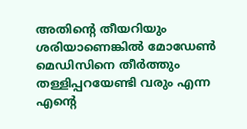അതിന്റെ തീയറിയും ശരിയാണെങ്കില്‍ മോഡേണ്‍ മെഡിസിനെ തീര്‍ത്തും തള്ളിപ്പറയേണ്ടി വരും എന്ന എന്റെ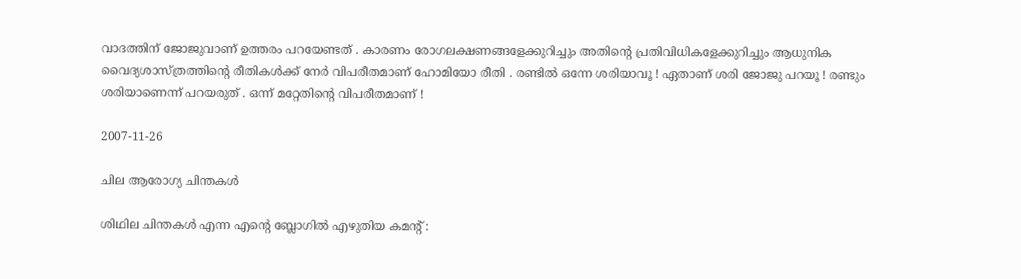വാദത്തിന് ജോജുവാണ് ഉത്തരം പറയേണ്ടത് . കാരണം രോഗലക്ഷണങ്ങളേക്കുറിച്ചും അതിന്റെ പ്രതിവിധികളേക്കുറിച്ചും ആധുനിക വൈദ്യശാസ്ത്രത്തിന്റെ രീതികള്‍ക്ക് നേര്‍ വിപരീതമാണ് ഹോമിയോ രീതി . രണ്ടില്‍ ഒന്നേ ശരിയാവൂ ! ഏതാണ് ശരി ജോജു പറയൂ ! രണ്ടും ശരിയാണെന്ന് പറയരുത് . ഒന്ന് മറ്റേതിന്റെ വിപരീതമാണ് !

2007-11-26

ചില ആരോഗ്യ ചിന്തകള്‍

ശിഥില ചിന്തകള്‍ എന്ന എന്റെ ബ്ലോഗില്‍ എഴുതിയ കമന്റ് :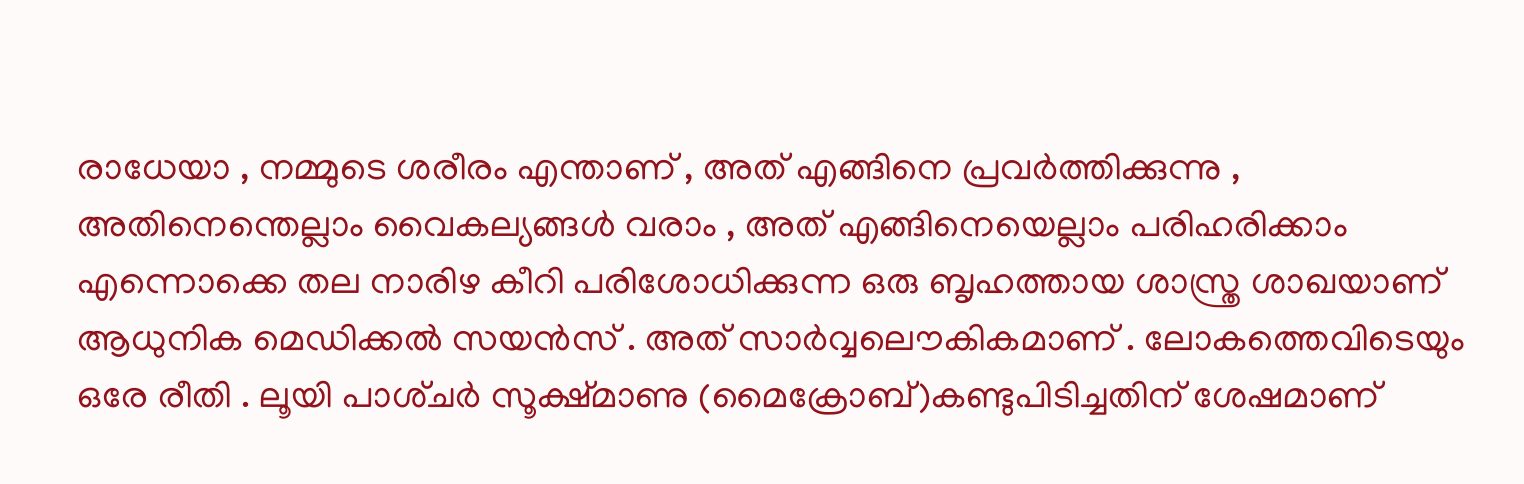രാധേയാ , നമ്മുടെ ശരീരം എന്താണ് , അത് എങ്ങിനെ പ്രവര്‍ത്തിക്കുന്നു , അതിനെന്തെല്ലാം വൈകല്യങ്ങള്‍ വരാം , അത് എങ്ങിനെയെല്ലാം പരിഹരിക്കാം എന്നൊക്കെ തല നാരിഴ കീറി പരിശോധിക്കുന്ന ഒരു ബൃഹത്തായ ശാസ്ത്ര ശാഖയാണ് ആധുനിക മെഡിക്കല്‍ സയന്‍സ് . അത് സാര്‍വ്വലൌകികമാണ് . ലോകത്തെവിടെയും ഒരേ രീതി . ലൂയി പാശ്‌ചര്‍ സൂക്ഷ്മാണു (മൈക്രോബ്)കണ്ടുപിടിച്ചതിന് ശേഷമാണ്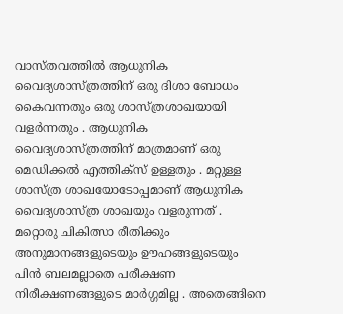വാസ്തവത്തില്‍ ആധുനിക വൈദ്യശാസ്ത്രത്തിന് ഒരു ദിശാ ബോധം കൈവന്നതും ഒരു ശാസ്ത്രശാഖയായി വളര്‍ന്നതും . ആധുനിക വൈദ്യശാസ്ത്രത്തിന് മാത്രമാണ് ഒരു മെഡിക്കല്‍ എത്തിക്സ് ഉള്ളതും . മറ്റുള്ള ശാസ്ത്ര ശാഖയോടോപ്പമാണ് ആധുനിക വൈദ്യശാസ്ത്ര ശാഖയും വളരുന്നത് . മറ്റൊരു ചികിത്സാ രീതിക്കും അനുമാനങ്ങളുടെയും ഊഹങ്ങളുടെയും പിന്‍ ബലമല്ലാതെ പരീക്ഷണ നിരീക്ഷണങ്ങളുടെ മാര്‍ഗ്ഗമില്ല . അതെങ്ങിനെ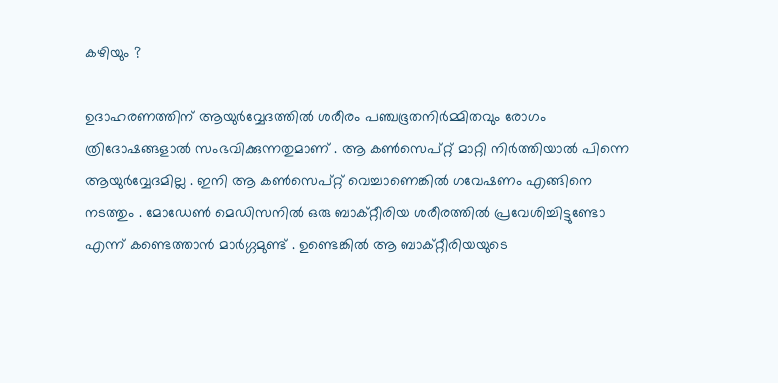കഴിയും ?

ഉദാഹരണത്തിന് ആയുര്‍വ്വേദത്തില്‍ ശരീരം പഞ്ചഭൂതനിര്‍മ്മിതവും രോഗം ത്രിദോഷങ്ങളാല്‍ സംഭവിക്കുന്നതുമാണ് . ആ കണ്‍സെപ്റ്റ് മാറ്റി നിര്‍ത്തിയാല്‍ പിന്നെ ആയുര്‍വ്വേദമില്ല . ഇനി ആ കണ്‍സെപ്റ്റ് വെച്ചാണെങ്കില്‍ ഗവേഷണം എങ്ങിനെ നടത്തും . മോഡേണ്‍ മെഡിസനില്‍ ഒരു ബാക്റ്റീരിയ ശരീരത്തില്‍ പ്രവേശിച്ചിട്ടുണ്ടോ എന്ന് കണ്ടെത്താന്‍ മാര്‍ഗ്ഗമുണ്ട് . ഉണ്ടെങ്കില്‍ ആ ബാക്റ്റീരിയയുടെ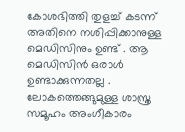കോശഭിത്തി തുളച്ച് കടന്ന് അതിനെ നശിപ്പിക്കാനുള്ള മെഡിസിനും ഉണ്ട് . ആ മെഡിസിന്‍ ഒരാള്‍ ഉണ്ടാക്കുന്നതല്ല . ലോകത്തെങ്ങുമുള്ള ശാസ്ത്ര സമൂഹം അംഗീകാരം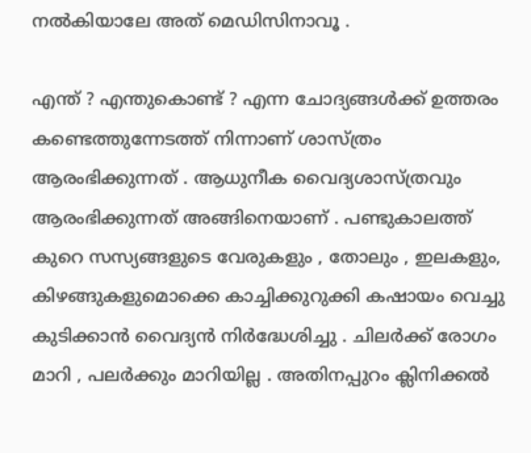നല്‍കിയാലേ അത് മെഡിസിനാവൂ .

എന്ത് ? എന്തുകൊണ്ട് ? എന്ന ചോദ്യങ്ങള്‍ക്ക് ഉത്തരം കണ്ടെത്തുന്നേടത്ത് നിന്നാണ് ശാസ്ത്രം ആരംഭിക്കുന്നത് . ആധുനീക വൈദ്യശാസ്ത്രവും ആരംഭിക്കുന്നത് അങ്ങിനെയാണ് . പണ്ടുകാലത്ത് കുറെ സസ്യങ്ങളുടെ വേരുകളും , തോലും , ഇലകളും, കിഴങ്ങുകളുമൊക്കെ കാച്ചിക്കുറുക്കി കഷായം വെച്ചു കുടിക്കാന്‍ വൈദ്യന്‍ നിര്‍ദ്ധേശിച്ചു . ചിലര്‍ക്ക് രോഗം മാറി , പലര്‍ക്കും മാറിയില്ല . അതിനപ്പുറം ക്ലിനിക്കല്‍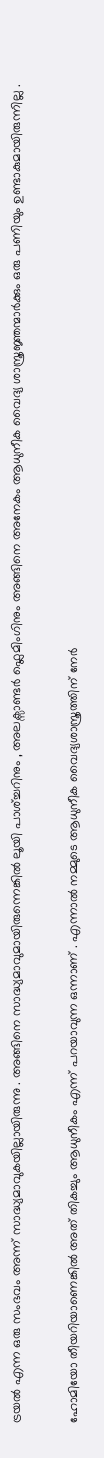ട്രയല്‍ എന്ന ഒരു സംഭവം അന്ന് സാദ്ധ്യമാവുകയില്ലായിരുന്നു . അങ്ങിനെ സാദ്ധ്യമാവുമായിരുന്നെങ്കില്‍ ലൂയി പാശ്‌ച്ചറിനും , അലക്സാണ്ടര്‍ ഫ്ലെമിംഗിനും അങ്ങിനെ അനേകം ആധുനീക വൈദ്യ ശാസ്ത്രജ്ഞന്മാര്‍ക്കും ഒരു പണിയും ഉണ്ടാകുമായിരുന്നില്ല .

ഹോമിയോ തീയറിയാണെങ്കില്‍ അത് തികച്ചും ആധുനീകം എന്ന് പറയാവുന്ന ഒന്നാണ് . എന്നാല്‍ നമ്മുടെ ആധുനീക വൈദ്യശാസ്ത്രത്തിന് നേര്‍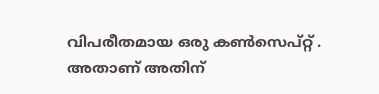വിപരീതമായ ഒരു കണ്‍സെപ്റ്റ് . അതാണ് അതിന്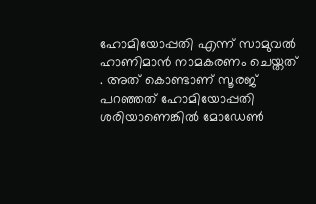ഹോമിയോപ്പതി എന്ന് സാമുവല്‍ ഹാണിമാന്‍ നാമകരണം ചെയ്തത് . അത് കൊണ്ടാണ് സൂരജ് പറഞ്ഞത് ഹോമിയോപ്പതി ശരിയാണെങ്കില്‍ മോഡേണ്‍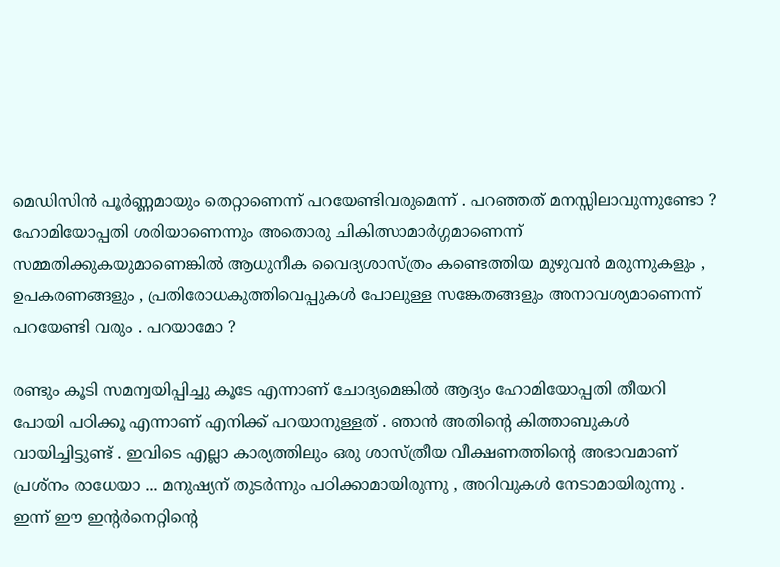മെഡിസിന്‍ പൂര്‍ണ്ണമായും തെറ്റാണെന്ന് പറയേണ്ടിവരുമെന്ന് . പറഞ്ഞത് മനസ്സിലാവുന്നുണ്ടോ ? ഹോമിയോപ്പതി ശരിയാണെന്നും അതൊരു ചികിത്സാമാര്‍ഗ്ഗമാണെന്ന് സമ്മതിക്കുകയുമാണെങ്കില്‍ ആധുനീക വൈദ്യശാസ്ത്രം കണ്ടെത്തിയ മുഴുവന്‍ മരുന്നുകളും , ഉപകരണങ്ങളും , പ്രതിരോധകുത്തിവെപ്പുകള്‍ പോലുള്ള സങ്കേതങ്ങളും അനാവശ്യമാണെന്ന് പറയേണ്ടി വരും . പറയാമോ ?

രണ്ടും കൂടി സമന്വയിപ്പിച്ചു കൂടേ എന്നാണ് ചോദ്യമെങ്കില്‍ ആദ്യം ഹോമിയോപ്പതി തീയറി പോയി പഠിക്കൂ എന്നാണ് എനിക്ക് പറയാനുള്ളത് . ഞാന്‍ അതിന്റെ കിത്താബുകള്‍ വായിച്ചിട്ടുണ്ട് . ഇവിടെ എല്ലാ കാര്യത്തിലും ഒരു ശാസ്ത്രീയ വീക്ഷണത്തിന്റെ അഭാവമാണ് പ്രശ്നം രാധേയാ ... മനുഷ്യന് തുടര്‍ന്നും പഠിക്കാമായിരുന്നു , അറിവുകള്‍ നേടാമായിരുന്നു . ഇന്ന് ഈ ഇന്റര്‍നെറ്റിന്റെ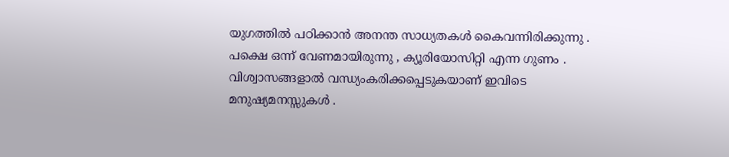യുഗത്തില്‍ പഠിക്കാന്‍ അനന്ത സാധ്യതകള്‍ കൈവന്നിരിക്കുന്നു . പക്ഷെ ഒന്ന് വേണമായിരുന്നു , ക്യൂരിയോസിറ്റി എന്ന ഗുണം . വിശ്വാസങ്ങളാല്‍ വന്ധ്യംകരിക്കപ്പെടുകയാണ് ഇവിടെ മനുഷ്യമനസ്സുകള്‍ .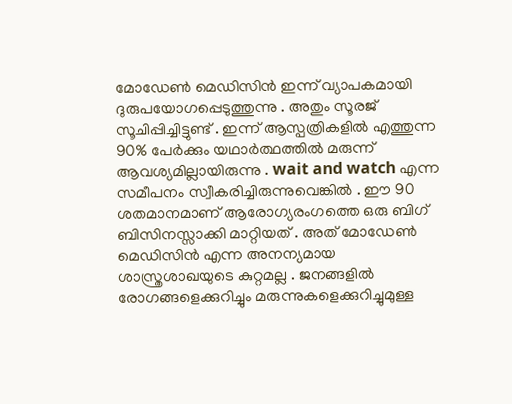മോഡേണ്‍ മെഡിസിന്‍ ഇന്ന് വ്യാപകമായി ദുരുപയോഗപ്പെടുത്തുന്നു . അതും സൂരജ് സൂചിപ്പിച്ചിട്ടുണ്ട് . ഇന്ന് ആസ്പത്രികളില്‍ എത്തുന്ന 90% പേര്‍ക്കും യഥാര്‍ത്ഥത്തില്‍ മരുന്ന് ആവശ്യമില്ലായിരുന്നു . wait and watch എന്ന സമീപനം സ്വീകരിച്ചിരുന്നുവെങ്കില്‍ . ഈ 90 ശതമാനമാണ് ആരോഗ്യരംഗത്തെ ഒരു ബിഗ് ബിസിനസ്സാക്കി മാറ്റിയത് . അത് മോഡേണ്‍ മെഡിസിന്‍ എന്ന അനന്യമായ ശാസ്ത്രശാഖയുടെ കുറ്റമല്ല . ജനങ്ങളില്‍ രോഗങ്ങളെക്കുറിച്ചും മരുന്നുകളെക്കുറിച്ചുമുള്ള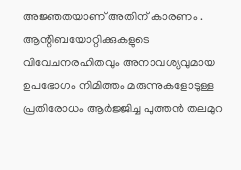അജ്ഞതയാണ് അതിന് കാരണം . ആന്റിബയോറ്റിക്കുകളുടെ വിവേചനരഹിതവും അനാവശ്യവുമായ ഉപഭോഗം നിമിത്തം മരുന്നുകളോടുള്ള പ്രതിരോധം ആര്‍ജ്ജിച്ച പുത്തന്‍ തലമുറ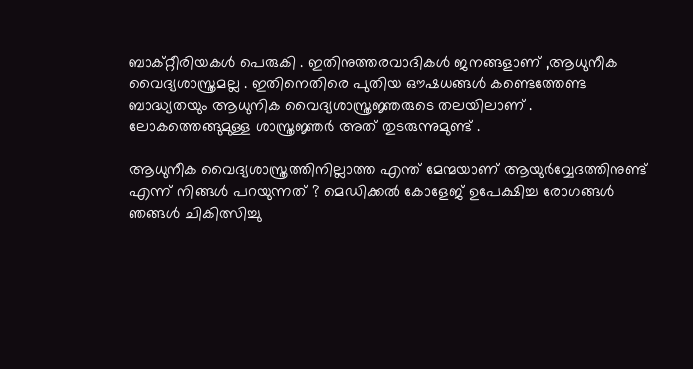ബാക്റ്റീരിയകള്‍ പെരുകി . ഇതിനുത്തരവാദികള്‍ ജനങ്ങളാണ് ,ആധുനീക വൈദ്യശാസ്ത്രമല്ല . ഇതിനെതിരെ പുതിയ ഔഷധങ്ങള്‍ കണ്ടെത്തേണ്ട ബാദ്ധ്യതയും ആധുനിക വൈദ്യശാസ്ത്രജ്ഞരുടെ തലയിലാണ് . ലോകത്തെങ്ങുമുള്ള ശാസ്ത്രജ്ഞര്‍ അത് തുടരുന്നുമുണ്ട് .

ആധുനീക വൈദ്യശാസ്ത്രത്തിനില്ലാത്ത എന്ത് മേന്മയാണ് ആയുര്‍വ്വേദത്തിനുണ്ട് എന്ന് നിങ്ങള്‍ പറയുന്നത് ? മെഡിക്കല്‍ കോളേജ് ഉപേക്ഷിച്ച രോഗങ്ങള്‍ ഞങ്ങള്‍ ചികിത്സിച്ചു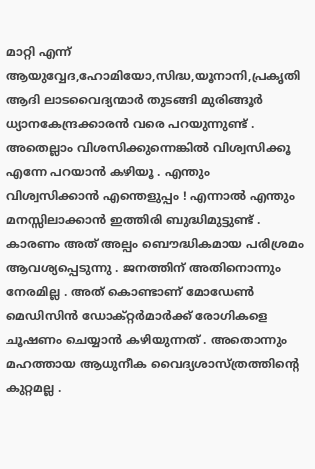മാറ്റി എന്ന് ആയുവ്വേദ,ഹോമിയോ,സിദ്ധ,യൂനാനി,പ്രകൃതി ആദി ലാടവൈദ്യന്മാര്‍ തുടങ്ങി മുരിങ്ങൂര്‍ ധ്യാ‍നകേന്ദ്രക്കാരന്‍ വരെ പറയുന്നുണ്ട് . അതെല്ലാം വിശസിക്കുന്നെങ്കില്‍ വിശ്വസിക്കൂ എന്നേ പറയാന്‍ കഴിയൂ . എന്തും വിശ്വസിക്കാന്‍ എന്തെളുപ്പം ! എന്നാല്‍ എന്തും മനസ്സിലാക്കാന്‍ ഇത്തിരി ബുദ്ധിമുട്ടുണ്ട് . കാരണം അത് അല്പം ബൌദ്ധികമായ പരിശ്രമം ആവശ്യപ്പെടുന്നു . ജനത്തിന് അതിനൊന്നും നേരമില്ല . അത് കൊണ്ടാണ് മോഡേണ്‍ മെഡിസിന്‍ ഡോക്റ്റര്‍മാര്‍ക്ക് രോഗികളെ ചൂഷണം ചെയ്യാന്‍ കഴിയുന്നത് . അതൊന്നും മഹത്തായ ആധുനീക വൈദ്യശാസ്ത്രത്തിന്റെ കുറ്റമല്ല .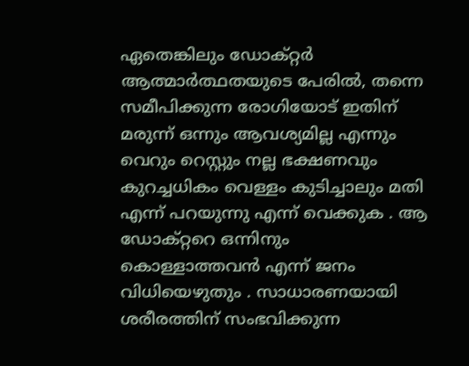ഏതെങ്കിലും ഡോക്റ്റര്‍ ആത്മാര്‍ത്ഥതയുടെ പേരില്‍, തന്നെ സമീപിക്കുന്ന രോഗിയോട് ഇതിന് മരുന്ന് ഒന്നും ആവശ്യമില്ല എന്നും വെറും റെസ്റ്റും നല്ല ഭക്ഷണവും കുറച്ചധികം വെള്ളം കുടിച്ചാലും മതി എന്ന് പറയുന്നു എന്ന് വെക്കുക . ആ ഡോക്റ്ററെ ഒന്നിനും കൊള്ളാത്തവന്‍ എന്ന് ജനം വിധിയെഴുതും . സാധാരണയായി ശരീരത്തിന് സംഭവിക്കുന്ന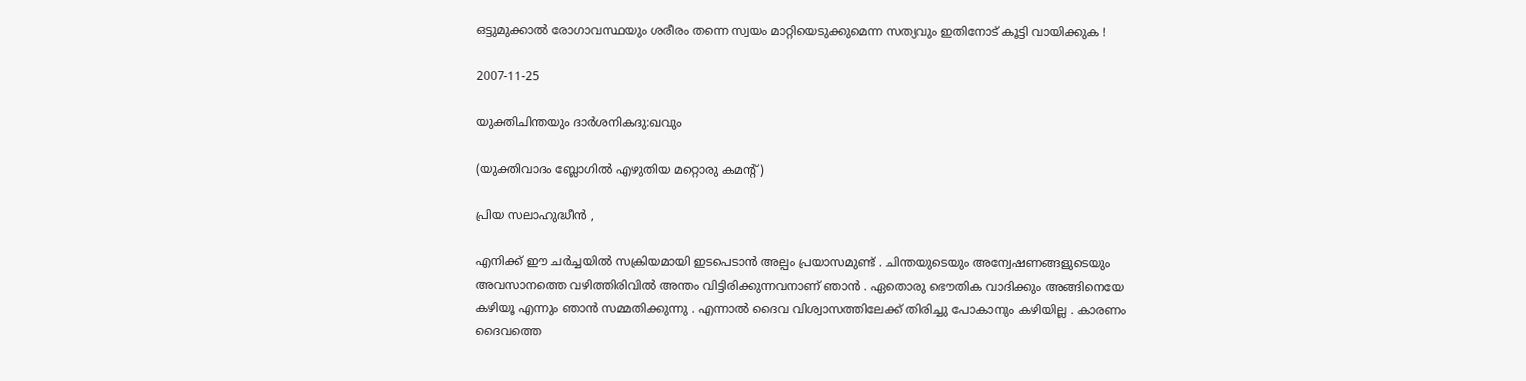ഒട്ടുമുക്കാല്‍ രോഗാവസ്ഥയും ശരീരം തന്നെ സ്വയം മാറ്റിയെടുക്കുമെന്ന സത്യവും ഇതിനോട് കൂട്ടി വായിക്കുക !

2007-11-25

യുക്തിചിന്തയും ദാര്‍ശനികദു:ഖവും

(യുക്തിവാദം ബ്ലോഗില്‍ എഴുതിയ മറ്റൊരു കമന്റ്)

പ്രിയ സലാഹുദ്ധീന്‍ ,

എനിക്ക് ഈ ചര്‍ച്ചയില്‍ സക്രിയമായി ഇടപെടാന്‍ അല്പം പ്രയാസമുണ്ട് . ചിന്തയുടെയും അന്വേഷണങ്ങളുടെയും അവസാനത്തെ വഴിത്തിരിവില്‍ അന്തം വിട്ടിരിക്കുന്നവനാണ് ഞാന്‍ . ഏതൊരു ഭൌതിക വാദിക്കും അങ്ങിനെയേ കഴിയൂ എന്നും ഞാന്‍ സമ്മതിക്കുന്നു . എന്നാല്‍ ദൈവ വിശ്വാസത്തിലേക്ക് തിരിച്ചു പോകാനും കഴിയില്ല . കാരണം ദൈവത്തെ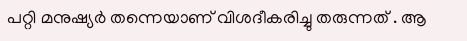പറ്റി മനുഷ്യര്‍ തന്നെയാണ് വിശദീകരിച്ചു തരുന്നത് . ആ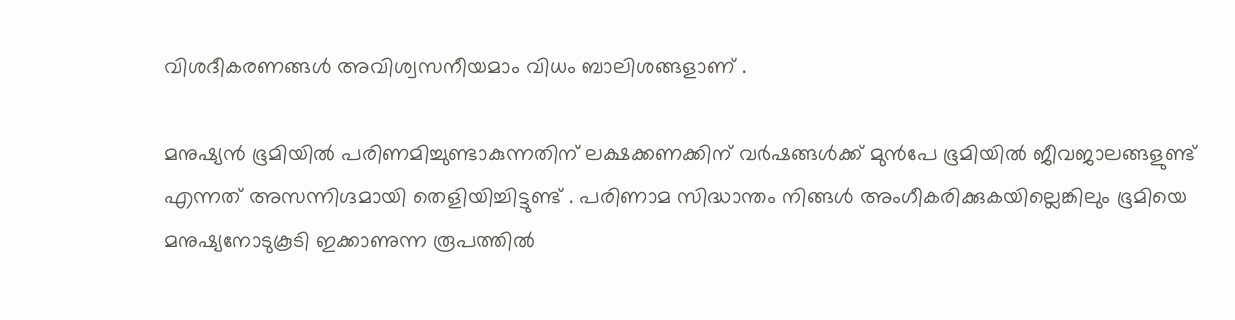വിശദീകരണങ്ങള്‍ അവിശ്വസനീയമാം വിധം ബാലിശങ്ങളാണ് .

മനുഷ്യന്‍ ഭൂമിയില്‍ പരിണമിച്ചുണ്ടാകുന്നതിന് ലക്ഷക്കണക്കിന് വര്‍ഷങ്ങള്‍ക്ക് മുന്‍പേ ഭൂമിയില്‍ ജീവജാലങ്ങളുണ്ട് എന്നത് അസന്നിഗ്ദമായി തെളിയിച്ചിട്ടുണ്ട് . പരിണാമ സിദ്ധാന്തം നിങ്ങള്‍ അംഗീകരിക്കുകയില്ലെങ്കിലും ഭൂമിയെ മനുഷ്യനോടുകൂടി ഇക്കാണുന്ന രൂപത്തില്‍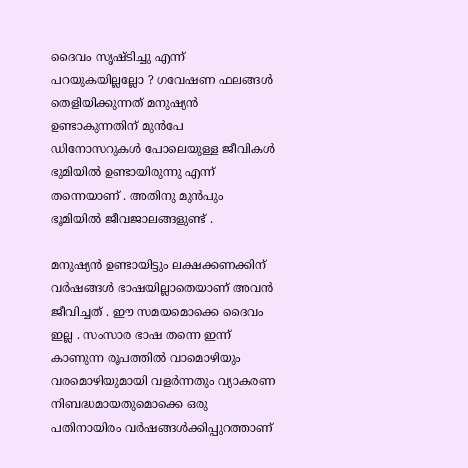ദൈവം സൃഷ്ടിച്ചു എന്ന് പറയുകയില്ലല്ലോ ? ഗവേഷണ ഫലങ്ങള്‍ തെളിയിക്കുന്നത് മനുഷ്യന്‍ ഉണ്ടാകുന്നതിന് മുന്‍പേ ഡിനോസറുകള്‍ പോലെയുള്ള ജീവികള്‍ ഭുമിയില്‍ ഉണ്ടായിരുന്നു എന്ന് തന്നെയാണ് . അതിനു മുന്‍പും ഭൂമിയില്‍ ജീവജാലങ്ങളുണ്ട് .

മനുഷ്യന്‍ ഉണ്ടായിട്ടും ലക്ഷക്കണക്കിന് വര്‍ഷങ്ങള്‍ ഭാഷയില്ലാതെയാണ് അവന്‍ ജീവിച്ചത് . ഈ സമയമൊക്കെ ദൈവം ഇല്ല . സംസാര ഭാഷ തന്നെ ഇന്ന് കാണുന്ന രൂപത്തില്‍ വാമൊഴിയും വരമൊഴിയുമായി വളര്‍ന്നതും വ്യാകരണ നിബദ്ധമായതുമൊക്കെ ഒരു പതിനായിരം വര്‍ഷങ്ങള്‍ക്കിപ്പുറത്താണ്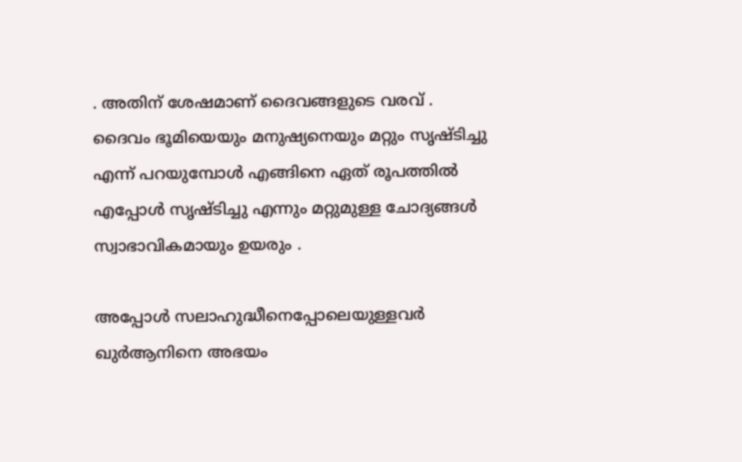. അതിന് ശേഷമാണ് ദൈവങ്ങളുടെ വരവ് . ദൈവം ഭൂമിയെയും മനുഷ്യനെയും മറ്റും സൃഷ്ടിച്ചു എന്ന് പറയുമ്പോള്‍ എങ്ങിനെ ഏത് രൂപത്തില്‍ എപ്പോള്‍ സൃഷ്ടിച്ചു എന്നും മറ്റുമുള്ള ചോദ്യങ്ങള്‍ സ്വാഭാവികമായും ഉയരും .

അപ്പോള്‍ സലാഹുദ്ധീനെപ്പോലെയുള്ളവര്‍ ഖുര്‍‌ആനിനെ അഭയം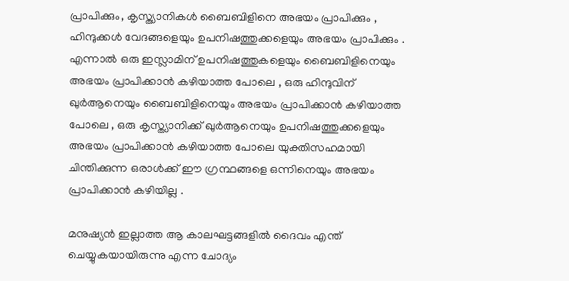പ്രാപിക്കും, കൃസ്ത്യാനികള്‍ ബൈബിളിനെ അഭയം പ്രാപിക്കും , ഹിന്ദുക്കള്‍ വേദങ്ങളെയും ഉപനിഷത്തുക്കളെയും അഭയം പ്രാപിക്കും . എന്നാല്‍ ഒരു ഇസ്ലാമിന് ഉപനിഷത്തുകളെയും ബൈബിളിനെയും അഭയം പ്രാപിക്കാന്‍ കഴിയാത്ത പോലെ , ഒരു ഹിന്ദുവിന് ഖുര്‍‌ആനെയും ബൈബിളിനെയും അഭയം പ്രാപിക്കാന്‍ കഴിയാത്ത പോലെ , ഒരു കൃസ്ത്യാനിക്ക് ഖുര്‍‌ആനെയും ഉപനിഷത്തുക്കളെയും അഭയം പ്രാപിക്കാന്‍ കഴിയാത്ത പോലെ യുക്തിസഹമായി ചിന്തിക്കുന്ന ഒരാള്‍ക്ക് ഈ ഗ്രന്ഥങ്ങളെ ഒന്നിനെയും അഭയം പ്രാപിക്കാന്‍ കഴിയില്ല .

മനുഷ്യന്‍ ഇല്ലാത്ത ആ കാലഘട്ടങ്ങളില്‍ ദൈവം എന്ത് ചെയ്യുകയായിരുന്നു എന്ന ചോദ്യം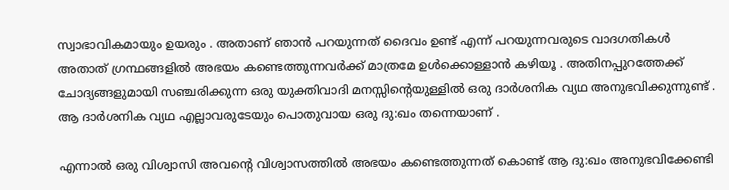സ്വാഭാവികമായും ഉയരും . അതാണ് ഞാന്‍ പറയുന്നത് ദൈവം ഉണ്ട് എന്ന് പറയുന്നവരുടെ വാദഗതികള്‍ അതാത് ഗ്രന്ഥങ്ങളില്‍ അഭയം കണ്ടെത്തുന്നവര്‍ക്ക് മാത്രമേ ഉള്‍ക്കൊള്ളാന്‍ കഴിയൂ . അതിനപ്പുറത്തേക്ക് ചോദ്യങ്ങളുമായി സഞ്ചരിക്കുന്ന ഒരു യുക്തിവാദി മനസ്സിന്റെയുള്ളില്‍ ഒരു ദാര്‍ശനിക വ്യഥ അനുഭവിക്കുന്നുണ്ട് . ആ ദാര്‍ശനിക വ്യഥ എല്ലാവരുടേയും പൊതുവായ ഒരു ദു:ഖം തന്നെയാണ് .

എന്നാല്‍ ഒരു വിശ്വാസി അവന്റെ വിശ്വാസത്തില്‍ അഭയം കണ്ടെത്തുന്നത് കൊണ്ട് ആ ദു:ഖം അനുഭവിക്കേണ്ടി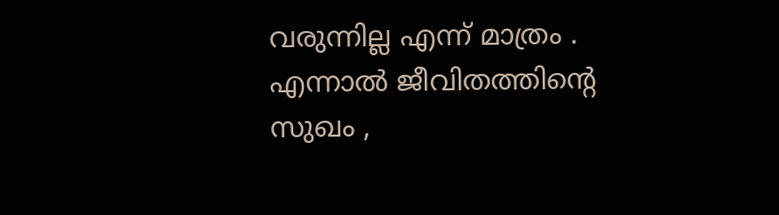വരുന്നില്ല എന്ന് മാത്രം . എന്നാല്‍ ജീവിതത്തിന്റെ സുഖം ,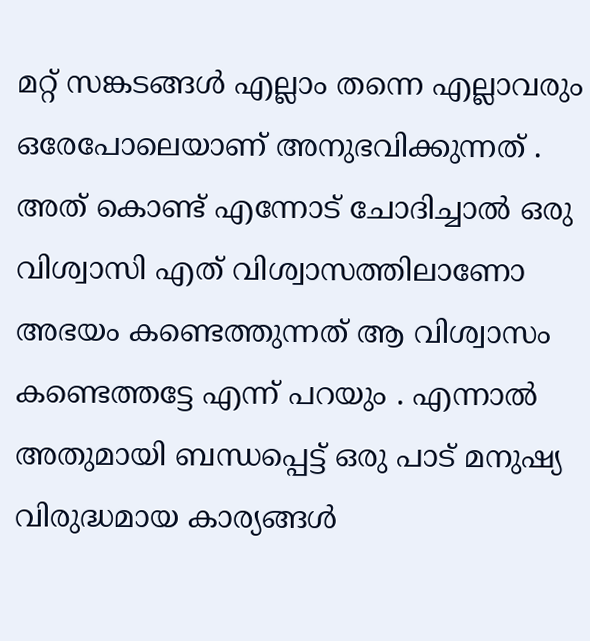മറ്റ് സങ്കടങ്ങള്‍ എല്ലാം തന്നെ എല്ലാവരും ഒരേപോലെയാണ് അനുഭവിക്കുന്നത് . അത് കൊണ്ട് എന്നോട് ചോദിച്ചാല്‍ ഒരു വിശ്വാസി എത് വിശ്വാസത്തിലാണോ അഭയം കണ്ടെത്തുന്നത് ആ വിശ്വാസം കണ്ടെത്തട്ടേ എന്ന് പറയും . എന്നാല്‍ അതുമായി ബന്ധപ്പെട്ട് ഒരു പാട് മനുഷ്യ വിരുദ്ധമായ കാര്യങ്ങള്‍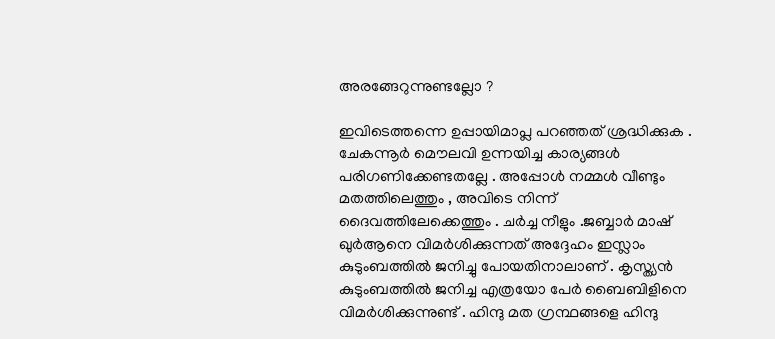അരങ്ങേറുന്നുണ്ടല്ലോ ?

ഇവിടെത്തന്നെ ഉപ്പായിമാപ്ല പറഞ്ഞത് ശ്രദ്ധിക്കുക . ചേകന്നൂര്‍ മൌലവി ഉന്നയിച്ച കാര്യങ്ങള്‍ പരിഗണിക്കേണ്ടതല്ലേ . അപ്പോള്‍ നമ്മള്‍ വീണ്ടും മതത്തിലെത്തും , അവിടെ നിന്ന് ദൈവത്തിലേക്കെത്തും . ചര്‍ച്ച നീളും .ജബ്ബാര്‍ മാഷ് ഖുര്‍‌ആനെ വിമര്‍ശിക്കുന്നത് അദ്ദേഹം ഇസ്ലാം കുടുംബത്തില്‍ ജനിച്ചു പോയതിനാലാണ് . കൃസ്ത്യന്‍ കുടുംബത്തില്‍ ജനിച്ച എത്രയോ പേര്‍ ബൈബിളിനെ വിമര്‍ശിക്കുന്നുണ്ട് . ഹിന്ദു മത ഗ്രന്ഥങ്ങളെ ഹിന്ദു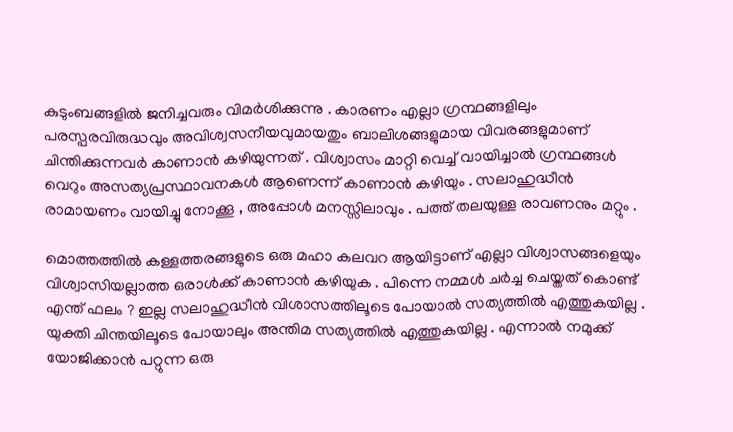കുടുംബങ്ങളില്‍ ജനിച്ചവരും വിമര്‍ശിക്കുന്നു . കാരണം എല്ലാ ഗ്രന്ഥങ്ങളിലും പരസ്പരവിരുദ്ധവും അവിശ്വസനീയവുമായതും ബാലിശങ്ങളുമായ വിവരങ്ങളുമാണ് ചിന്തിക്കുന്നവര്‍ കാണാന്‍ കഴിയുന്നത് . വിശ്വാസം മാറ്റി വെച്ച് വായിച്ചാല്‍ ഗ്രന്ഥങ്ങള്‍ വെറും അസത്യപ്രസ്ഥാവനകള്‍ ആണെന്ന് കാണാന്‍ കഴിയും . സലാഹുദ്ധീന്‍ രാമായണം വായിച്ചു നോക്കൂ , അപ്പോള്‍ മനസ്സിലാവും . പത്ത് തലയുള്ള രാവണനും മറ്റും .

മൊത്തത്തില്‍ കള്ളത്തരങ്ങളുടെ ഒരു മഹാ കലവറ ആയിട്ടാണ് എല്ലാ വിശ്വാസങ്ങളെയും വിശ്വാസിയല്ലാത്ത ഒരാള്‍ക്ക് കാണാന്‍ കഴിയുക . പിന്നെ നമ്മള്‍ ചര്‍ച്ച ചെയ്തത് കൊണ്ട് എന്ത് ഫലം ? ഇല്ല സലാഹുദ്ധീന്‍ വിശാസത്തിലൂടെ പോയാല്‍ സത്യത്തില്‍ എത്തുകയില്ല . യുക്തി ചിന്തയിലൂടെ പോയാലും അന്തിമ സത്യത്തില്‍ എത്തുകയില്ല . എന്നാല്‍ നമുക്ക് യോജിക്കാന്‍ പറ്റുന്ന ഒരു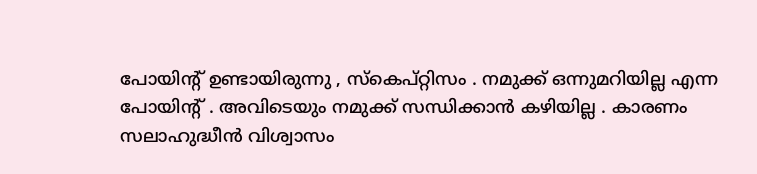പോയിന്റ് ഉണ്ടായിരുന്നു , സ്കെപ്റ്റിസം . നമുക്ക് ഒന്നുമറിയില്ല എന്ന പോയിന്റ് . അവിടെയും നമുക്ക് സന്ധിക്കാന്‍ കഴിയില്ല . കാരണം സലാഹുദ്ധീന്‍ വിശ്വാസം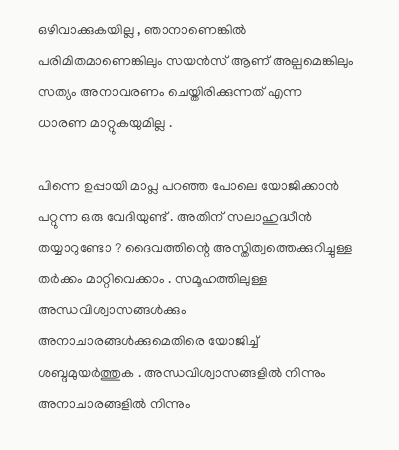ഒഴിവാക്കുകയില്ല , ഞാനാണെങ്കില്‍ പരിമിതമാണെങ്കിലും സയന്‍സ് ആണ് അല്പമെങ്കിലും സത്യം അനാവരണം ചെയ്തിരിക്കുന്നത് എന്ന ധാരണ മാറ്റുകയുമില്ല .

പിന്നെ ഉപ്പായി മാപ്ല പറഞ്ഞ പോലെ യോജിക്കാന്‍ പറ്റുന്ന ഒരു വേദിയുണ്ട് . അതിന് സലാഹുദ്ധീന്‍ തയ്യാറുണ്ടോ ? ദൈവത്തിന്റെ അസ്തിത്വത്തെക്കുറിച്ചുള്ള തര്‍ക്കം മാറ്റിവെക്കാം . സമൂഹത്തിലുള്ള അന്ധവിശ്വാസങ്ങള്‍ക്കും അനാചാരങ്ങള്‍ക്കുമെതിരെ യോജിച്ച് ശബ്ദമുയര്‍ത്തുക . അന്ധവിശ്വാസങ്ങളില്‍ നിന്നും അനാചാരങ്ങളില്‍ നിന്നും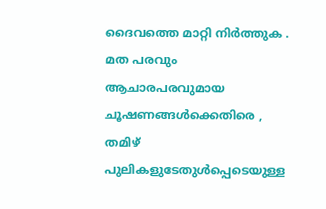ദൈവത്തെ മാറ്റി നിര്‍ത്തുക . മത പരവും ആചാരപരവുമായ ചൂഷണങ്ങള്‍ക്കെതിരെ , തമിഴ് പുലികളുടേതുള്‍പ്പെടെയുള്ള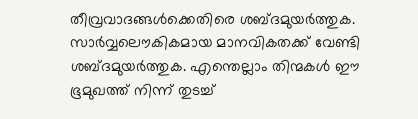തീവ്രവാദങ്ങള്‍ക്കെതിരെ ശബ്ദമുയര്‍ത്തുക. സാര്‍വ്വലൌകികമായ മാനവികതക്ക് വേണ്ടി ശബ്ദമുയര്‍ത്തുക. എന്തെല്ലാം തിന്മകള്‍ ഈ ഭൂമുഖത്ത് നിന്ന് തുടച്ച്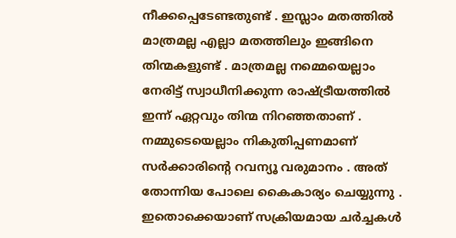നീക്കപ്പെടേണ്ടതുണ്ട് . ഇസ്ലാം മതത്തില്‍ മാത്രമല്ല എല്ലാ മതത്തിലും ഇങ്ങിനെ തിന്മകളുണ്ട് . മാത്രമല്ല നമ്മെയെല്ലാം നേരിട്ട് സ്വാധീനിക്കുന്ന രാഷ്ട്രീയത്തില്‍ ഇന്ന് ഏറ്റവും തിന്മ നിറഞ്ഞതാണ് . നമ്മുടെയെല്ലാം നികുതിപ്പണമാണ് സര്‍ക്കാരിന്റെ റവന്യൂ വരുമാനം . അത് തോന്നിയ പോലെ കൈകാര്യം ചെയ്യുന്നു . ഇതൊക്കെയാണ് സക്രിയമായ ചര്‍ച്ചകള്‍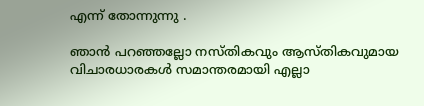എന്ന് തോന്നുന്നു .

ഞാന്‍ പറഞ്ഞല്ലോ നസ്തികവും ആസ്തികവുമായ വിചാരധാരകള്‍ സമാന്തരമായി എല്ലാ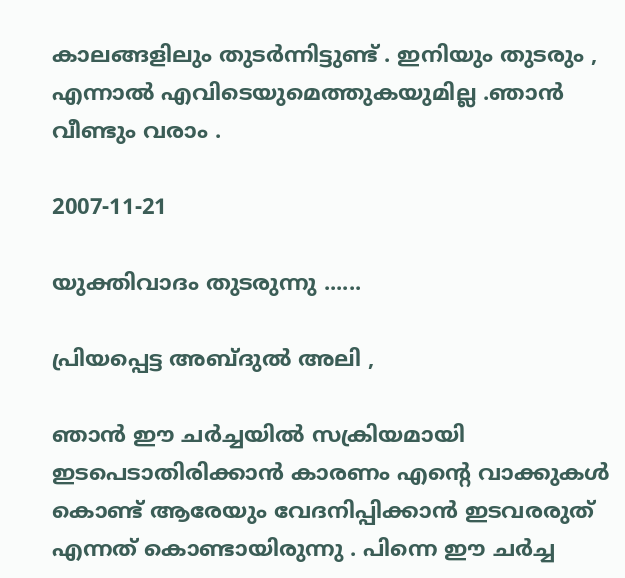കാലങ്ങളിലും തുടര്‍ന്നിട്ടുണ്ട് . ഇനിയും തുടരും , എന്നാല്‍ എവിടെയുമെത്തുകയുമില്ല .ഞാന്‍ വീണ്ടും വരാം .

2007-11-21

യുക്തിവാദം തുടരുന്നു ......

പ്രിയപ്പെട്ട അബ്ദുല്‍ അലി ,

ഞാന്‍ ഈ ചര്‍ച്ചയില്‍ സക്രിയമായി ഇടപെടാതിരിക്കാന്‍ കാരണം എന്റെ വാക്കുകള്‍ കൊണ്ട് ആരേയും വേദനിപ്പിക്കാന്‍ ഇടവരരുത് എന്നത് കൊണ്ടായിരുന്നു . പിന്നെ ഈ ചര്‍ച്ച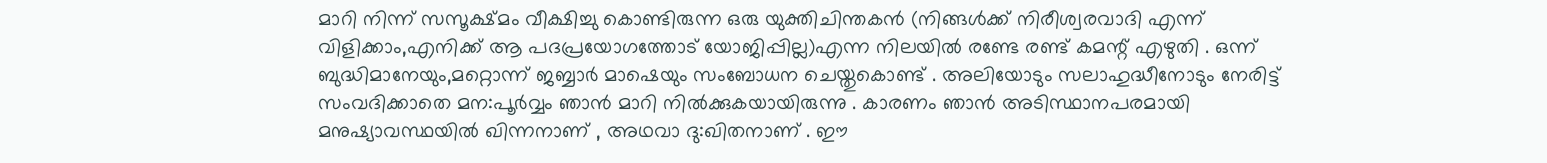മാറി നിന്ന് സസൂക്ഷ്മം വീക്ഷിച്ചു കൊണ്ടിരുന്ന ഒരു യുക്തിചിന്തകന്‍ (നിങ്ങള്‍ക്ക് നിരീശ്വരവാദി എന്ന് വിളിക്കാം,എനിക്ക് ആ പദപ്രയോഗത്തോട് യോജിപ്പില്ല)എന്ന നിലയില്‍ രണ്ടേ രണ്ട് കമന്റ് എഴുതി . ഒന്ന് ബുദ്ധിമാനേയും,മറ്റൊന്ന് ജബ്ബാര്‍ മാഷെയും സംബോധന ചെയ്തുകൊണ്ട് . അലിയോടും സലാഹുദ്ധീനോടും നേരിട്ട് സംവദിക്കാതെ മന:പൂര്‍വ്വം ഞാന്‍ മാറി നില്‍ക്കുകയായിരുന്നു . കാരണം ഞാന്‍ അടിസ്ഥാനപരമായി മനുഷ്യാവസ്ഥയില്‍ ഖിന്നനാണ് , അഥവാ ദു:ഖിതനാണ് . ഈ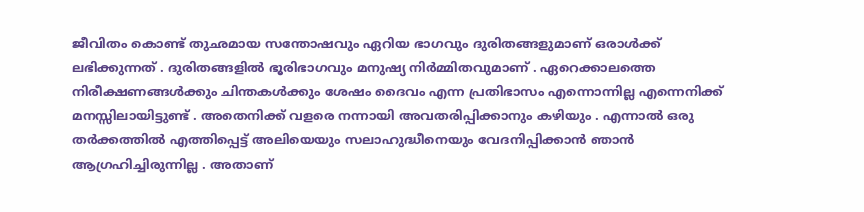ജീവിതം കൊണ്ട് തുഛമായ സന്തോഷവും ഏറിയ ഭാഗവും ദുരിതങ്ങളുമാണ് ഒരാള്‍ക്ക് ലഭിക്കുന്നത് . ദുരിതങ്ങളില്‍ ഭൂരിഭാഗവും മനുഷ്യ നിര്‍മ്മിതവുമാണ് . ഏറെക്കാലത്തെ നിരീക്ഷണങ്ങള്‍ക്കും ചിന്തകള്‍ക്കും ശേഷം ദൈവം എന്ന പ്രതിഭാസം എന്നൊന്നില്ല എന്നെനിക്ക് മനസ്സിലായിട്ടുണ്ട് . അതെനിക്ക് വളരെ നന്നായി അവതരിപ്പിക്കാനും കഴിയും . എന്നാല്‍ ഒരു തര്‍ക്കത്തില്‍ എത്തിപ്പെട്ട് അലിയെയും സലാഹുദ്ധീനെയും വേദനിപ്പിക്കാന്‍ ഞാന്‍ ആഗ്രഹിച്ചിരുന്നില്ല . അതാണ്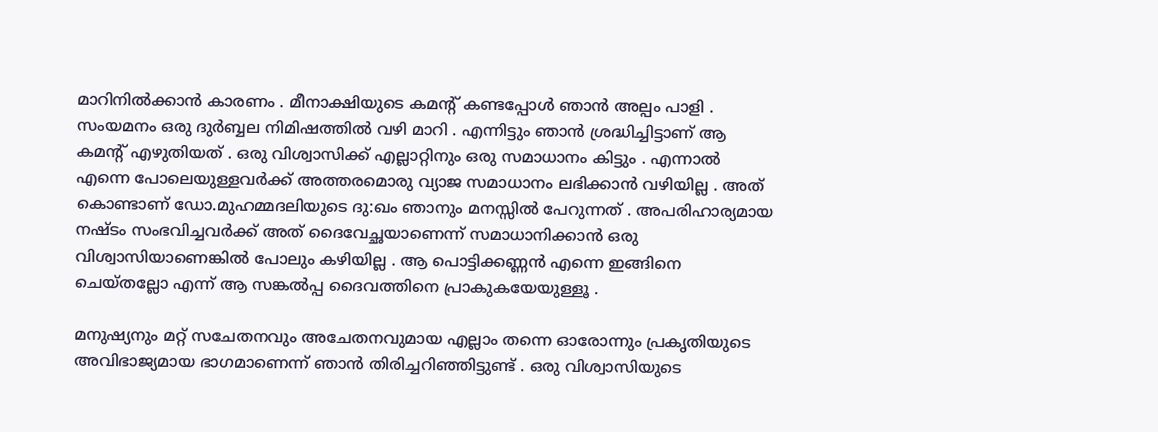മാറിനില്‍ക്കാന്‍ കാരണം . മീനാക്ഷിയുടെ കമന്റ് കണ്ടപ്പോള്‍ ഞാന്‍ അല്പം പാളി . സംയമനം ഒരു ദുര്‍ബ്ബല നിമിഷത്തില്‍ വഴി മാറി . എന്നിട്ടും ഞാന്‍ ശ്രദ്ധിച്ചിട്ടാണ് ആ കമന്റ് എഴുതിയത് . ഒരു വിശ്വാസിക്ക് എല്ലാറ്റിനും ഒരു സമാധാനം കിട്ടും . എന്നാല്‍ എന്നെ പോലെയുള്ളവര്‍ക്ക് അത്തരമൊരു വ്യാജ സമാധാനം ലഭിക്കാന്‍ വഴിയില്ല . അത് കൊണ്ടാണ് ഡോ.മുഹമ്മദലിയുടെ ദു:ഖം ഞാനും മനസ്സില്‍ പേറുന്നത് . അപരിഹാര്യമായ നഷ്ടം സംഭവിച്ചവര്‍ക്ക് അത് ദൈവേച്ഛയാണെന്ന് സമാധാനിക്കാന്‍ ഒരു വിശ്വാസിയാണെങ്കില്‍ പോലും കഴിയില്ല . ആ പൊട്ടിക്കണ്ണന്‍ എന്നെ ഇങ്ങിനെ ചെയ്തല്ലോ എന്ന് ആ സങ്കല്‍പ്പ ദൈവത്തിനെ പ്രാകുകയേയുള്ളൂ .

മനുഷ്യനും മറ്റ് സചേതനവും അചേതനവുമായ എല്ലാം തന്നെ ഓരോന്നും പ്രകൃതിയുടെ അവിഭാജ്യമായ ഭാഗമാണെന്ന് ഞാന്‍ തിരിച്ചറിഞ്ഞിട്ടുണ്ട് . ഒരു വിശ്വാസിയുടെ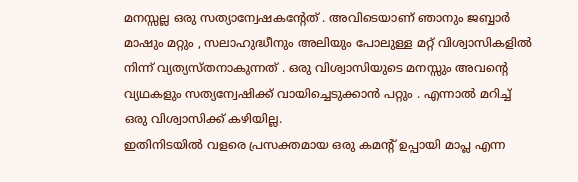മനസ്സല്ല ഒരു സത്യാന്വേഷകന്റേത് . അവിടെയാണ് ഞാനും ജബ്ബാര്‍ മാഷും മറ്റും , സലാഹുദ്ധീനും അലിയും പോലുള്ള മറ്റ് വിശ്വാസികളില്‍ നിന്ന് വ്യത്യസ്തനാകുന്നത് . ഒരു വിശ്വാസിയുടെ മനസ്സും അവന്റെ വ്യഥകളും സത്യന്വേഷിക്ക് വായിച്ചെടുക്കാന്‍ പറ്റും . എന്നാല്‍ മറിച്ച് ഒരു വിശ്വാസിക്ക് കഴിയില്ല.
ഇതിനിടയില്‍ വളരെ പ്രസക്തമായ ഒരു കമന്റ് ഉപ്പായി മാപ്ല എന്ന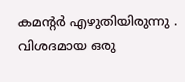കമന്റര്‍ എഴുതിയിരുന്നു . വിശദമായ ഒരു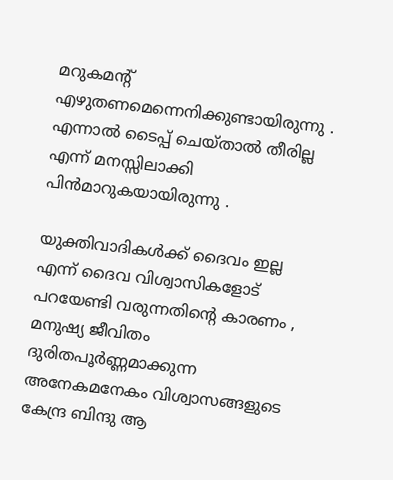മറുകമന്റ് എഴുതണമെന്നെനിക്കുണ്ടായിരുന്നു . എന്നാല്‍ ടൈപ്പ് ചെയ്താല്‍ തീരില്ല എന്ന് മനസ്സിലാക്കി പിന്‍‌മാറുകയായിരുന്നു .

യുക്തിവാദികള്‍ക്ക് ദൈവം ഇല്ല എന്ന് ദൈവ വിശ്വാസികളോട് പറയേണ്ടി വരുന്നതിന്റെ കാരണം , മനുഷ്യ ജീവിതം ദുരിതപൂര്‍ണ്ണമാക്കുന്ന അനേകമനേകം വിശ്വാസങ്ങളുടെ കേന്ദ്ര ബിന്ദു ആ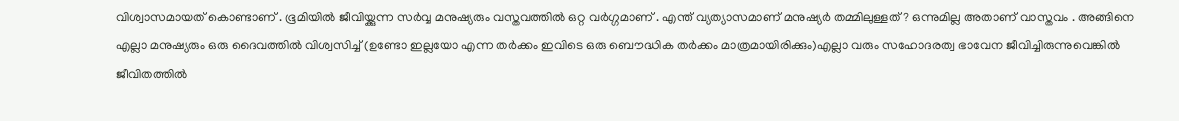വിശ്വാസമായത് കൊണ്ടാണ് . ഭൂമിയില്‍ ജീവിയ്ക്കുന്ന സര്‍വ്വ മനുഷ്യരും വസ്തവത്തില്‍ ഒറ്റ വര്‍ഗ്ഗമാണ് . എന്ത് വ്യത്യാസമാണ് മനുഷ്യര്‍ തമ്മിലുള്ളത് ? ഒന്നുമില്ല അതാണ് വാസ്തവം . അങ്ങിനെ എല്ലാ മനുഷ്യരും ഒരു ദൈവത്തില്‍ വിശ്വസിച്ച് (ഉണ്ടോ ഇല്ലയോ എന്ന തര്‍ക്കം ഇവിടെ ഒരു ബൌദ്ധിക തര്‍ക്കം മാത്രമായിരിക്കും)എല്ലാ വരും സഹോദരത്വ ഭാവേന ജീവിച്ചിരുന്നുവെങ്കില്‍ ജീവിതത്തില്‍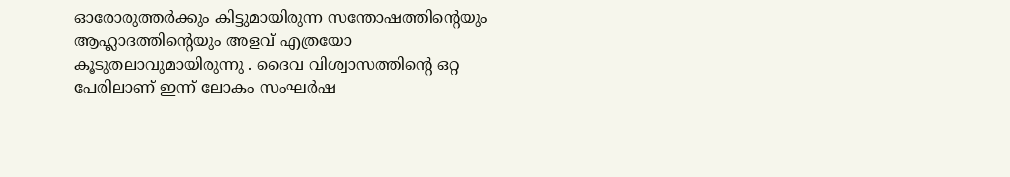ഓരോരുത്തര്‍ക്കും കിട്ടുമായിരുന്ന സന്തോഷത്തിന്റെയും ആഹ്ലാദത്തിന്റെയും അളവ് എത്രയോ കൂടുതലാവുമായിരുന്നു . ദൈവ വിശ്വാസത്തിന്റെ ഒറ്റ പേരിലാണ് ഇന്ന് ലോകം സംഘര്‍ഷ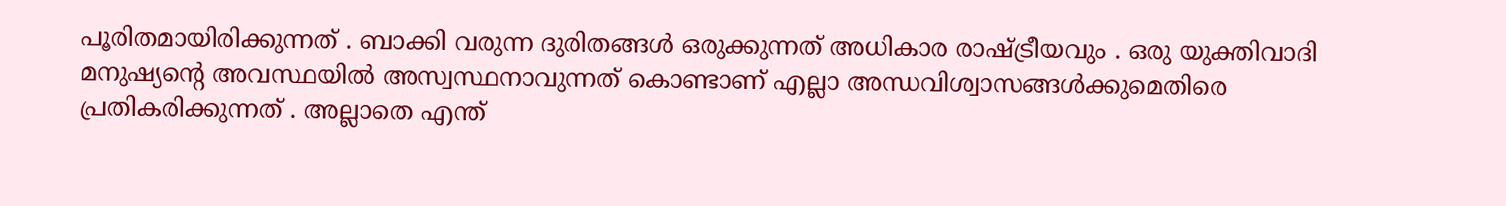പൂരിതമായിരിക്കുന്നത് . ബാക്കി വരുന്ന ദുരിതങ്ങള്‍ ഒരുക്കുന്നത് അധികാര രാഷ്ട്രീയവും . ഒരു യുക്തിവാദി മനുഷ്യന്റെ അവസ്ഥയില്‍ അസ്വസ്ഥനാവുന്നത് കൊണ്ടാണ് എല്ലാ അന്ധവിശ്വാസങ്ങള്‍ക്കുമെതിരെ പ്രതികരിക്കുന്നത് . അല്ലാതെ എന്ത്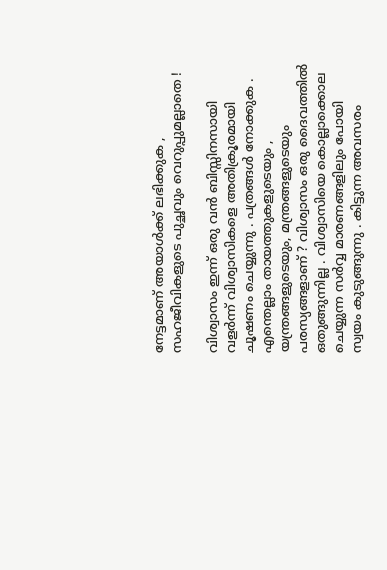നേട്ടമാണ് അയാള്‍ക്ക് ലഭിക്കുക , സഹജീവികളുടെ പുച്ഛവും വെറുപ്പുമല്ലാതെ !

വിശ്വാസം ഇന്ന് ഒരു വന്‍ ബിസ്സിനസായി വളര്‍ന്ന് വിശ്വാസികളെ അതിക്രൂരമായി ചൂഷണം ചെയ്യുന്നു . പത്രങ്ങള്‍ നോക്കുക . എന്തെല്ലാം തായത്തുകളുടെയും , യന്ത്രങ്ങളുടെയും, മന്ത്രങ്ങളുടെയും പരസ്യങ്ങളാണ് ? വിശ്വാസം ഒരു ദൈവത്തില്‍ ഒതുങ്ങുന്നില്ല . വിശ്വാസിയെ കൊല്ലാക്കൊല ചെയ്യുന്ന സര്‍വ്വ മാരണങ്ങളിലും പോയി സ്വയം കുടുങ്ങുന്നു . കിട്ടുന്ന അവസരം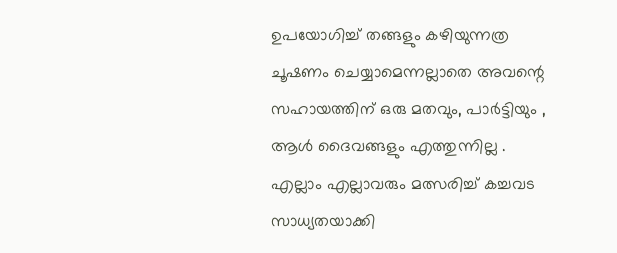ഉപയോഗിച്ച് തങ്ങളും കഴിയുന്നത്ര ചൂഷണം ചെയ്യാമെന്നല്ലാതെ അവന്റെ സഹായത്തിന് ഒരു മതവും, പാര്‍ട്ടിയും , ആള്‍ ദൈവങ്ങളും എത്തുന്നില്ല . എല്ലാം എല്ലാവരും മത്സരിച്ച് കച്ചവട സാധ്യതയാക്കി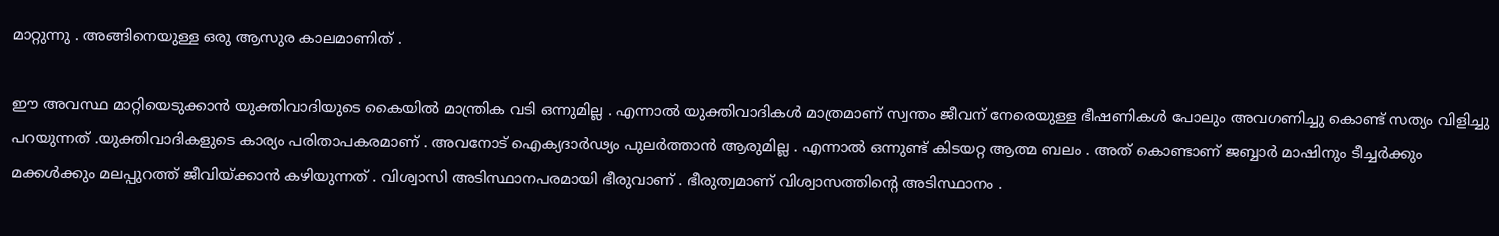മാറ്റുന്നു . അങ്ങിനെയുള്ള ഒരു ആസുര കാലമാണിത് .

ഈ അവസ്ഥ മാറ്റിയെടുക്കാന്‍ യുക്തിവാദിയുടെ കൈയില്‍ മാന്ത്രിക വടി ഒന്നുമില്ല . എന്നാല്‍ യുക്തിവാദികള്‍ മാത്രമാണ് സ്വന്തം ജീവന് നേരെയുള്ള ഭീഷണികള്‍ പോലും അവഗണിച്ചു കൊണ്ട് സത്യം വിളിച്ചു പറയുന്നത് .യുക്തിവാ‍ദികളുടെ കാര്യം പരിതാപകരമാണ് . അവനോട് ഐക്യദാര്‍ഢ്യം പുലര്‍ത്താന്‍ ആരുമില്ല . എന്നാല്‍ ഒന്നുണ്ട് കിടയറ്റ ആത്മ ബലം . അത് കൊണ്ടാണ് ജബ്ബാര്‍ മാഷിനും ടീച്ചര്‍ക്കും മക്കള്‍ക്കും മലപ്പുറത്ത് ജീവിയ്ക്കാന്‍ കഴിയുന്നത് . വിശ്വാസി അടിസ്ഥാനപരമായി ഭീരുവാണ് . ഭീരുത്വമാണ് വിശ്വാസത്തിന്റെ അടിസ്ഥാനം .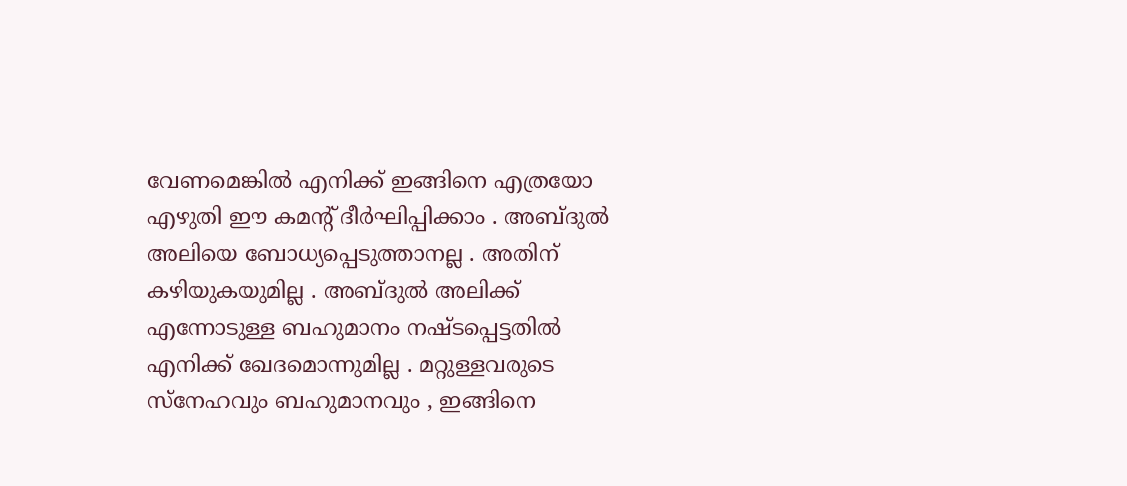വേണമെങ്കില്‍ എനിക്ക് ഇങ്ങിനെ എത്രയോ എഴുതി ഈ കമന്റ് ദീര്‍ഘിപ്പിക്കാം . അബ്ദുല്‍ അലിയെ ബോധ്യപ്പെടുത്താനല്ല . അതിന് കഴിയുകയുമില്ല . അബ്ദുല്‍ അലിക്ക് എന്നോടുള്ള ബഹുമാനം നഷ്ടപ്പെട്ടതില്‍ എനിക്ക് ഖേദമൊന്നുമില്ല . മറ്റുള്ളവരുടെ സ്നേഹവും ബഹുമാനവും , ഇങ്ങിനെ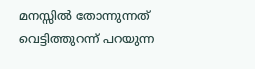മനസ്സില്‍ തോന്നുന്നത് വെട്ടിത്തുറന്ന് പറയുന്ന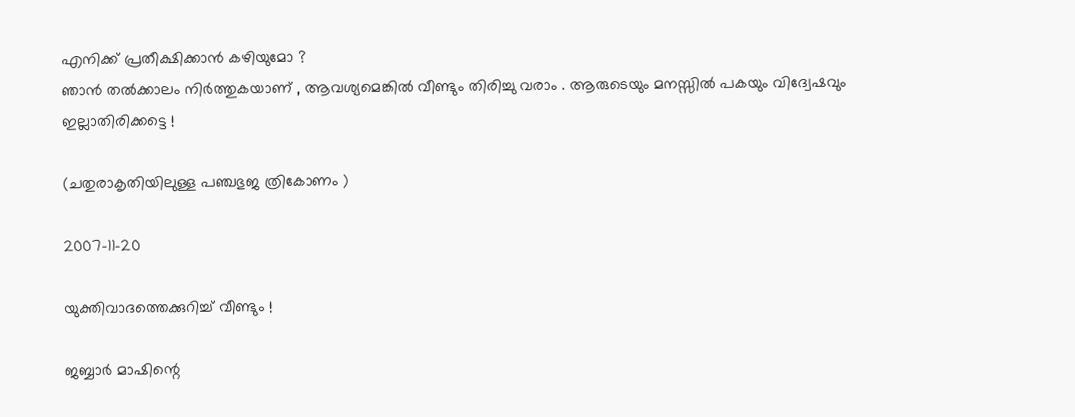എനിക്ക് പ്രതീക്ഷിക്കാന്‍ കഴിയുമോ ?
ഞാന്‍ തല്‍ക്കാലം നിര്‍ത്തുകയാണ് , ആവശ്യമെങ്കില്‍ വീണ്ടും തിരിച്ചു വരാം . ആരുടെയും മനസ്സില്‍ പകയും വിദ്വേഷവും ഇല്ലാതിരിക്കട്ടെ !

(ചതുരാകൃതിയിലുള്ള പഞ്ചഭുജ ത്രികോണം )

2007-11-20

യുക്തിവാദത്തെക്കുറിച്ച് വീണ്ടും !

ജബ്ബാര്‍ മാഷിന്റെ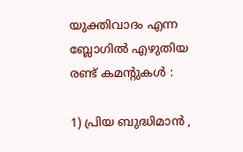യുക്തിവാദം എന്ന ബ്ലോഗില്‍ എഴുതിയ രണ്ട് കമന്റുകള്‍ :

1) പ്രിയ ബുദ്ധിമാന്‍ ,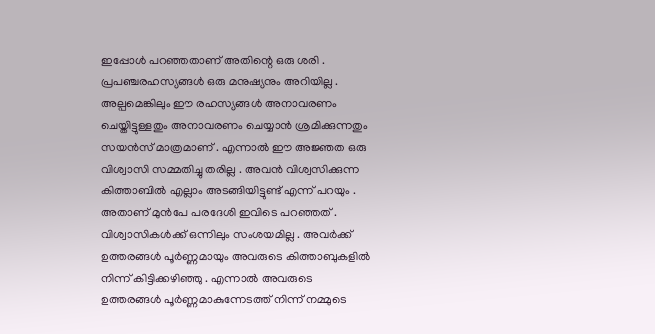ഇപ്പോള്‍ പറഞ്ഞതാണ് അതിന്റെ ഒരു ശരി . പ്രപഞ്ചരഹസ്യങ്ങള്‍ ഒരു മനുഷ്യനും അറിയില്ല . അല്പമെങ്കിലും ഈ രഹസ്യങ്ങള്‍ അനാവരണം ചെയ്തിട്ടുള്ളതും അനാവരണം ചെയ്യാന്‍ ശ്രമിക്കുന്നതും സയന്‍സ് മാത്രമാണ് . എന്നാല്‍ ഈ അജ്ഞത ഒരു വിശ്വാസി സമ്മതിച്ചു തരില്ല . അവന്‍ വിശ്വസിക്കുന്ന കിത്താബില്‍ എല്ലാം അടങ്ങിയിട്ടുണ്ട് എന്ന് പറയും . അതാണ് മുന്‍പേ പരദേശി ഇവിടെ പറഞ്ഞത് . വിശ്വാസികള്‍ക്ക് ഒന്നിലും സംശയമില്ല . അവര്‍ക്ക് ഉത്തരങ്ങള്‍ പൂര്‍ണ്ണമായും അവരുടെ കിത്താബുകളില്‍ നിന്ന് കിട്ടിക്കഴിഞ്ഞു . എന്നാല്‍ അവരുടെ ഉത്തരങ്ങള്‍ പൂര്‍ണ്ണമാകുന്നേടത്ത് നിന്ന് നമ്മുടെ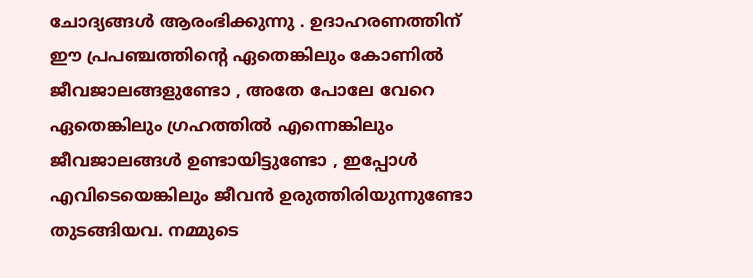ചോദ്യങ്ങള്‍ ആരംഭിക്കുന്നു . ഉദാഹരണത്തിന് ഈ പ്രപഞ്ചത്തിന്റെ ഏതെങ്കിലും കോണില്‍ ജീവജാലങ്ങളുണ്ടോ , അതേ പോലേ വേറെ ഏതെങ്കിലും ഗ്രഹത്തില്‍ എന്നെങ്കിലും ജീവജാലങ്ങള്‍ ഉണ്ടായിട്ടുണ്ടോ , ഇപ്പോള്‍ എവിടെയെങ്കിലും ജീവന്‍ ഉരുത്തിരിയുന്നുണ്ടോ തുടങ്ങിയവ. നമ്മുടെ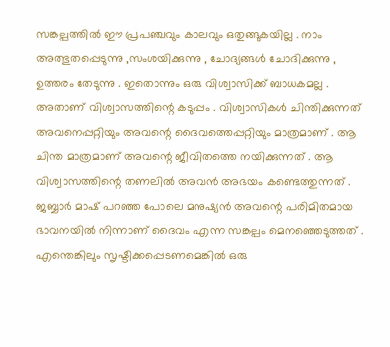സങ്കല്പത്തില്‍ ഈ പ്രപഞ്ചവും കാലവും ഒതുങ്ങുകയില്ല . നാം അത്ഭുതപ്പെടുന്നു ,സംശയിക്കുന്നു , ചോദ്യങ്ങള്‍ ചോദിക്കുന്നു , ഉത്തരം തേടുന്നു . ഇതൊന്നും ഒരു വിശ്വാസിക്ക് ബാധകമല്ല . അതാണ് വിശ്വാസത്തിന്റെ കടുപ്പം . വിശ്വാസികള്‍ ചിന്തിക്കുന്നത് അവനെപ്പറ്റിയും അവന്റെ ദൈവത്തെപ്പറ്റിയും മാത്രമാണ് . ആ ചിന്ത മാത്രമാണ് അവന്റെ ജീവിതത്തെ നയിക്കുന്നത് . ആ വിശ്വാസത്തിന്റെ തണലില്‍ അവന്‍ അഭയം കണ്ടെത്തുന്നത് . ജബ്ബാര്‍ മാഷ് പറഞ്ഞ പോലെ മനുഷ്യന്‍ അവന്റെ പരിമിതമായ ഭാവനയില്‍ നിന്നാണ് ദൈവം എന്ന സങ്കല്പം മെനഞ്ഞെടുത്തത് . എന്തെങ്കിലും സൃഷ്ടിക്കപ്പെടണമെങ്കില്‍ ഒരു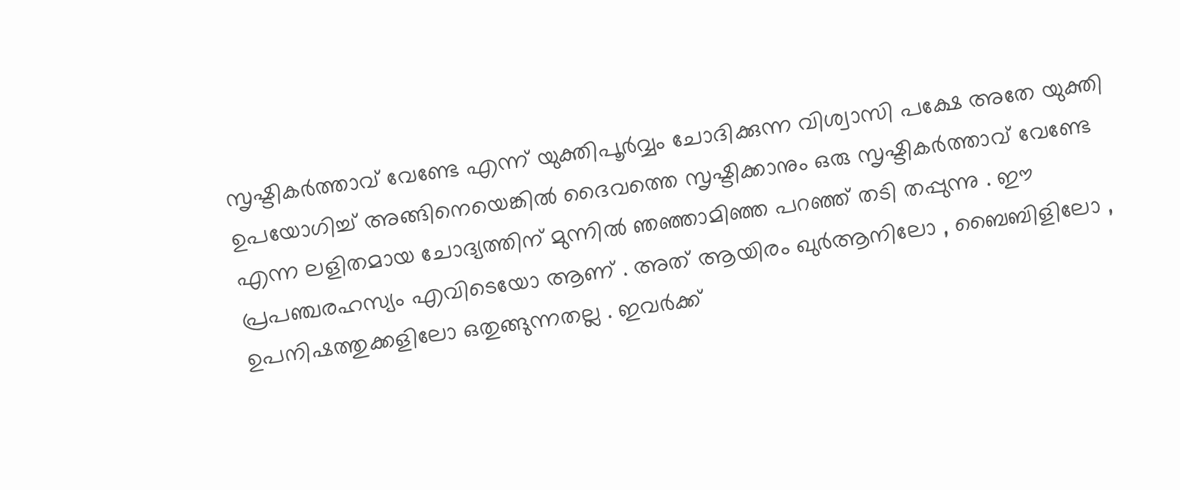സൃഷ്ടികര്‍ത്താവ് വേണ്ടേ എന്ന് യുക്തിപൂര്‍വ്വം ചോദിക്കുന്ന വിശ്വാസി പക്ഷേ അതേ യുക്തി ഉപയോഗിച്ച് അങ്ങിനെയെങ്കില്‍ ദൈവത്തെ സൃഷ്ടിക്കാനും ഒരു സൃഷ്ടികര്‍ത്താവ് വേണ്ടേ എന്ന ലളിതമായ ചോദ്യത്തിന് മുന്നില്‍ ഞഞ്ഞാമിഞ്ഞ പറഞ്ഞ് തടി തപ്പുന്നു . ഈ പ്രപഞ്ചരഹസ്യം എവിടെയോ ആണ് . അത് ആയിരം ഖുര്‍‌ആനിലോ , ബൈബിളിലോ , ഉപനിഷത്തുക്കളിലോ ഒതുങ്ങുന്നതല്ല . ഇവര്‍ക്ക്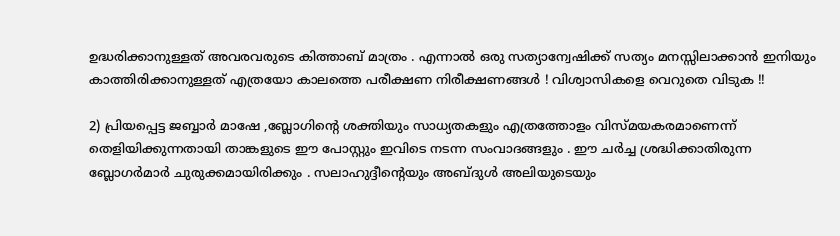ഉദ്ധരിക്കാനുള്ളത് അവരവരുടെ കിത്താബ് മാത്രം . എന്നാല്‍ ഒരു സത്യാന്വേഷിക്ക് സത്യം മനസ്സിലാക്കാന്‍ ഇനിയും കാത്തിരിക്കാനുള്ളത് എത്രയോ കാലത്തെ പരീക്ഷണ നിരീക്ഷണങ്ങള്‍ ! വിശ്വാസികളെ വെറുതെ വിടുക !!

2) പ്രിയപ്പെട്ട ജബ്ബാര്‍ മാഷേ ,ബ്ലോഗിന്റെ ശക്തിയും സാധ്യതകളും എത്രത്തോളം വിസ്മയകരമാണെന്ന് തെളിയിക്കുന്നതായി താങ്കളുടെ ഈ പോസ്റ്റും ഇവിടെ നടന്ന സംവാദങ്ങളും . ഈ ചര്‍ച്ച ശ്രദ്ധിക്കാതിരുന്ന ബ്ലോഗര്‍മാര്‍ ചുരുക്കമായിരിക്കും . സലാഹുദ്ദീന്റെയും അബ്ദുള്‍ അലിയുടെയും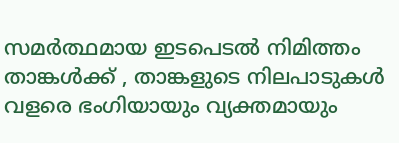സമര്‍ത്ഥമായ ഇടപെടല്‍ നിമിത്തം താങ്കള്‍ക്ക് , താങ്കളുടെ നിലപാടുകള്‍ വളരെ ഭംഗിയായും വ്യക്തമായും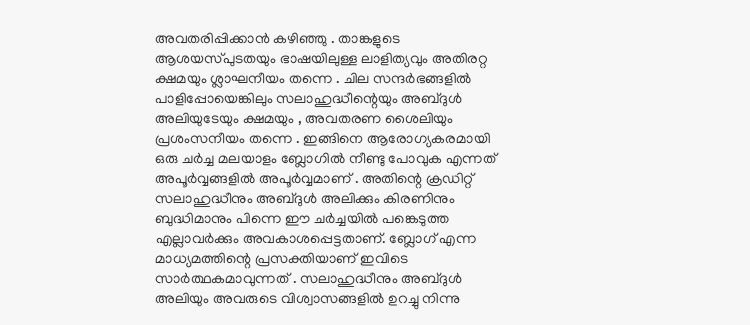അവതരിപ്പിക്കാന്‍ കഴിഞ്ഞു . താങ്കളുടെ ആശയസ്പുടതയും ഭാഷയിലുള്ള ലാളിത്യവും അതിരറ്റ ക്ഷമയും ശ്ലാഘനീയം തന്നെ . ചില സന്ദര്‍ഭങ്ങളില്‍ പാളിപ്പോയെങ്കിലും സലാഹുദ്ധീന്റെയും അബ്ദുള്‍ അലിയുടേയും ക്ഷമയും , അവതരണ ശൈലിയും പ്രശംസനീയം തന്നെ . ഇങ്ങിനെ ആരോഗ്യകരമായി ഒരു ചര്‍ച്ച മലയാളം ബ്ലോഗില്‍ നീണ്ടു പോവുക എന്നത് അപൂര്‍വ്വങ്ങളില്‍ അപൂര്‍വ്വമാണ് . അതിന്റെ ക്രഡിറ്റ് സലാഹുദ്ധീനും അബ്ദുള്‍ അലിക്കും കിരണിനും ബുദ്ധിമാനും പിന്നെ ഈ ചര്‍ച്ചയില്‍ പങ്കെടുത്ത എല്ലാവര്‍ക്കും അവകാശപ്പെട്ടതാണ്. ബ്ലോഗ് എന്ന മാധ്യമത്തിന്റെ പ്രസക്തിയാണ് ഇവിടെ സാര്‍ത്ഥകമാവുന്നത് . സലാഹുദ്ധീനും അബ്ദുള്‍ അലിയും അവരുടെ വിശ്വാസങ്ങളില്‍ ഉറച്ചു നിന്നു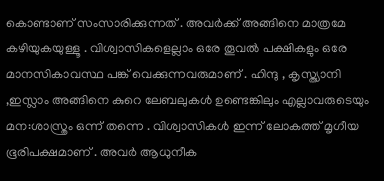കൊണ്ടാണ് സംസാരിക്കുന്നത് . അവര്‍ക്ക് അങ്ങിനെ മാത്രമേ കഴിയുകയുള്ളൂ . വിശ്വാസികളെല്ലാം ഒരേ തൂവല്‍ പക്ഷികളും ഒരേ മാനസികാവസ്ഥ പങ്ക് വെക്കുന്നവരുമാണ് . ഹിന്ദു , കൃസ്ത്യാനി ,ഇസ്ലാം അങ്ങിനെ കുറെ ലേബലുകള്‍ ഉണ്ടെങ്കിലും എല്ലാവരുടെയും മന:ശാസ്ത്രം ഒന്ന് തന്നെ . വിശ്വാസികള്‍ ഇന്ന് ലോകത്ത് മൃഗീയ ഭൂരിപക്ഷമാണ് . അവര്‍ ആധുനീക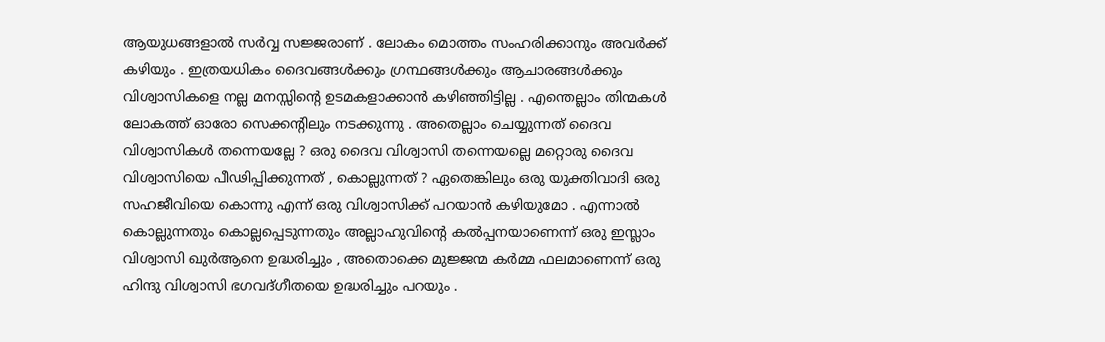ആയുധങ്ങളാല്‍ സര്‍വ്വ സജ്ജരാണ് . ലോകം മൊത്തം സംഹരിക്കാനും അവര്‍ക്ക് കഴിയും . ഇത്രയധികം ദൈവങ്ങള്‍ക്കും ഗ്രന്ഥങ്ങള്‍ക്കും ആചാരങ്ങള്‍ക്കും വിശ്വാസികളെ നല്ല മനസ്സിന്റെ ഉടമകളാക്കാന്‍ കഴിഞ്ഞിട്ടില്ല . എന്തെല്ലാം തിന്മകള്‍ ലോകത്ത് ഓരോ സെക്കന്റിലും നടക്കുന്നു . അതെല്ലാം ചെയ്യുന്നത് ദൈവ വിശ്വാസികള്‍ തന്നെയല്ലേ ? ഒരു ദൈവ വിശ്വാസി തന്നെയല്ലെ മറ്റൊരു ദൈവ വിശ്വാസിയെ പീഢിപ്പിക്കുന്നത് , കൊല്ലുന്നത് ? ഏതെങ്കിലും ഒരു യുക്തിവാദി ഒരു സഹജീവിയെ കൊന്നു എന്ന് ഒരു വിശ്വാസിക്ക് പറയാന്‍ കഴിയുമോ . എന്നാല്‍ കൊല്ലുന്നതും കൊല്ലപ്പെടുന്നതും അല്ലാഹുവിന്റെ കല്‍പ്പനയാണെന്ന് ഒരു ഇസ്ലാം വിശ്വാസി ഖുര്‍‌ആനെ ഉദ്ധരിച്ചും , അതൊക്കെ മുജ്ജന്മ കര്‍മ്മ ഫലമാണെന്ന് ഒരു ഹിന്ദു വിശ്വാസി ഭഗവദ്ഗീതയെ ഉദ്ധരിച്ചും പറയും .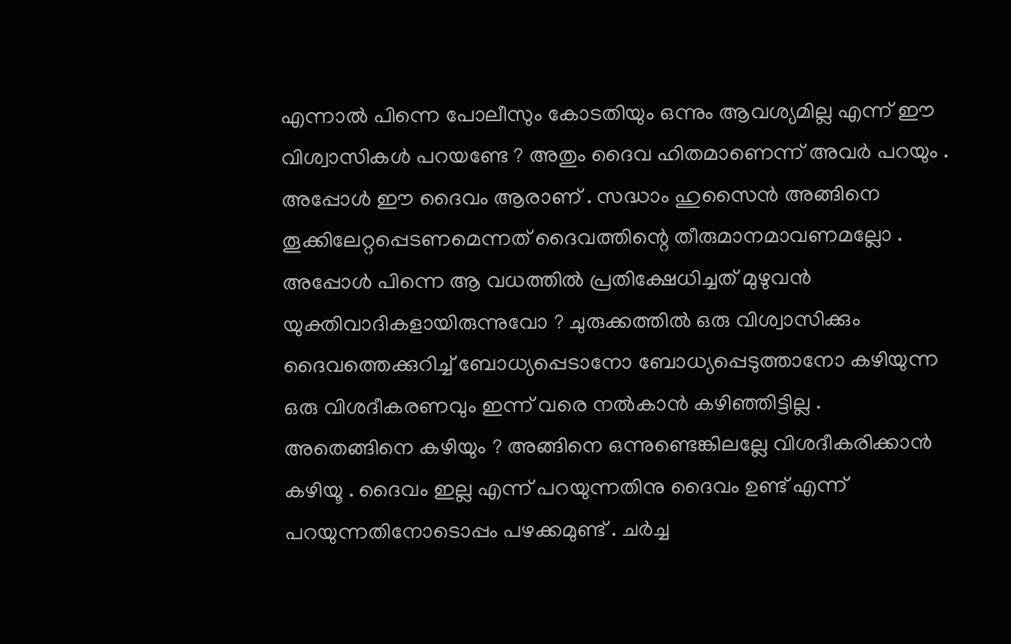എന്നാല്‍ പിന്നെ പോലീസും കോടതിയും ഒന്നും ആവശ്യമില്ല എന്ന് ഈ വിശ്വാസികള്‍ പറയണ്ടേ ? അതും ദൈവ ഹിതമാണെന്ന് അവര്‍ പറയും . അപ്പോള്‍ ഈ ദൈവം ആരാണ് . സദ്ധാം ഹുസൈന്‍ അങ്ങിനെ തൂക്കിലേറ്റപ്പെടണമെന്നത് ദൈവത്തിന്റെ തീരുമാനമാവണമല്ലോ . അപ്പോള്‍ പിന്നെ ആ വധത്തില്‍ പ്രതിക്ഷേധിച്ചത് മുഴുവന്‍ യുക്തിവാദികളായിരുന്നുവോ ? ചുരുക്കത്തില്‍ ഒരു വിശ്വാസിക്കും ദൈവത്തെക്കുറിച്ച് ബോധ്യപ്പെടാനോ ബോധ്യപ്പെടുത്താനോ കഴിയുന്ന ഒരു വിശദീകരണവും ഇന്ന് വരെ നല്‍കാന്‍ കഴിഞ്ഞിട്ടില്ല . അതെങ്ങിനെ കഴിയും ? അങ്ങിനെ ഒന്നുണ്ടെങ്കിലല്ലേ വിശദീകരിക്കാന്‍ കഴിയൂ . ദൈവം ഇല്ല എന്ന് പറയുന്നതിനു ദൈവം ഉണ്ട് എന്ന് പറയുന്നതിനോടൊപ്പം പഴക്കമുണ്ട് . ചര്‍ച്ച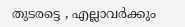തുടരട്ടെ , എല്ലാവര്‍ക്കും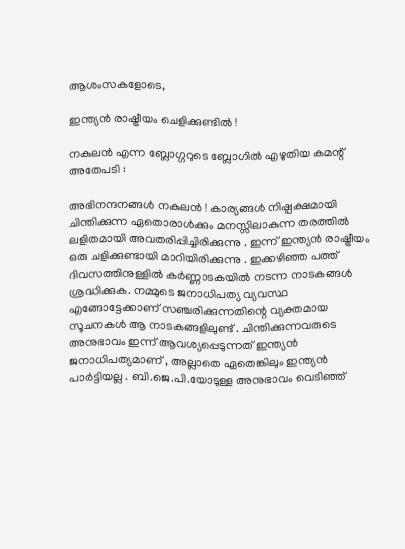ആശംസകളോടെ,

ഇന്ത്യന്‍ രാഷ്ട്രീയം ചെളിക്കുണ്ടില്‍ !

നകുലന്‍ എന്ന ബ്ലോഗ്ഗറുടെ ബ്ലോഗില്‍ എഴുതിയ കമന്റ് അതേപടി :

അഭിനന്ദനങ്ങള്‍ നകുലന്‍ ! കാര്യങ്ങള്‍ നിഷ്പക്ഷമായി ചിന്തിക്കുന്ന ഏതൊരാള്‍ക്കും മനസ്സിലാകുന്ന തരത്തില്‍ ലളിതമായി അവതരിപ്പിച്ചിരിക്കുന്നു . ഇന്ന് ഇന്ത്യന്‍ രാഷ്ട്രീയം ഒരു ചളിക്കുണ്ടായി മാറിയിരിക്കുന്നു . ഇക്കഴിഞ്ഞ പത്ത് ദിവസത്തിനുള്ളില്‍ കര്‍ണ്ണാടകയില്‍ നടന്ന നാടകങ്ങള്‍ ശ്രദ്ധിക്കുക. നമ്മുടെ ജനാധിപത്യ വ്യവസ്ഥ എങ്ങോട്ടേക്കാണ് സഞ്ചരിക്കുന്നതിന്റെ വ്യക്തമായ സൂചനകള്‍ ആ നാടകങ്ങളിലുണ്ട് . ചിന്തിക്കുന്നവരുടെ അനുഭാവം ഇന്ന് ആവശ്യപ്പെടുന്നത് ഇന്ത്യന്‍ ജനാധിപത്യമാണ് , അല്ലാതെ ഏതെങ്കിലും ഇന്ത്യന്‍ പാര്‍ട്ടിയല്ല . ബി.ജെ.പി.യോടുള്ള അനുഭാവം വെടിഞ്ഞ്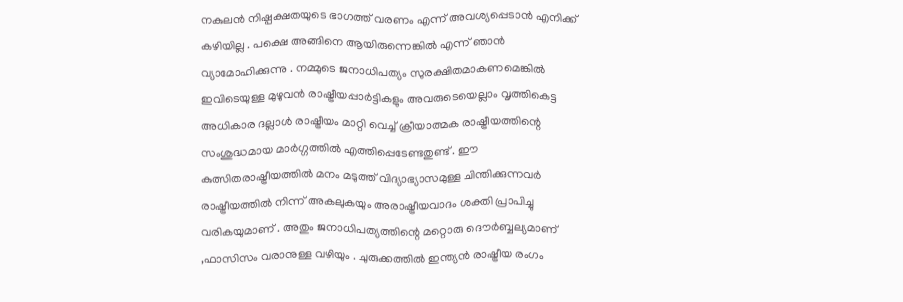നകുലന്‍ നിഷ്പക്ഷതയുടെ ഭാഗത്ത് വരണം എന്ന് അവശ്യപ്പെടാന്‍ എനിക്ക് കഴിയില്ല . പക്ഷെ അങ്ങിനെ ആയിരുന്നെങ്കില്‍ എന്ന് ഞാന്‍ വ്യാമോഹിക്കുന്നു . നമ്മുടെ ജനാധിപത്യം സുരക്ഷിതമാകണമെങ്കില്‍ ഇവിടെയുള്ള മുഴുവന്‍ രാഷ്ട്രീയപ്പാര്‍ട്ടികളും അവരുടെയെല്ലാം വൃത്തികെട്ട അധികാര ദല്ലാള്‍ രാഷ്ട്രീയം മാറ്റി വെച്ച് ക്രീയാത്മക രാഷ്ട്രീയത്തിന്റെ സംശുദ്ധമായ മാര്‍ഗ്ഗത്തില്‍ എത്തിപ്പെടേണ്ടതുണ്ട് . ഈ കുത്സിതരാഷ്ട്രീയത്തില്‍ മനം മടുത്ത് വിദ്യാഭ്യാസമുള്ള ചിന്തിക്കുന്നവര്‍ രാഷ്ട്രീയത്തില്‍ നിന്ന് അകലുകയും അരാഷ്ട്രീയവാദം ശക്തി പ്രാപിച്ചു വരികയുമാണ് . അതും ജനാധിപത്യത്തിന്റെ മറ്റൊരു ദൌര്‍ബ്ബല്യമാണ് ,ഫാസിസം വരാനുള്ള വഴിയും . ചുരുക്കത്തില്‍ ഇന്ത്യന്‍ രാഷ്ട്രീയ രംഗം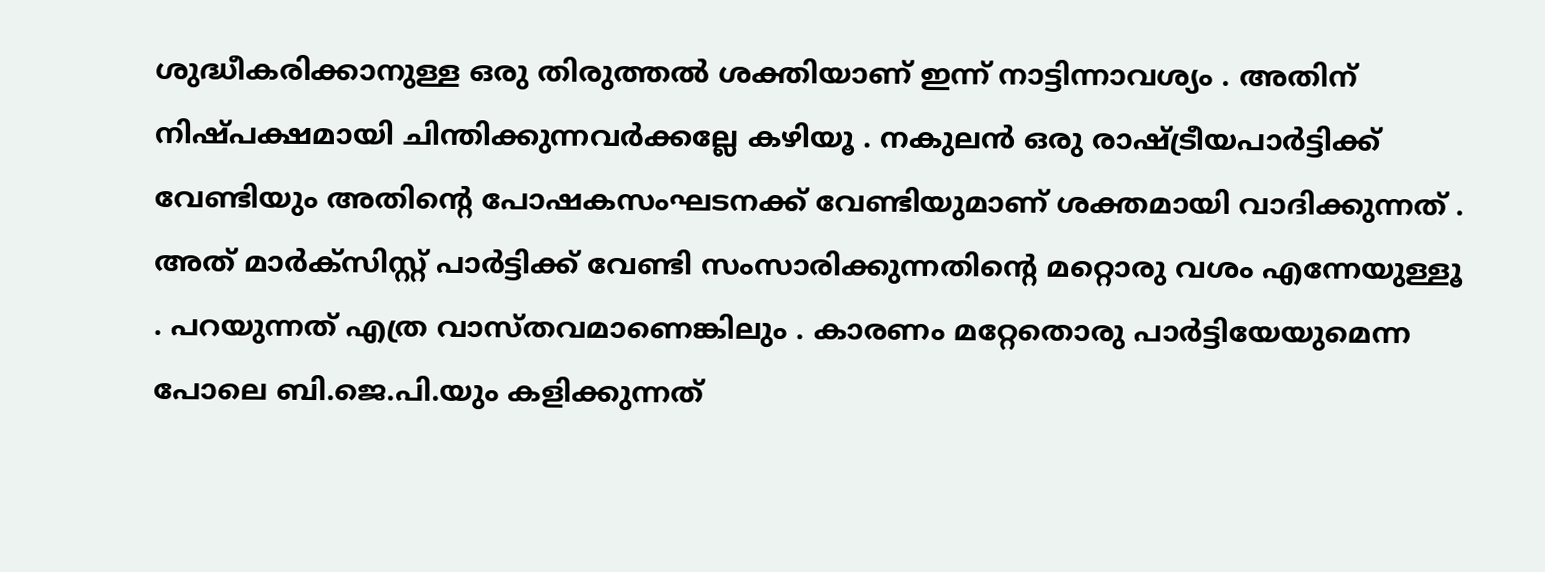ശുദ്ധീകരിക്കാനുള്ള ഒരു തിരുത്തല്‍ ശക്തിയാണ് ഇന്ന് നാട്ടിന്നാവശ്യം . അതിന് നിഷ്പക്ഷമായി ചിന്തിക്കുന്നവര്‍ക്കല്ലേ കഴിയൂ . നകുലന്‍ ഒരു രാഷ്ട്രീയപാര്‍ട്ടിക്ക് വേണ്ടിയും അതിന്റെ പോഷകസംഘടനക്ക് വേണ്ടിയുമാണ് ശക്തമായി വാദിക്കുന്നത് . അത് മാര്‍ക്സിസ്റ്റ് പാര്‍ട്ടിക്ക് വേണ്ടി സംസാരിക്കുന്നതിന്റെ മറ്റൊരു വശം എന്നേയുള്ളൂ . പറയുന്നത് എത്ര വാസ്തവമാണെങ്കിലും . കാരണം മറ്റേതൊരു പാര്‍ട്ടിയേയുമെന്ന പോലെ ബി.ജെ.പി.യും കളിക്കുന്നത്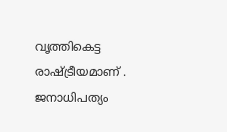വൃത്തികെട്ട രാഷ്ട്രീയമാണ് . ജനാധിപത്യം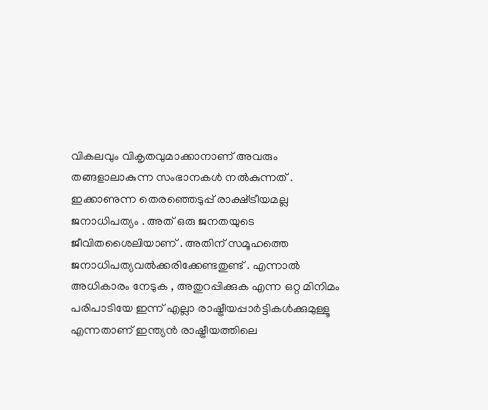വികലവും വികൃതവുമാക്കാനാണ് അവരും തങ്ങളാലാകുന്ന സംഭാനകള്‍ നല്‍കുന്നത് . ഇക്കാണുന്ന തെരഞ്ഞെടുപ്പ് രാക്ഷ്ട്രീയമല്ല ജനാധിപത്യം . അത് ഒരു ജനതയുടെ ജീവിതശൈലിയാണ് . അതിന് സമൂഹത്തെ ജനാധിപത്യവല്‍ക്കരിക്കേണ്ടതുണ്ട് . എന്നാല്‍ അധികാരം നേടുക , അതുറപ്പിക്കുക എന്ന ഒറ്റ മിനിമം പരിപാടിയേ ഇന്ന് എല്ലാ രാഷ്ട്രീയപ്പാര്‍ട്ടികള്‍ക്കുമുള്ളൂ എന്നതാണ് ഇന്ത്യന്‍ രാഷ്ട്രീയത്തിലെ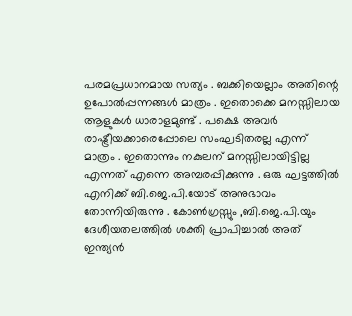പരമപ്രധാനമായ സത്യം . ബക്കിയെല്ലാം അതിന്റെ ഉപോല്‍പ്പന്നങ്ങള്‍ മാത്രം . ഇതൊക്കെ മനസ്സിലായ ആളുകള്‍ ധാരാളമുണ്ട് . പക്ഷെ അവര്‍ രാഷ്ട്രീയക്കാരെപ്പോലെ സംഘടിതരല്ല എന്ന് മാത്രം . ഇതൊന്നും നകുലന് മനസ്സിലായിട്ടില്ല എന്നത് എന്നെ അമ്പരപ്പിക്കുന്നു . ഒരു ഘട്ടത്തില്‍ എനിക്ക് ബി.ജെ.പി.യോട് അനുഭാവം തോന്നിയിരുന്നു . കോണ്‍ഗ്രസ്സും ,ബി.ജെ.പി.യും ദേശീയതലത്തില്‍ ശക്തി പ്രാപിച്ചാല്‍ അത് ഇന്ത്യന്‍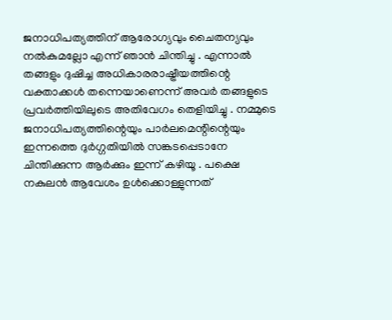ജനാധിപത്യത്തിന് ആരോഗ്യവും ചൈതന്യവും നല്‍കുമല്ലോ എന്ന് ഞാന്‍ ചിന്തിച്ചു . എന്നാല്‍ തങ്ങളും ദുഷിച്ച അധികാരരാഷ്ട്രീയത്തിന്റെ വക്താക്കള്‍ തന്നെയാണെന്ന് അവര്‍ തങ്ങളുടെ പ്രവര്‍ത്തിയിലുടെ അതിവേഗം തെളിയിച്ചു . നമ്മുടെ ജനാധിപത്യത്തിന്റെയും പാര്‍ലമെന്റിന്റെയും ഇന്നത്തെ ദുര്‍ഗ്ഗതിയില്‍ സങ്കടപ്പെടാനേ ചിന്തിക്കുന്ന ആര്‍ക്കും ഇന്ന് കഴിയൂ . പക്ഷെ നകുലന്‍ ആവേശം ഉള്‍ക്കൊള്ളുന്നത്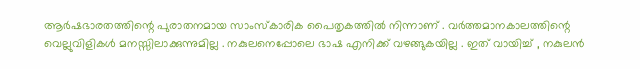ആര്‍ഷഭാരതത്തിന്റെ പുരാതനമായ സാംസ്കാരിക പൈതൃകത്തില്‍ നിന്നാണ് . വര്‍ത്തമാനകാലത്തിന്റെ വെല്ലുവിളികള്‍ മനസ്സിലാക്കുന്നുമില്ല . നകുലനെപ്പോലെ ഭാഷ എനിക്ക് വഴങ്ങുകയില്ല . ഇത് വായിച്ച് , നകുലന്‍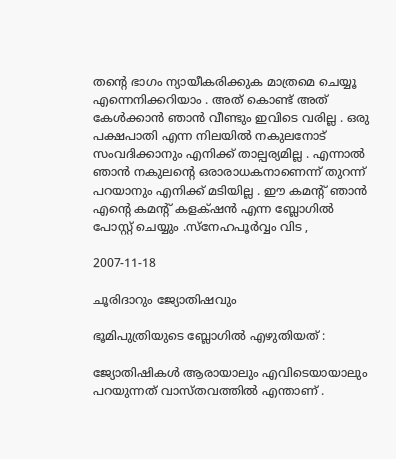തന്റെ ഭാഗം ന്യായീകരിക്കുക മാത്രമെ ചെയ്യൂ എന്നെനിക്കറിയാം . അത് കൊണ്ട് അത് കേള്‍ക്കാന്‍ ഞാന്‍ വീണ്ടും ഇവിടെ വരില്ല . ഒരു പക്ഷപാതി എന്ന നിലയില്‍ നകുലനോട് സംവദിക്കാനും എനിക്ക് താല്പര്യമില്ല . എന്നാല്‍ ഞാന്‍ നകുലന്റെ ഒരാരാധകനാണെന്ന് തുറന്ന് പറയാനും എനിക്ക് മടിയില്ല . ഈ കമന്റ് ഞാന്‍ എന്റെ കമന്റ് കളക്‍ഷന്‍ എന്ന ബ്ലോഗില്‍ പോസ്റ്റ് ചെയ്യും .സ്നേഹപൂര്‍വ്വം വിട ,

2007-11-18

ചൂരിദാറും ജ്യോതിഷവും

ഭൂമിപുത്രിയുടെ ബ്ലോഗില്‍ എഴുതിയത് :

ജ്യോതിഷികള്‍ ആരായാലും എവിടെയായാലും പറയുന്നത് വാസ്തവത്തില്‍ എന്താണ് .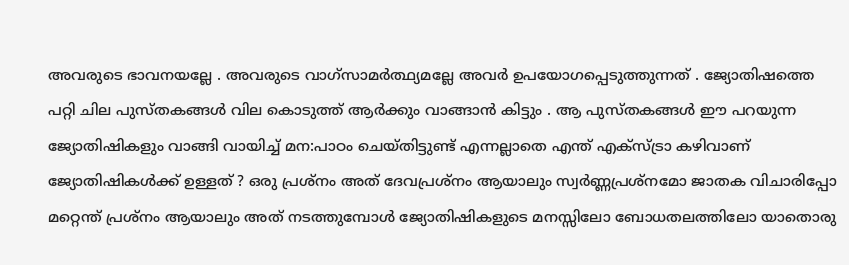അവരുടെ ഭാവനയല്ലേ . അവരുടെ വാഗ്‌സാമര്‍ത്ഥ്യമല്ലേ അവര്‍ ഉപയോഗപ്പെടുത്തുന്നത് . ജ്യോതിഷത്തെ പറ്റി ചില പുസ്തകങ്ങള്‍ വില കൊടുത്ത് ആര്‍ക്കും വാങ്ങാന്‍ കിട്ടും . ആ പുസ്തകങ്ങള്‍ ഈ പറയുന്ന ജ്യോതിഷികളും വാങ്ങി വായിച്ച് മന:പാഠം ചെയ്തിട്ടുണ്ട് എന്നല്ലാതെ എന്ത് എക്സ്ട്രാ കഴിവാണ് ജ്യോതിഷികള്‍ക്ക് ഉള്ളത് ? ഒരു പ്രശ്നം അത് ദേവപ്രശ്നം ആയാലും സ്വര്‍ണ്ണപ്രശ്നമോ ജാതക വിചാരിപ്പോ മറ്റെന്ത് പ്രശ്നം ആയാലും അത് നടത്തുമ്പോള്‍ ജ്യോതിഷികളുടെ മനസ്സിലോ ബോധതലത്തിലോ യാതൊരു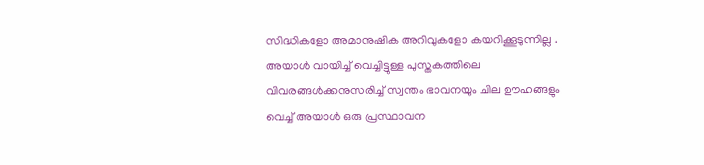സിദ്ധികളോ അമാനുഷിക അറിവുകളോ കയറിക്കൂടുന്നില്ല . അയാള്‍ വായിച്ച് വെച്ചിട്ടുള്ള പുസ്തകത്തിലെ വിവരങ്ങള്‍ക്കനുസരിച്ച് സ്വന്തം ഭാവനയും ചില ഊഹങ്ങളും വെച്ച് അയാള്‍ ഒരു പ്രസ്ഥാവന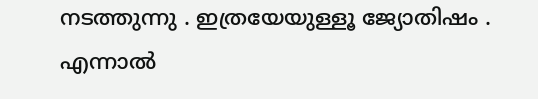നടത്തുന്നു . ഇത്രയേയുള്ളൂ ജ്യോതിഷം . എന്നാല്‍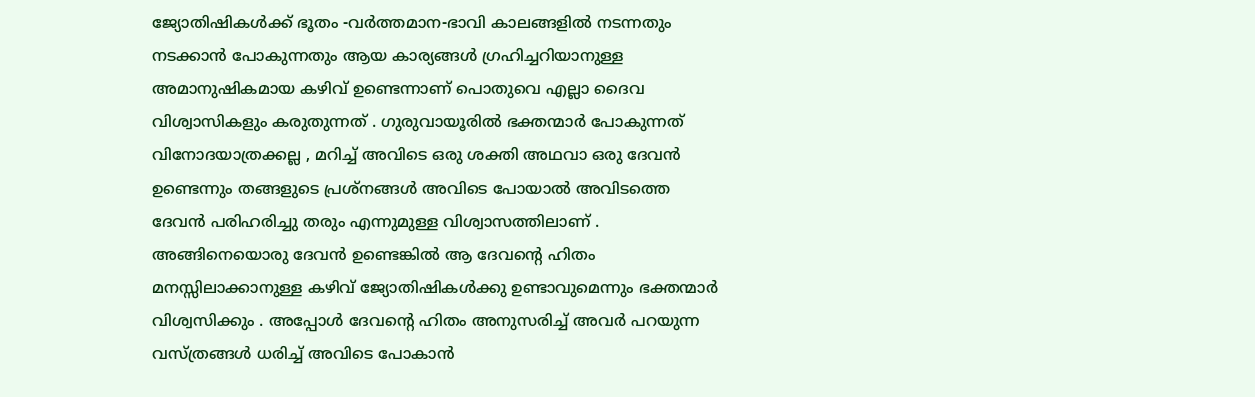ജ്യോതിഷികള്‍ക്ക് ഭൂതം -വര്‍ത്തമാന-ഭാവി കാലങ്ങളില്‍ നടന്നതും നടക്കാന്‍ പോകുന്നതും ആയ കാര്യങ്ങള്‍ ഗ്രഹിച്ചറിയാനുള്ള അമാനുഷികമായ കഴിവ് ഉണ്ടെന്നാണ് പൊതുവെ എല്ലാ ദൈവ വിശ്വാസികളും കരുതുന്നത് . ഗുരുവായൂരില്‍ ഭക്തന്മാര്‍ പോകുന്നത് വിനോദയാത്രക്കല്ല , മറിച്ച് അവിടെ ഒരു ശക്തി അഥവാ ഒരു ദേവന്‍ ഉണ്ടെന്നും തങ്ങളുടെ പ്രശ്നങ്ങള്‍ അവിടെ പോയാല്‍ അവിടത്തെ ദേവന്‍ പരിഹരിച്ചു തരും എന്നുമുള്ള വിശ്വാസത്തിലാണ് . അങ്ങിനെയൊരു ദേവന്‍ ഉണ്ടെങ്കില്‍ ആ ദേവന്റെ ഹിതം മനസ്സിലാക്കാനുള്ള കഴിവ് ജ്യോതിഷികള്‍ക്കു ഉണ്ടാവുമെന്നും ഭക്തന്മാര്‍ വിശ്വസിക്കും . അപ്പോള്‍ ദേവന്റെ ഹിതം അനുസരിച്ച് അവര്‍ പറയുന്ന വസ്ത്രങ്ങള്‍ ധരിച്ച് അവിടെ പോകാന്‍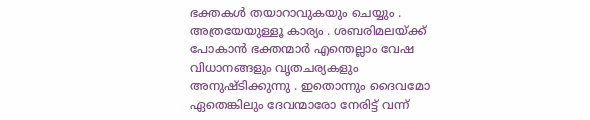ഭക്തകള്‍ തയാറാവുകയും ചെയ്യും . അത്രയേയുള്ളൂ കാര്യം . ശബരിമലയ്ക്ക് പോകാന്‍ ഭക്തന്മാര്‍ എന്തെല്ലാം വേഷ വിധാനങ്ങളും വൃതചര്യകളും അനുഷ്ടിക്കുന്നു . ഇതൊന്നും ദൈവമോ ഏതെങ്കിലും ദേവന്മാരോ നേരിട്ട് വന്ന്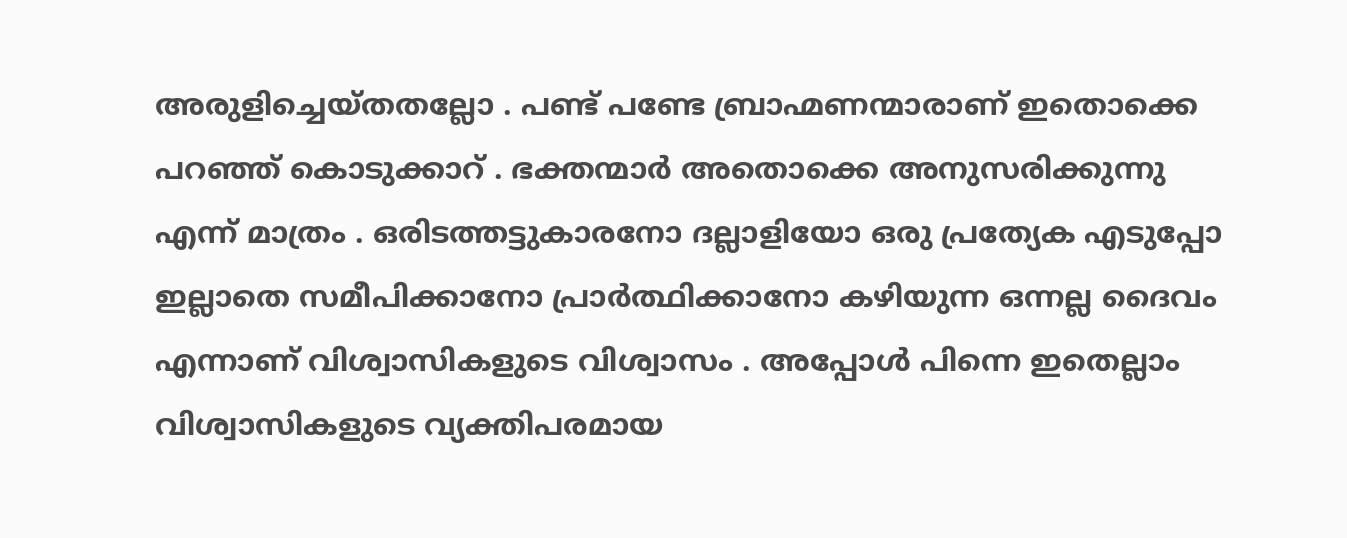അരുളിച്ചെയ്തതല്ലോ . പണ്ട് പണ്ടേ ബ്രാഹ്മണന്മാരാണ് ഇതൊക്കെ പറഞ്ഞ് കൊടുക്കാറ് . ഭക്തന്മാര്‍ അതൊക്കെ അനുസരിക്കുന്നു എന്ന് മാത്രം . ഒരിടത്തട്ടുകാരനോ ദല്ലാളിയോ ഒരു പ്രത്യേക എടുപ്പോ ഇല്ലാതെ സമീപിക്കാനോ പ്രാര്‍ത്ഥിക്കാനോ കഴിയുന്ന ഒന്നല്ല ദൈവം എന്നാണ് വിശ്വാസികളുടെ വിശ്വാസം . അപ്പോള്‍ പിന്നെ ഇതെല്ലാം വിശ്വാസികളുടെ വ്യക്തിപരമായ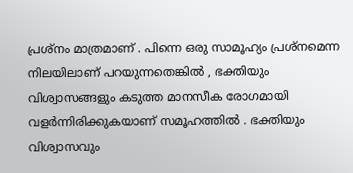പ്രശ്നം മാത്രമാണ് . പിന്നെ ഒരു സാമൂഹ്യം പ്രശ്നമെന്ന നിലയിലാണ് പറയുന്നതെങ്കില്‍ , ഭക്തിയും വിശ്വാസങ്ങളും കടുത്ത മാനസീക രോഗമായി വളര്‍ന്നിരിക്കുകയാണ് സമൂഹത്തില്‍ . ഭക്തിയും വിശ്വാസവും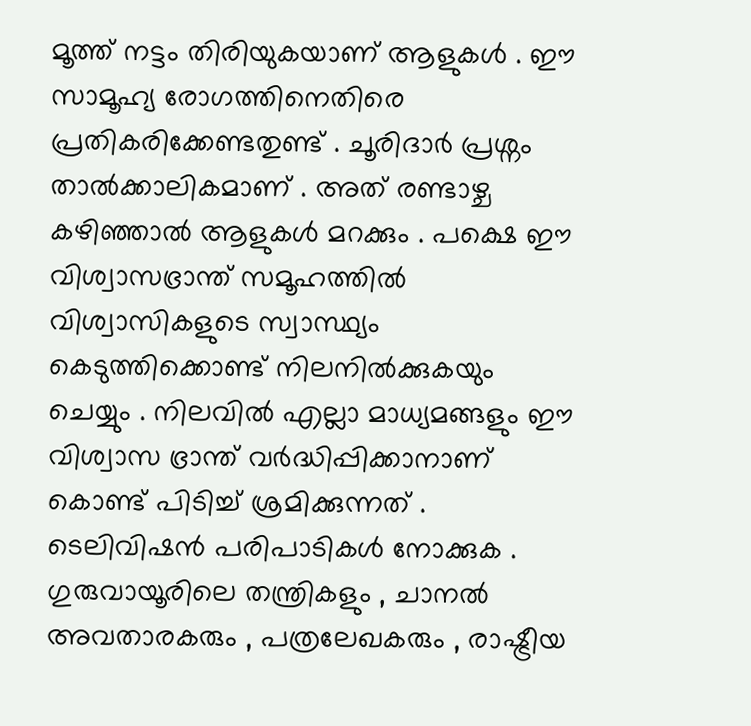മൂത്ത് നട്ടം തിരിയുകയാണ് ആളുകള്‍ . ഈ സാമൂഹ്യ രോഗത്തിനെതിരെ പ്രതികരിക്കേണ്ടതുണ്ട് . ചൂരിദാര്‍ പ്രശ്നം താല്‍ക്കാലികമാണ് . അത് രണ്ടാഴ്ച കഴിഞ്ഞാല്‍ ആളുകള്‍ മറക്കും . പക്ഷെ ഈ വിശ്വാസഭ്രാന്ത് സമൂഹത്തില്‍ വിശ്വാസികളുടെ സ്വാസ്ഥ്യം കെടുത്തിക്കൊണ്ട് നിലനില്‍ക്കുകയും ചെയ്യും . നിലവില്‍ എല്ലാ മാധ്യമങ്ങളും ഈ വിശ്വാസ ഭ്രാന്ത് വര്‍ദ്ധിപ്പിക്കാനാണ് കൊണ്ട് പിടിച്ച് ശ്രമിക്കുന്നത് . ടെലിവിഷന്‍ പരിപാടികള്‍ നോക്കുക . ഗുരുവായൂരിലെ തന്ത്രികളും , ചാനല്‍ അവതാരകരും , പത്രലേഖകരും , രാഷ്ട്രീയ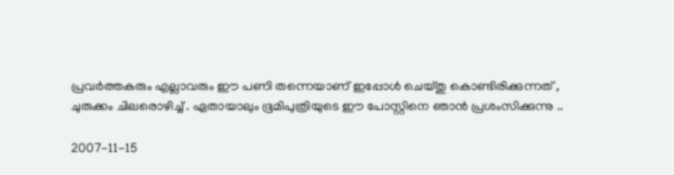പ്രവര്‍ത്തകരും എല്ലാവരും ഈ പണി തന്നെയാണ് ഇപ്പോള്‍ ചെയ്തു കൊണ്ടിരിക്കുന്നത് , ചുരുക്കം ചിലരൊഴിച്ച് . ഏതായാലും ഭൂമിപുത്രിയുടെ ഈ പോസ്റ്റിനെ ഞാന്‍ പ്രശംസിക്കുന്നു ..

2007-11-15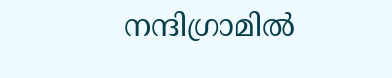നന്ദിഗ്രാമില്‍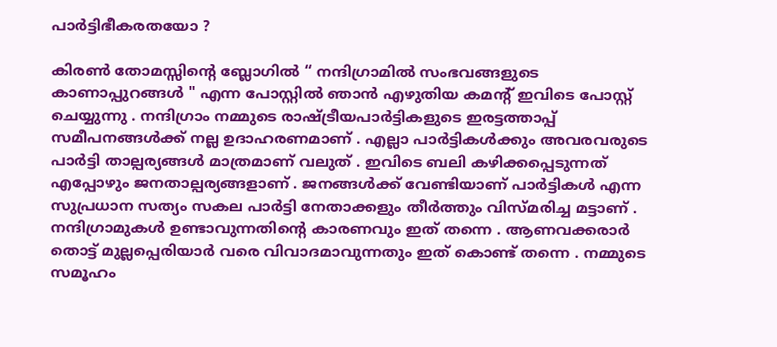പാര്‍ട്ടിഭീകരതയോ ?

കിരണ്‍ തോമസ്സിന്റെ ബ്ലോഗില്‍ “ നന്ദിഗ്രാമില്‍ സംഭവങ്ങളുടെ കാണാപ്പുറങ്ങള്‍ " എന്ന പോസ്റ്റില്‍ ഞാന്‍ എഴുതിയ കമന്റ് ഇവിടെ പോസ്റ്റ് ചെയ്യുന്നു . നന്ദിഗ്രാം നമ്മുടെ രാഷ്ട്രീയപാര്‍ട്ടികളുടെ ഇരട്ടത്താപ്പ് സമീപനങ്ങള്‍ക്ക് നല്ല ഉദാഹരണമാണ് . എല്ലാ പാര്‍ട്ടികള്‍ക്കും അവരവരുടെ പാര്‍ട്ടി താല്പര്യങ്ങള്‍ മാത്രമാണ് വലുത് . ഇവിടെ ബലി കഴിക്കപ്പെടുന്നത് എപ്പോഴും ജനതാല്പര്യങ്ങളാണ് . ജനങ്ങള്‍ക്ക് വേണ്ടിയാണ് പാര്‍ട്ടികള്‍ എന്ന സുപ്രധാന സത്യം സകല പാര്‍ട്ടി നേതാക്കളും തീര്‍ത്തും വിസ്മരിച്ച മട്ടാണ് . നന്ദിഗ്രാമുകള്‍ ഉണ്ടാവുന്നതിന്റെ കാരണവും ഇത് തന്നെ . ആണവക്കരാര്‍ തൊട്ട് മുല്ലപ്പെരിയാര്‍ വരെ വിവാദമാവുന്നതും ഇത് കൊണ്ട് തന്നെ . നമ്മുടെ സമൂഹം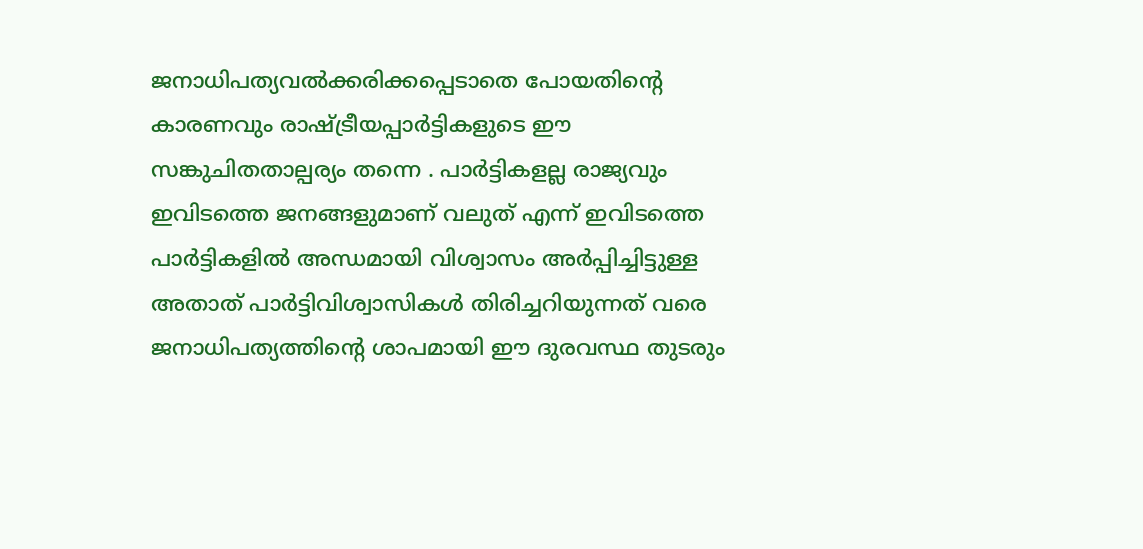ജനാധിപത്യവല്‍ക്കരിക്കപ്പെടാതെ പോയതിന്റെ കാരണവും രാഷ്ട്രീയപ്പാര്‍ട്ടികളുടെ ഈ സങ്കുചിതതാല്പര്യം തന്നെ . പാര്‍ട്ടികളല്ല രാജ്യവും ഇവിടത്തെ ജനങ്ങളുമാണ് വലുത് എന്ന് ഇവിടത്തെ പാര്‍ട്ടികളില്‍ അന്ധമായി വിശ്വാസം അര്‍പ്പിച്ചിട്ടുള്ള അതാത് പാര്‍ട്ടിവിശ്വാസികള്‍ തിരിച്ചറിയുന്നത് വരെ ജനാധിപത്യത്തിന്റെ ശാപമായി ഈ ദുരവസ്ഥ തുടരും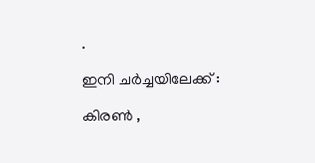.

ഇനി ചര്‍ച്ചയിലേക്ക് :

കിരണ്‍ ,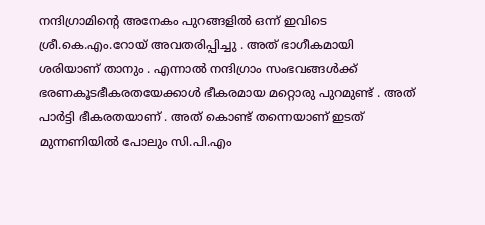നന്ദിഗ്രാമിന്റെ അനേകം പുറങ്ങളില്‍ ഒന്ന് ഇവിടെ ശ്രീ.കെ.എം.റോയ് അവതരിപ്പിച്ചു . അത് ഭാഗീകമായി ശരിയാണ് താനും . എന്നാല്‍ നന്ദിഗ്രാം സംഭവങ്ങള്‍ക്ക് ഭരണകൂടഭീകരതയേക്കാള്‍ ഭീകരമായ മറ്റൊരു പുറമുണ്ട് . അത് പാര്‍ട്ടി ഭീകരതയാണ് . അത് കൊണ്ട് തന്നെയാണ് ഇടത് മുന്നണിയില്‍ പോലും സി.പി.എം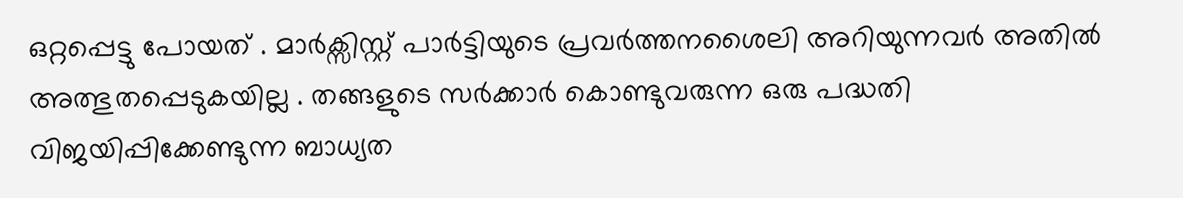ഒറ്റപ്പെട്ടു പോയത് . മാര്‍ക്സിസ്റ്റ് പാര്‍ട്ടിയുടെ പ്രവര്‍ത്തനശൈലി അറിയുന്നവര്‍ അതില്‍ അത്ഭുതപ്പെടുകയില്ല . തങ്ങളുടെ സര്‍ക്കാര്‍ കൊണ്ടുവരുന്ന ഒരു പദ്ധതി വിജയിപ്പിക്കേണ്ടുന്ന ബാധ്യത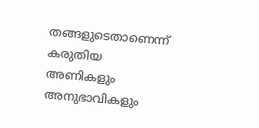തങ്ങളുടെതാണെന്ന് കരുതിയ അണികളും അനുഭാവികളും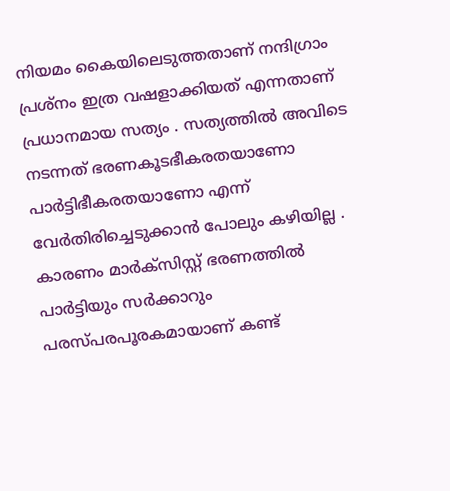നിയമം കൈയിലെടുത്തതാണ് നന്ദിഗ്രാം പ്രശ്നം ഇത്ര വഷളാക്കിയത് എന്നതാണ് പ്രധാനമായ സത്യം . സത്യത്തില്‍ അവിടെ നടന്നത് ഭരണകൂടഭീകരതയാണോ പാര്‍ട്ടിഭീകരതയാണോ എന്ന് വേര്‍തിരിച്ചെടുക്കാന്‍ പോലും കഴിയില്ല . കാരണം മാര്‍ക്സിസ്റ്റ് ഭരണത്തില്‍ പാര്‍ട്ടിയും സര്‍ക്കാറും പരസ്പരപൂരകമായാണ് കണ്ട്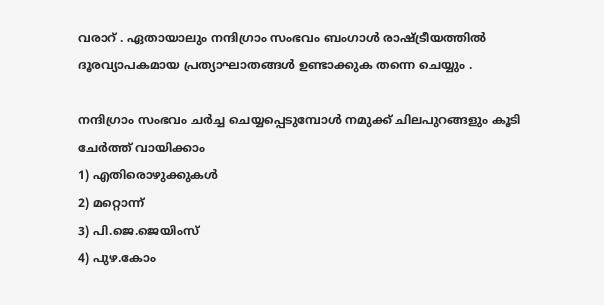വരാറ് . ഏതായാലും നന്ദിഗ്രാം സംഭവം ബംഗാള്‍ രാഷ്ട്രീയത്തില്‍ ദൂരവ്യാപകമായ പ്രത്യാഘാതങ്ങള്‍ ഉണ്ടാക്കുക തന്നെ ചെയ്യും .

നന്ദിഗ്രാം സംഭവം ചര്‍ച്ച ചെയ്യപ്പെടുമ്പോള്‍ നമുക്ക് ചിലപുറങ്ങളും കൂടി ചേര്‍ത്ത് വായിക്കാം
1) എതിരൊഴുക്കുകള്‍
2) മറ്റൊന്ന്
3) പി.ജെ.ജെയിംസ്
4) പുഴ.കോം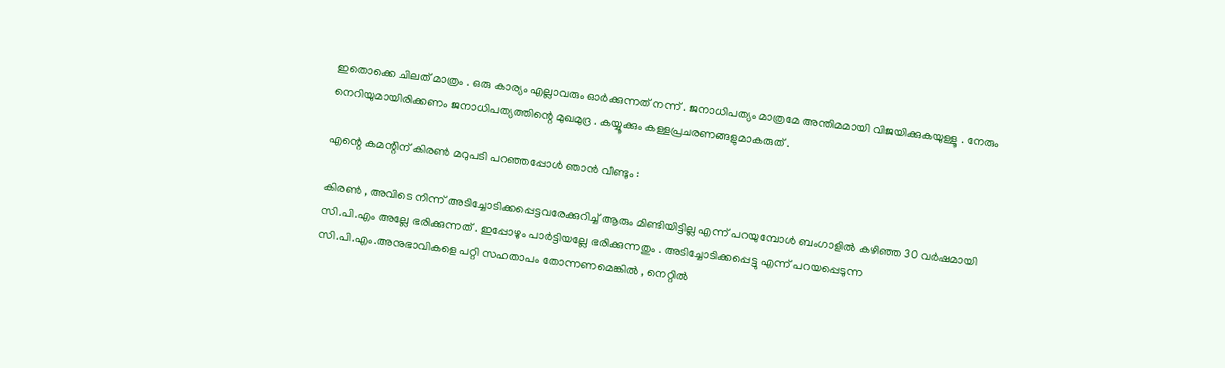ഇതൊക്കെ ചിലത് മാത്രം . ഒരു കാര്യം എല്ലാവരും ഓര്‍ക്കുന്നത് നന്ന് . ജനാധിപത്യം മാത്രമേ അന്തിമമായി വിജയിക്കുകയുള്ളൂ . നേരും നെറിയുമായിരിക്കണം ജനാധിപത്യത്തിന്റെ മുഖമുദ്ര . കയ്യൂക്കും കള്ളപ്രചരണങ്ങളുമാകരുത് .

എന്റെ കമന്റിന് കിരണ്‍ മറുപടി പറഞ്ഞപ്പോള്‍ ഞാന്‍ വീണ്ടും :

കിരണ്‍ , അവിടെ നിന്ന് അടിച്ചോടിക്കപ്പെട്ടവരേക്കുറിച്ച്‌ ആരും മിണ്ടിയിട്ടില്ല എന്ന് പറയുമ്പോള്‍ ബംഗാളില്‍ കഴിഞ്ഞ 30 വര്‍ഷമായി സി.പി.എം അല്ലേ ഭരിക്കുന്നത് . ഇപ്പോഴും പാര്‍ട്ടിയല്ലേ ഭരിക്കുന്നതും . അടിച്ചോടിക്കപ്പെട്ടു എന്ന് പറയപ്പെടുന്ന സി.പി.എം.അനുഭാവികളെ പറ്റി സഹതാപം തോന്നണമെങ്കില്‍ , നെറ്റില്‍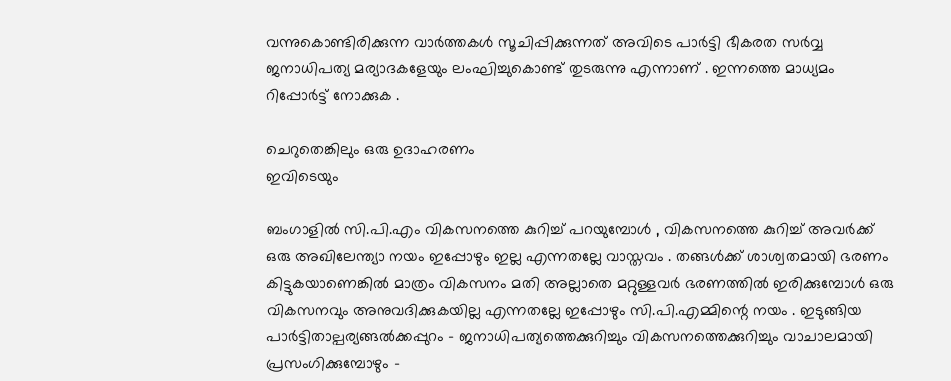വന്നുകൊണ്ടിരിക്കുന്ന വാര്‍ത്തകള്‍ സൂചിപ്പിക്കുന്നത് അവിടെ പാര്‍ട്ടി ഭീകരത സര്‍വ്വ ജനാധിപത്യ മര്യാദകളേയും ലംഘിച്ചുകൊണ്ട് തുടരുന്നു എന്നാണ് . ഇന്നത്തെ മാധ്യമം
റിപ്പോര്‍ട്ട് നോക്കുക .

ചെറുതെങ്കിലും ഒരു ഉദാഹരണം
ഇവിടെയും

ബംഗാളില്‍ സി.പി.എം വികസനത്തെ കുറിച്ച് പറയുമ്പോള്‍ , വികസനത്തെ കുറിച്ച് അവര്‍ക്ക് ഒരു അഖിലേന്ത്യാ നയം ഇപ്പോഴും ഇല്ല എന്നതല്ലേ വാസ്തവം . തങ്ങള്‍ക്ക് ശാശ്വതമായി ഭരണം കിട്ടുകയാണെങ്കില്‍ മാത്രം വികസനം മതി അല്ലാതെ മറ്റുള്ളവര്‍ ഭരണത്തില്‍ ഇരിക്കുമ്പോള്‍ ഒരു വികസനവും അനുവദിക്കുകയില്ല എന്നതല്ലേ ഇപ്പോഴും സി.പി.എമ്മിന്റെ നയം . ഇടുങ്ങിയ പാര്‍ട്ടിതാല്പര്യങ്ങല്‍ക്കപ്പുറം - ജനാധിപത്യത്തെക്കുറിച്ചും വികസനത്തെക്കുറിച്ചും വാചാലമായി പ്രസംഗിക്കുമ്പോഴും -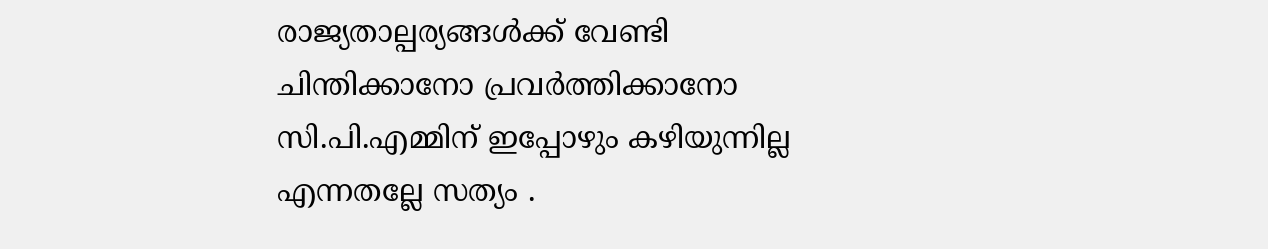രാജ്യതാല്പര്യങ്ങള്‍ക്ക് വേണ്ടി ചിന്തിക്കാനോ പ്രവര്‍ത്തിക്കാനോ സി.പി.എമ്മിന് ഇപ്പോഴും കഴിയുന്നില്ല എന്നതല്ലേ സത്യം .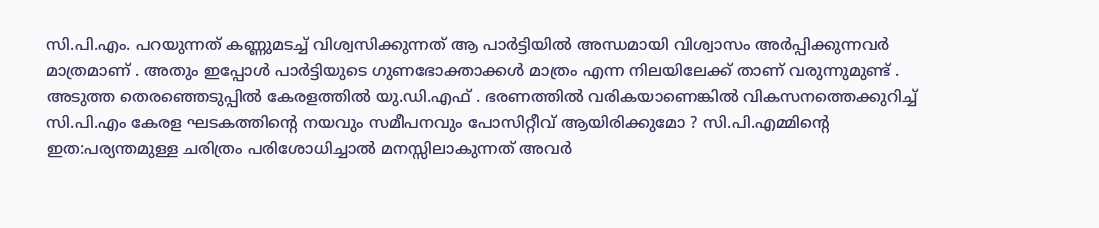സി.പി.എം. പറയുന്നത് കണ്ണുമടച്ച് വിശ്വസിക്കുന്നത് ആ പാര്‍ട്ടിയില്‍ അന്ധമായി വിശ്വാസം അര്‍പ്പിക്കുന്നവര്‍ മാത്രമാണ് . അതും ഇപ്പോള്‍ പാര്‍ട്ടിയുടെ ഗുണഭോക്താക്കള്‍ മാത്രം എന്ന നിലയിലേക്ക് താണ് വരുന്നുമുണ്ട് . അടുത്ത തെരഞ്ഞെടുപ്പില്‍ കേരളത്തില്‍ യു.ഡി.എഫ് . ഭരണത്തില്‍ വരികയാണെങ്കില്‍ വികസനത്തെക്കുറിച്ച് സി.പി.എം കേരള ഘടകത്തിന്റെ നയവും സമീപനവും പോസിറ്റീവ് ആയിരിക്കുമോ ? സി.പി.എമ്മിന്റെ ഇത:പര്യന്തമുള്ള ചരിത്രം പരിശോധിച്ചാല്‍ മനസ്സിലാകുന്നത് അവര്‍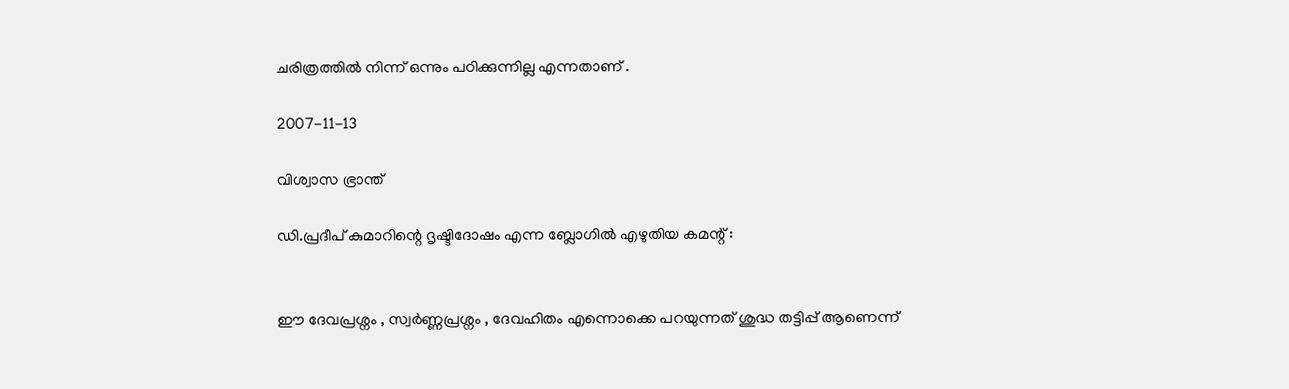ചരിത്രത്തില്‍ നിന്ന് ഒന്നും പഠിക്കുന്നില്ല എന്നതാണ് .

2007-11-13

വിശ്വാസ ഭ്രാന്ത്

ഡി.പ്രദീപ് കുമാറിന്റെ ദൃഷ്ടിദോഷം എന്ന ബ്ലോഗില്‍ എഴുതിയ കമന്റ് :


ഈ ദേവപ്രശ്നം , സ്വര്‍ണ്ണപ്രശ്നം , ദേവഹിതം എന്നൊക്കെ പറയുന്നത് ശുദ്ധ തട്ടിപ്പ് ആണെന്ന്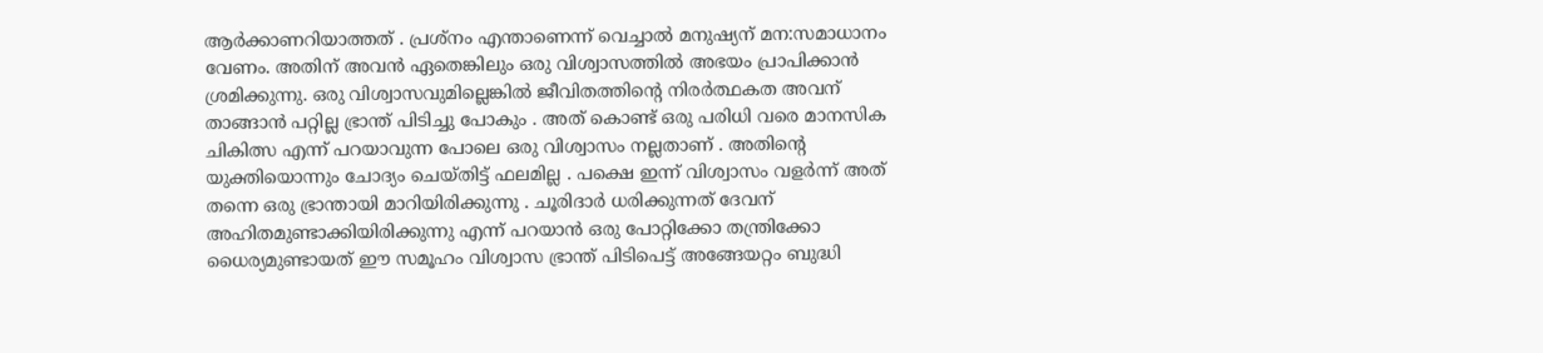ആര്‍ക്കാണറിയാത്തത് . പ്രശ്നം എന്താണെന്ന് വെച്ചാല്‍ മനുഷ്യന് മന:സമാധാനം വേണം. അതിന് അവന്‍ ഏതെങ്കിലും ഒരു വിശ്വാസത്തില്‍ അഭയം പ്രാപിക്കാന്‍ ശ്രമിക്കുന്നു. ഒരു വിശ്വാസവുമില്ലെങ്കില്‍ ജീവിതത്തിന്റെ നിരര്‍ത്ഥകത അവന് താങ്ങാന്‍ പറ്റില്ല ഭ്രാന്ത് പിടിച്ചു പോകും . അത് കൊണ്ട് ഒരു പരിധി വരെ മാനസിക ചികിത്സ എന്ന് പറയാവുന്ന പോലെ ഒരു വിശ്വാസം നല്ലതാണ് . അതിന്റെ യുക്തിയൊന്നും ചോദ്യം ചെയ്തിട്ട് ഫലമില്ല . പക്ഷെ ഇന്ന് വിശ്വാസം വളര്‍ന്ന് അത് തന്നെ ഒരു ഭ്രാന്തായി മാറിയിരിക്കുന്നു . ചൂരിദാര്‍ ധരിക്കുന്നത് ദേവന് അഹിതമുണ്ടാക്കിയിരിക്കുന്നു എന്ന് പറയാന്‍ ഒരു പോറ്റിക്കോ തന്ത്രിക്കോ ധൈര്യമുണ്ടായത് ഈ സമൂഹം വിശ്വാസ ഭ്രാന്ത് പിടിപെട്ട് അങ്ങേയറ്റം ബുദ്ധി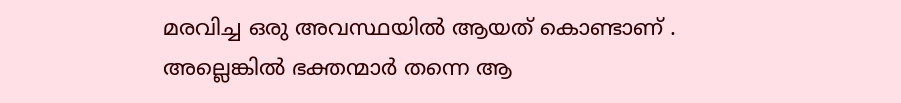മരവിച്ച ഒരു അവസ്ഥയില്‍ ആയത് കൊണ്ടാണ് . അല്ലെങ്കില്‍ ഭക്തന്മാര്‍ തന്നെ ആ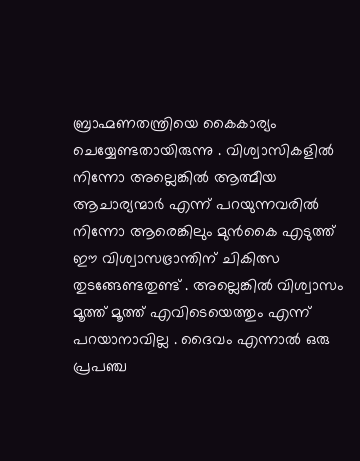ബ്രാഹ്മണതന്ത്രിയെ കൈകാര്യം ചെയ്യേണ്ടതായിരുന്നു . വിശ്വാസികളില്‍ നിന്നോ അല്ലെങ്കില്‍ ആത്മീയ ആചാര്യന്മാര്‍ എന്ന് പറയുന്നവരില്‍ നിന്നോ ആരെങ്കിലും മുന്‍‌കൈ എടുത്ത് ഈ വിശ്വാസഭ്രാന്തിന് ചികിത്സ തുടങ്ങേണ്ടതുണ്ട് . അല്ലെങ്കില്‍ വിശ്വാസം മൂത്ത് മൂത്ത് എവിടെയെത്തും എന്ന് പറയാനാവില്ല . ദൈവം എന്നാല്‍ ഒരു പ്രപഞ്ച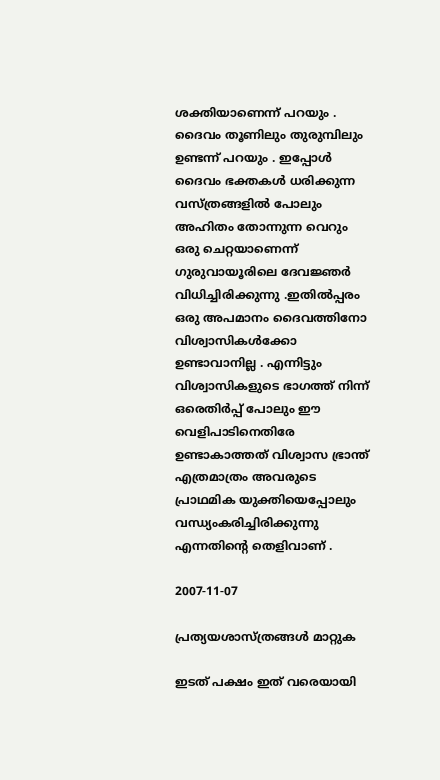ശക്തിയാണെന്ന് പറയും . ദൈവം തൂണിലും തുരുമ്പിലും ഉണ്ടന്ന് പറയും . ഇപ്പോള്‍ ദൈവം ഭക്തകള്‍ ധരിക്കുന്ന വസ്ത്രങ്ങളില്‍ പോലും അഹിതം തോന്നുന്ന വെറും ഒരു ചെറ്റയാണെന്ന് ഗുരുവായൂരിലെ ദേവജ്ഞര്‍ വിധിച്ചിരിക്കുന്നു .ഇതില്‍പ്പരം ഒരു അപമാനം ദൈവത്തിനോ വിശ്വാസികള്‍ക്കോ ഉണ്ടാവാനില്ല . എന്നിട്ടും വിശ്വാസികളുടെ ഭാഗത്ത് നിന്ന് ഒരെതിര്‍പ്പ് പോലും ഈ വെളിപാടിനെതിരേ ഉണ്ടാകാത്തത് വിശ്വാസ ഭ്രാന്ത് എത്രമാത്രം അവരുടെ പ്രാഥമിക യുക്തിയെപ്പോലും വന്ധ്യംകരിച്ചിരിക്കുന്നു എന്നതിന്റെ തെളിവാണ് .

2007-11-07

പ്രത്യയശാസ്ത്രങ്ങള്‍ മാറ്റുക

ഇടത് പക്ഷം ഇത് വരെയായി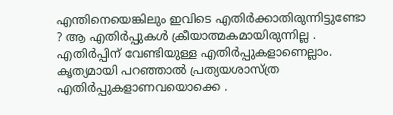എന്തിനെയെങ്കിലും ഇവിടെ എതിര്‍ക്കാതിരുന്നിട്ടുണ്ടോ ? ആ എതിര്‍പ്പുകള്‍ ക്രീയാത്മകമായിരുന്നില്ല . എതിര്‍പ്പിന് വേണ്ടിയുള്ള എതിര്‍പ്പുകളാണെല്ലാം. കൃത്യമായി പറഞ്ഞാല്‍ പ്രത്യയശാസ്ത്ര എതിര്‍പ്പുകളാണവയൊക്കെ .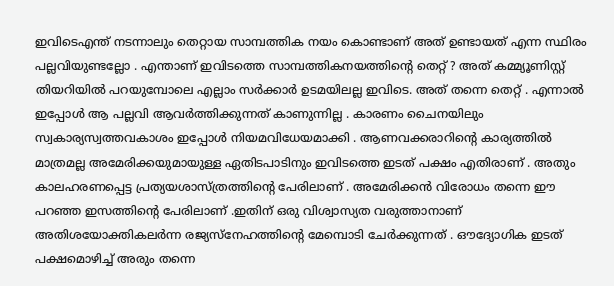ഇവിടെഎന്ത് നടന്നാലും തെറ്റായ സാമ്പത്തിക നയം കൊണ്ടാണ് അത് ഉണ്ടായത് എന്ന സ്ഥിരം പല്ലവിയുണ്ടല്ലോ . എന്താണ് ഇവിടത്തെ സാമ്പത്തികനയത്തിന്റെ തെറ്റ് ? അത് കമ്മ്യൂണിസ്റ്റ് തിയറിയില്‍ പറയുമ്പോലെ എല്ലാം സര്‍ക്കാര്‍ ഉടമയിലല്ല ഇവിടെ. അത് തന്നെ തെറ്റ് . എന്നാല്‍ ഇപ്പോള്‍ ആ പല്ലവി ആവര്‍ത്തിക്കുന്നത് കാണുന്നില്ല . കാരണം ചൈനയിലും സ്വകാര്യസ്വത്തവകാശം ഇപ്പോള്‍ നിയമവിധേയമാക്കി . ആണവക്കരാറിന്റെ കാര്യത്തില്‍ മാത്രമല്ല അമേരിക്കയുമായുള്ള ഏതിടപാടിനും ഇവിടത്തെ ഇടത് പക്ഷം എതിരാണ് . അതും കാലഹരണപ്പെട്ട പ്രത്യയശാസ്ത്രത്തിന്റെ പേരിലാണ് . അമേരിക്കന്‍ വിരോധം തന്നെ ഈ പറഞ്ഞ ഇസത്തിന്റെ പേരിലാണ് .ഇതിന് ഒരു വിശ്വാസ്യത വരുത്താനാണ് അതിശയോക്തികലര്‍ന്ന രജ്യസ്നേഹത്തിന്റെ മേമ്പൊടി ചേര്‍ക്കുന്നത് . ഔദ്യോഗിക ഇടത് പക്ഷമൊഴിച്ച് അരും തന്നെ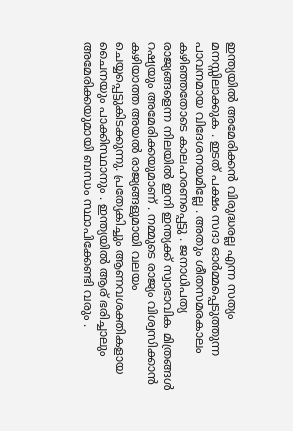ഇന്ത്യയില്‍ അമേരിക്കന്‍ വിരുദ്ധരല്ല എന്ന സത്യം മനസ്സിലാക്കുക . ഇടത് പക്ഷം സദാ ഓര്‍മ്മപ്പെടുത്തുന്ന പാവനമായ വിദേശനയമില്ലേ . അതും ശീതസമരകാലം കഴിഞ്ഞതോടെ കാലഹരണപ്പെട്ടു . ജനാധിപത്യ രാജ്യങ്ങളെന്ന നിലയില്‍ ഇനി ഇന്ത്യക്ക് സ്വാഭാവിക മിത്രങ്ങള്‍ റഷ്യയും അമേരിക്കയുമാണ് . നമ്മുടെ രാജ്യം വിശ്വസിക്കാന്‍ കഴിയാത്ത അയല്‍ രാജ്യങ്ങളുമായി വലയം ചെയ്യപ്പെട്ടുകിടക്കുന്നു. പ്രത്യേകിച്ചും ആണവശക്തികളായ ചൈനയും പാക്കിസ്ഥാനും . ഇന്ത്യയില്‍ ആര് ഭരിച്ചാലും അമേരിക്കയുമായി ബന്ധം സ്ഥാപിക്കേണ്ടി വരും .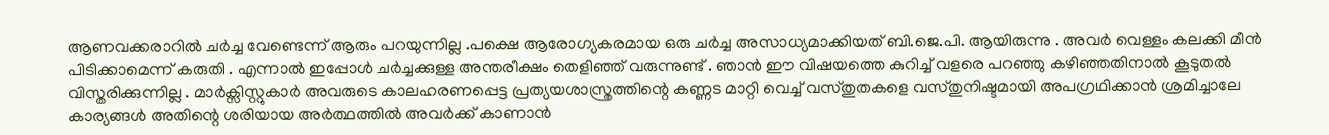ആണവക്കരാറില്‍ ചര്‍ച്ച വേണ്ടെന്ന് ആരും പറയുന്നില്ല .പക്ഷെ ആരോഗ്യകരമായ ഒരു ചര്‍ച്ച അസാധ്യമാക്കിയത് ബി.ജെ.പി. ആയിരുന്നു . അവര്‍ വെള്ളം കലക്കി മീന്‍ പിടിക്കാമെന്ന് കരുതി . എന്നാല്‍ ഇപ്പോള്‍ ചര്‍ച്ചക്കുള്ള അന്തരീക്ഷം തെളിഞ്ഞ് വരുന്നുണ്ട് . ഞാന്‍ ഈ വിഷയത്തെ കുറിച്ച് വളരെ പറഞ്ഞു കഴിഞ്ഞതിനാല്‍ കൂടുതല്‍ വിസ്തരിക്കുന്നില്ല . മാര്‍ക്സിസ്റ്റുകാര്‍ അവരുടെ കാലഹരണപ്പെട്ട പ്രത്യയശാസ്ത്രത്തിന്റെ കണ്ണട മാറ്റി വെച്ച് വസ്തുതകളെ വസ്തുനിഷ്ടമായി അപഗ്രഥിക്കാന്‍ ശ്രമിച്ചാലേ കാര്യങ്ങള്‍ അതിന്റെ ശരിയായ അര്‍ത്ഥത്തില്‍ അവര്‍ക്ക് കാണാന്‍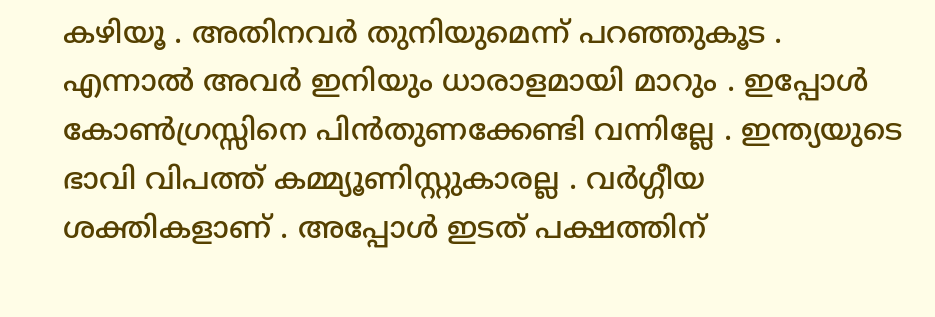കഴിയൂ . അതിനവര്‍ തുനിയുമെന്ന് പറഞ്ഞുകൂട . എന്നാല്‍ അവര്‍ ഇനിയും ധാരാളമായി മാറും . ഇപ്പോള്‍ കോണ്‍ഗ്രസ്സിനെ പിന്‍‌തുണക്കേണ്ടി വന്നില്ലേ . ഇന്ത്യയുടെ ഭാവി വിപത്ത് കമ്മ്യൂണിസ്റ്റുകാരല്ല . വര്‍ഗ്ഗീയ ശക്തികളാണ് . അപ്പോള്‍ ഇടത് പക്ഷത്തിന്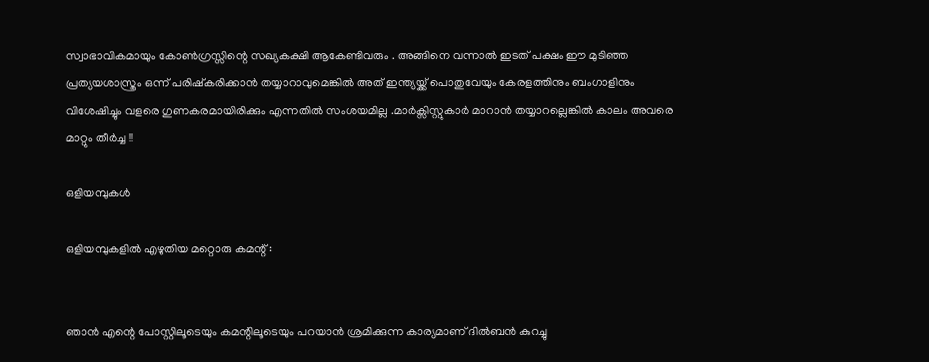സ്വാഭാവികമായും കോണ്‍ഗ്രസ്സിന്റെ സഖ്യകക്ഷി ആകേണ്ടിവരും . അങ്ങിനെ വന്നാല്‍ ഇടത് പക്ഷം ഈ മുടിഞ്ഞ പ്രത്യയശാസ്ത്രം ഒന്ന് പരിഷ്കരിക്കാന്‍ തയ്യാറാവുമെങ്കില്‍ അത് ഇന്ത്യയ്ക്ക് പൊതുവേയും കേരളത്തിനും ബംഗാളിനും വിശേഷിച്ചും വളരെ ഗുണകരമായിരിക്കും എന്നതില്‍ സംശയമില്ല .മാര്‍ക്സിസ്റ്റുകാര്‍ മാറാന്‍ തയ്യാറല്ലെങ്കില്‍ കാലം അവരെ മാറ്റും തീര്‍ച്ച !!

ഒളിയമ്പുകള്‍

ഒളിയമ്പുകളില്‍ എഴുതിയ മറ്റൊരു കമന്റ് :


ഞാന്‍ എന്റെ പോസ്റ്റിലൂടെയും കമന്റിലൂടെയും പറയാന്‍ ശ്രമിക്കുന്ന കാര്യമാണ് ദില്‍ബന്‍ കുറച്ചു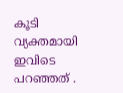കൂടി വ്യക്തമായി ഇവിടെ പറഞ്ഞത് .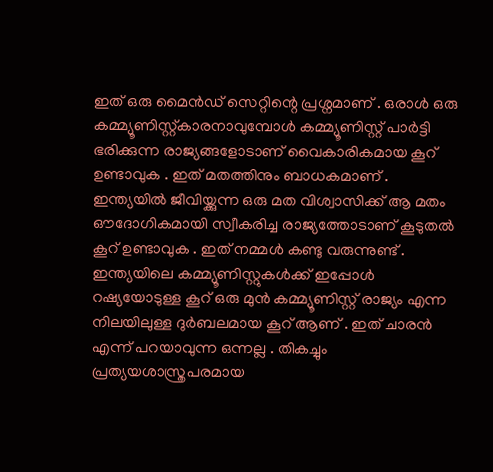ഇത് ഒരു മൈന്‍ഡ് സെറ്റിന്റെ പ്രശ്നമാണ് . ഒരാള്‍ ഒരു കമ്മ്യൂണിസ്റ്റ്കാരനാവുമ്പോള്‍ കമ്മ്യൂണിസ്റ്റ് പാര്‍ട്ടി ഭരിക്കുന്ന രാജ്യങ്ങളോടാണ് വൈകാരികമായ കൂറ് ഉണ്ടാവുക . ഇത് മതത്തിനും ബാധകമാണ് . ഇന്ത്യയില്‍ ജീവിയ്ക്കുന്ന ഒരു മത വിശ്വാസിക്ക് ആ മതം ഔദോഗികമായി സ്വീകരിച്ച രാജ്യത്തോടാണ് കൂടുതല്‍ കൂറ് ഉണ്ടാവുക . ഇത് നമ്മള്‍ കണ്ടു വരുന്നുണ്ട് . ഇന്ത്യയിലെ കമ്മ്യൂണിസ്റ്റുകള്‍ക്ക് ഇപ്പോള്‍ റഷ്യയോടുള്ള കൂറ് ഒരു മുന്‍ കമ്മ്യൂണിസ്റ്റ് രാജ്യം എന്ന നിലയിലുള്ള ദുര്‍ബലമായ കൂറ് ആണ് . ഇത് ചാരന്‍ എന്ന് പറയാവുന്ന ഒന്നല്ല . തികച്ചും പ്രത്യയശാസ്ത്രപരമായ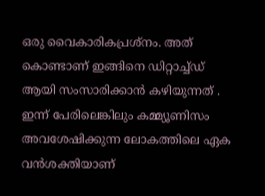ഒരു വൈകാരികപ്രശ്നം. അത് കൊണ്ടാണ് ഇങ്ങിനെ ഡിറ്റാച്ച്ഡ് ആയി സംസാരിക്കാന്‍ കഴിയുന്നത് . ഇന്ന് പേരിലെങ്കിലും കമ്മ്യൂണിസം അവശേഷിക്കുന്ന ലോകത്തിലെ ഏക വന്‍‌ശക്തിയാണ്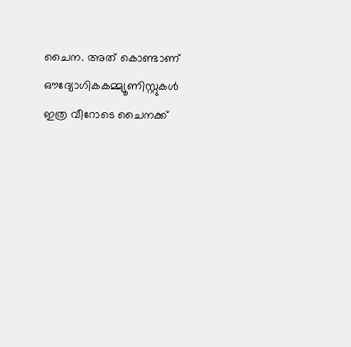ചൈന. അത് കൊണ്ടാണ് ഔദ്യോഗികകമ്മ്യൂണിസ്റ്റുകള്‍ ഇത്ര വീറോടെ ചൈനക്ക്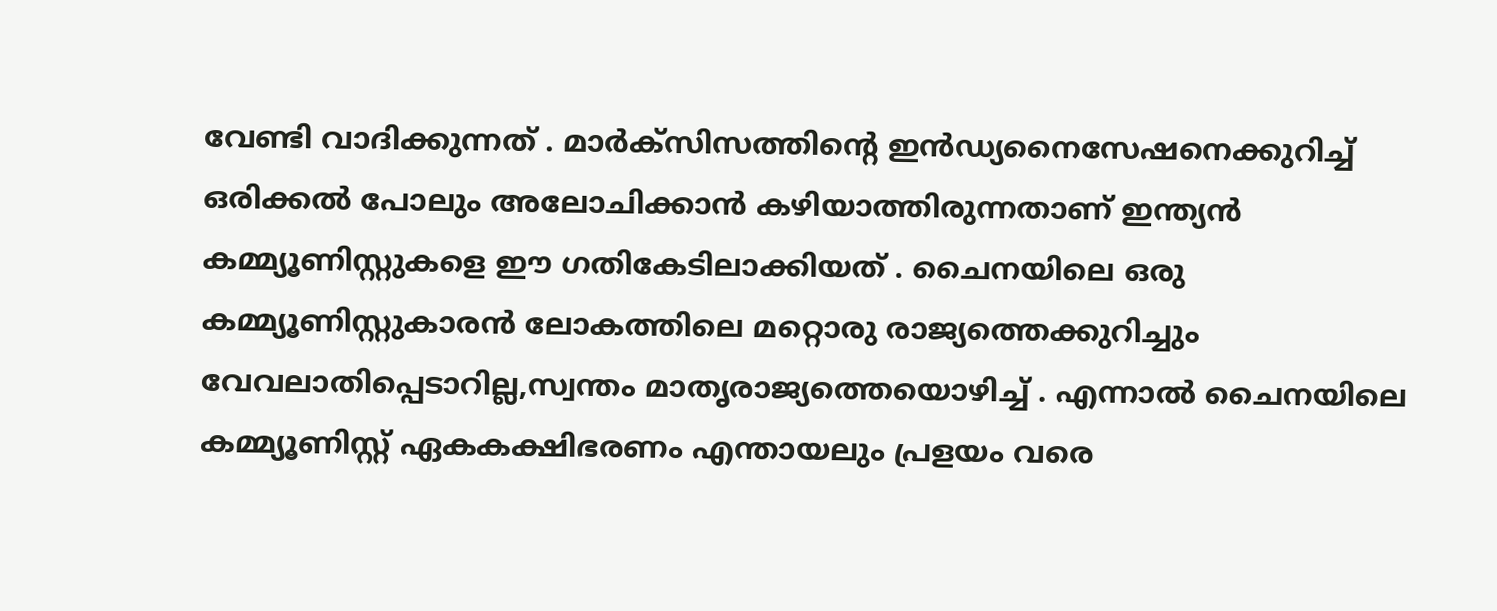വേണ്ടി വാദിക്കുന്നത് . മാര്‍ക്സിസത്തിന്റെ ഇന്‍ഡ്യനൈസേഷനെക്കുറിച്ച് ഒരിക്കല്‍ പോലും അലോചിക്കാന്‍ കഴിയാത്തിരുന്നതാണ് ഇന്ത്യന്‍ കമ്മ്യൂണിസ്റ്റുകളെ ഈ ഗതികേടിലാക്കിയത് . ചൈനയിലെ ഒരു കമ്മ്യൂണിസ്റ്റുകാരന്‍ ലോകത്തിലെ മറ്റൊരു രാജ്യത്തെക്കുറിച്ചും വേവലാതിപ്പെടാറില്ല,സ്വന്തം മാതൃരാജ്യത്തെയൊഴിച്ച് . എന്നാല്‍ ചൈനയിലെ കമ്മ്യൂണിസ്റ്റ് ഏകകക്ഷിഭരണം എന്തായലും പ്രളയം വരെ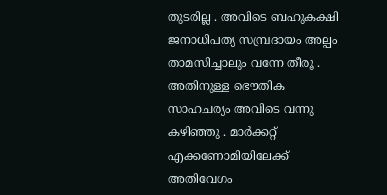തുടരില്ല . അവിടെ ബഹുകക്ഷി ജനാധിപത്യ സമ്പ്രദായം അല്പം താമസിച്ചാലും വന്നേ തീരൂ . അതിനുള്ള ഭൌതിക സാഹചര്യം അവിടെ വന്നു കഴിഞ്ഞു . മാര്‍ക്കറ്റ് എക്കണോമിയിലേക്ക് അതിവേഗം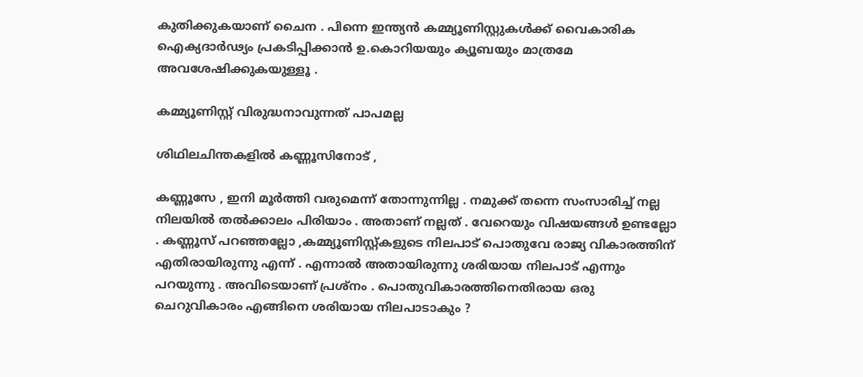കുതിക്കുകയാണ് ചൈന . പിന്നെ ഇന്ത്യന്‍ കമ്മ്യൂണിസ്റ്റുകള്‍ക്ക് വൈകാരിക ഐക്യദാര്‍ഢ്യം പ്രകടിപ്പിക്കാന്‍ ഉ.കൊറിയയും ക്യൂബയും മാത്രമേ അവശേഷിക്കുകയുള്ളൂ .

കമ്മ്യൂണിസ്റ്റ് വിരുദ്ധനാവുന്നത് പാപമല്ല

ശിഥിലചിന്തകളില്‍ കണ്ണൂസിനോട് ,

കണ്ണൂസേ , ഇനി മൂര്‍ത്തി വരുമെന്ന് തോന്നുന്നില്ല . നമുക്ക് തന്നെ സംസാരിച്ച് നല്ല നിലയില്‍ തല്‍ക്കാലം പിരിയാം . അതാണ് നല്ലത് . വേറെയും വിഷയങ്ങള്‍ ഉണ്ടല്ലോ . കണ്ണൂസ് പറഞ്ഞല്ലോ ,കമ്മ്യൂണിസ്റ്റ്കളുടെ നിലപാട് പൊതുവേ രാജ്യ വികാരത്തിന്‌ എതിരായിരുന്നു എന്ന് . എന്നാല്‍ അതായിരുന്നു ശരിയായ നിലപാട് എന്നും പറയുന്നു . അവിടെയാണ് പ്രശ്നം . പൊതുവികാരത്തിനെതിരായ ഒരു ചെറുവികാരം എങ്ങിനെ ശരിയായ നിലപാടാകും ?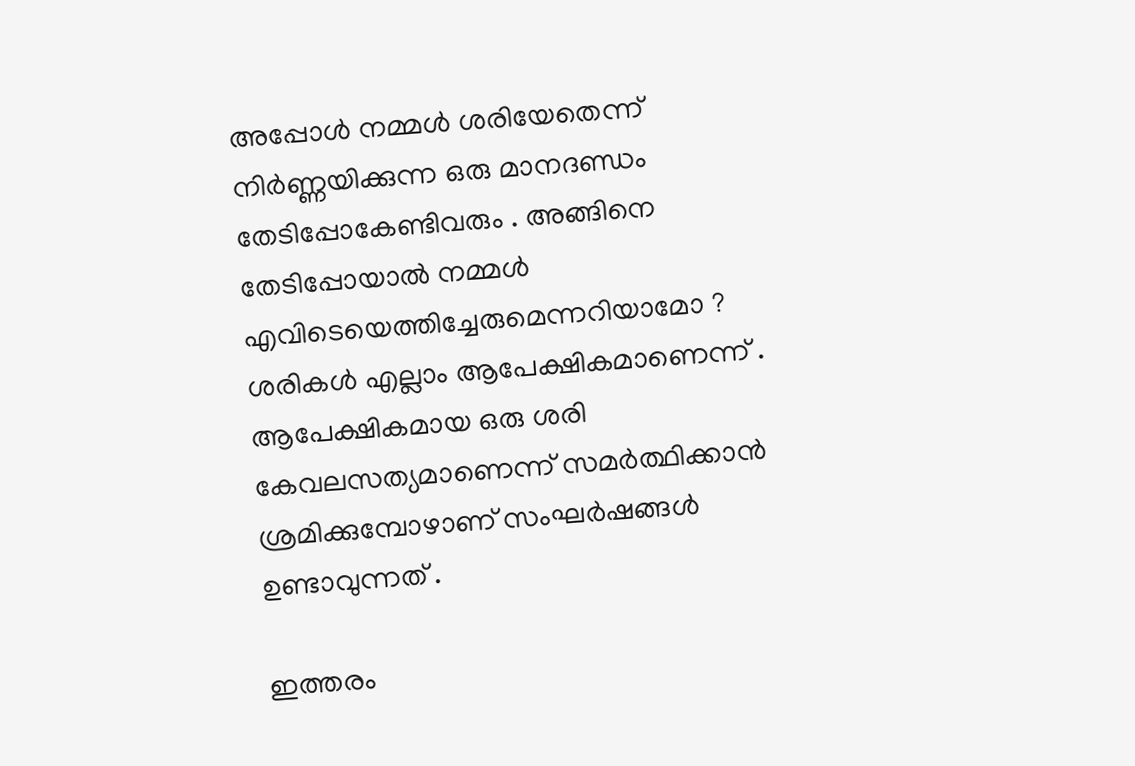അപ്പോള്‍ നമ്മള്‍ ശരിയേതെന്ന് നിര്‍ണ്ണയിക്കുന്ന ഒരു മാനദണ്ഡം തേടിപ്പോകേണ്ടിവരും . അങ്ങിനെ തേടിപ്പോയാല്‍ നമ്മള്‍ എവിടെയെത്തിച്ചേരുമെന്നറിയാമോ ? ശരികള്‍ എല്ലാം ആപേക്ഷികമാണെന്ന് . ആപേക്ഷികമായ ഒരു ശരി കേവലസത്യമാണെന്ന് സമര്‍ത്ഥിക്കാന്‍ ശ്രമിക്കുമ്പോഴാണ് സംഘര്‍ഷങ്ങള്‍ ഉണ്ടാവുന്നത് .

ഇത്തരം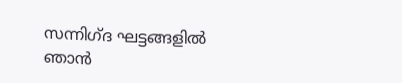സന്നിഗ്ദ ഘട്ടങ്ങളില്‍ ഞാന്‍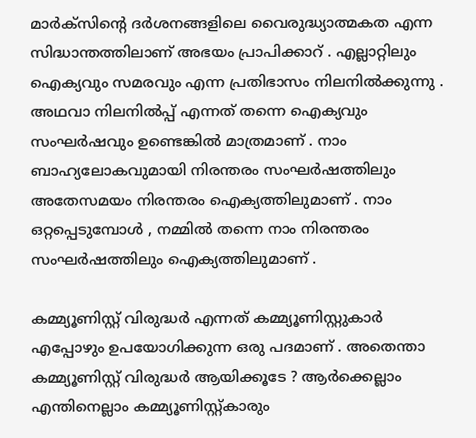മാര്‍ക്സിന്റെ ദര്‍ശനങ്ങളിലെ വൈരുദ്ധ്യാത്മകത എന്ന സിദ്ധാന്തത്തിലാണ് അഭയം പ്രാപിക്കാറ് . എല്ലാറ്റിലും ഐക്യവും സമരവും എന്ന പ്രതിഭാസം നിലനില്‍ക്കുന്നു . അഥവാ നിലനില്‍പ്പ് എന്നത് തന്നെ ഐക്യവും സംഘര്‍ഷവും ഉണ്ടെങ്കില്‍ മാത്രമാണ് . നാം ബാഹ്യലോകവുമായി നിരന്തരം സംഘര്‍ഷത്തിലും അതേസമയം നിരന്തരം ഐക്യത്തിലുമാണ് . നാം ഒറ്റപ്പെടുമ്പോള്‍ , നമ്മില്‍ തന്നെ നാം നിരന്തരം സംഘര്‍ഷത്തിലും ഐക്യത്തിലുമാണ് .

കമ്മ്യൂണിസ്റ്റ് വിരുദ്ധര്‍ എന്നത് കമ്മ്യൂണിസ്റ്റുകാര്‍ എപ്പോഴും ഉപയോഗിക്കുന്ന ഒരു പദമാണ് . അതെന്താ കമ്മ്യൂണിസ്റ്റ് വിരുദ്ധര്‍ ആയിക്കൂടേ ? ആര്‍ക്കെല്ലാം എന്തിനെല്ലാം കമ്മ്യൂണിസ്റ്റ്കാരും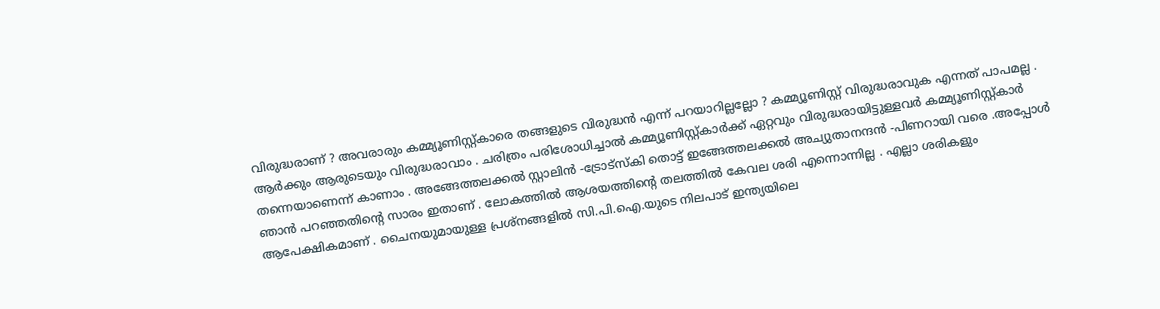വിരുദ്ധരാണ് ? അവരാരും കമ്മ്യൂണിസ്റ്റ്കാരെ തങ്ങളുടെ വിരുദ്ധന്‍ എന്ന് പറയാറില്ലല്ലോ ? കമ്മ്യൂണിസ്റ്റ് വിരുദ്ധരാവുക എന്നത് പാപമല്ല . ആര്‍ക്കും ആരുടെയും വിരുദ്ധരാവാം . ചരിത്രം പരിശോധിച്ചാല്‍ കമ്മ്യൂണിസ്റ്റ്കാര്‍ക്ക് ഏറ്റവും വിരുദ്ധരായിട്ടുള്ളവര്‍ കമ്മ്യൂണിസ്റ്റ്കാര്‍ തന്നെയാണെന്ന് കാണാം . അങ്ങേത്തലക്കല്‍ സ്റ്റാലിന്‍ -ട്രോട്സ്കി തൊട്ട് ഇങ്ങേത്തലക്കല്‍ അച്യുതാനന്ദന്‍ -പിണറായി വരെ .അപ്പോള്‍ ഞാന്‍ പറഞ്ഞതിന്റെ സാരം ഇതാണ് . ലോകത്തില്‍ ആശയത്തിന്റെ തലത്തില്‍ കേവല ശരി എന്നൊന്നില്ല . എല്ലാ ശരികളും ആപേക്ഷികമാണ് . ചൈനയുമായുള്ള പ്രശ്നങ്ങളില്‍ സി.പി.ഐ.യുടെ നിലപാട് ഇന്ത്യയിലെ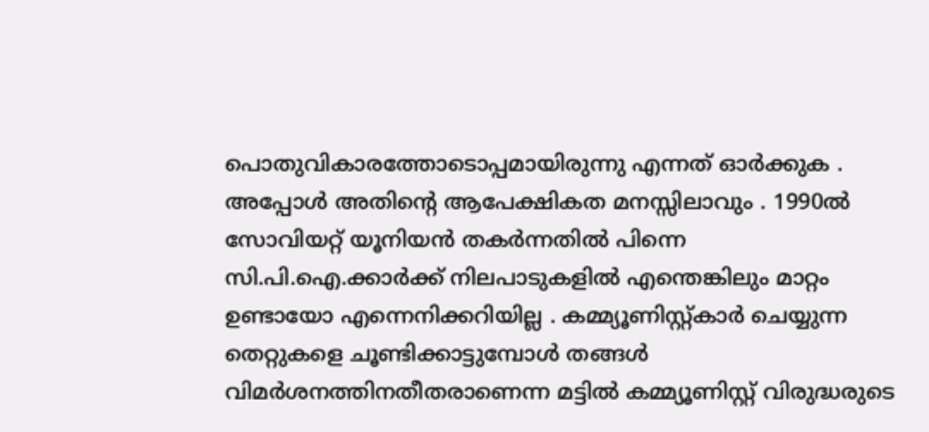പൊതുവികാരത്തോടൊപ്പമായിരുന്നു എന്നത് ഓര്‍ക്കുക . അപ്പോള്‍ അതിന്റെ ആപേക്ഷികത മനസ്സിലാവും . 1990ല്‍ സോവിയറ്റ് യൂനിയന്‍ തകര്‍ന്നതില്‍ പിന്നെ സി.പി.ഐ.ക്കാര്‍ക്ക് നിലപാടുകളില്‍ എന്തെങ്കിലും മാറ്റം ഉണ്ടായോ എന്നെനിക്കറിയില്ല . കമ്മ്യൂണിസ്റ്റ്കാര്‍ ചെയ്യുന്ന തെറ്റുകളെ ചൂണ്ടിക്കാട്ടുമ്പോള്‍ തങ്ങള്‍ വിമര്‍ശനത്തിനതീതരാണെന്ന മട്ടില്‍ കമ്മ്യൂണിസ്റ്റ് വിരുദ്ധരുടെ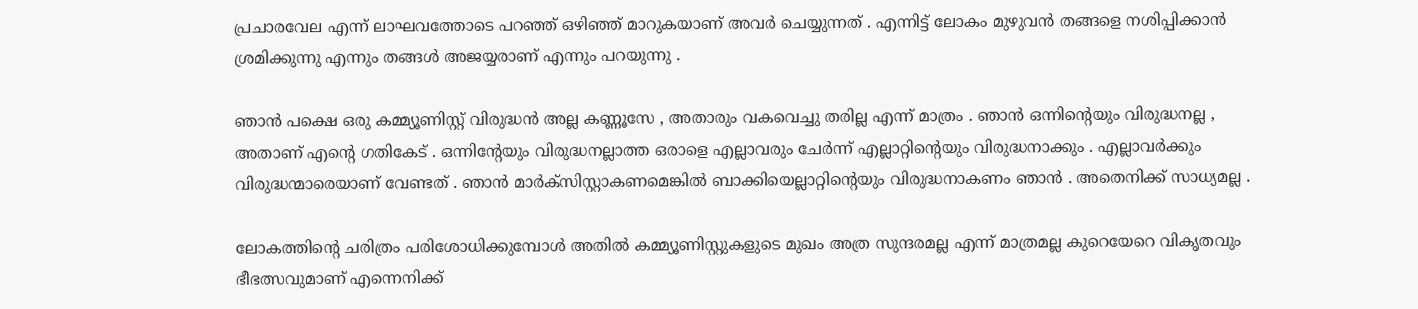പ്രചാരവേല എന്ന് ലാഘവത്തോടെ പറഞ്ഞ് ഒഴിഞ്ഞ് മാറുകയാണ് അവര്‍ ചെയ്യുന്നത് . എന്നിട്ട് ലോകം മുഴുവന്‍ തങ്ങളെ നശിപ്പിക്കാന്‍ ശ്രമിക്കുന്നു എന്നും തങ്ങള്‍ അജയ്യരാണ് എന്നും പറയുന്നു .

ഞാന്‍ പക്ഷെ ഒരു കമ്മ്യൂണിസ്റ്റ് വിരുദ്ധന്‍ അല്ല കണ്ണൂസേ , അതാരും വകവെച്ചു തരില്ല എന്ന് മാത്രം . ഞാന്‍ ഒന്നിന്റെയും വിരുദ്ധനല്ല , അതാണ് എന്റെ ഗതികേട് . ഒന്നിന്റേയും വിരുദ്ധനല്ലാത്ത ഒരാളെ എല്ലാവരും ചേര്‍ന്ന് എല്ലാറ്റിന്റെയും വിരുദ്ധനാക്കും . എല്ലാവര്‍ക്കും വിരുദ്ധന്മാരെയാണ് വേണ്ടത് . ഞാന്‍ മാര്‍ക്സിസ്റ്റാകണമെങ്കില്‍ ബാക്കിയെല്ലാറ്റിന്റെയും വിരുദ്ധനാകണം ഞാന്‍ . അതെനിക്ക് സാധ്യമല്ല .

ലോകത്തിന്റെ ചരിത്രം പരിശോധിക്കുമ്പോള്‍ അതില്‍ കമ്മ്യൂണിസ്റ്റുകളുടെ മുഖം അത്ര സുന്ദരമല്ല എന്ന് മാത്രമല്ല കുറെയേറെ വികൃതവും ഭീഭത്സവുമാണ് എന്നെനിക്ക്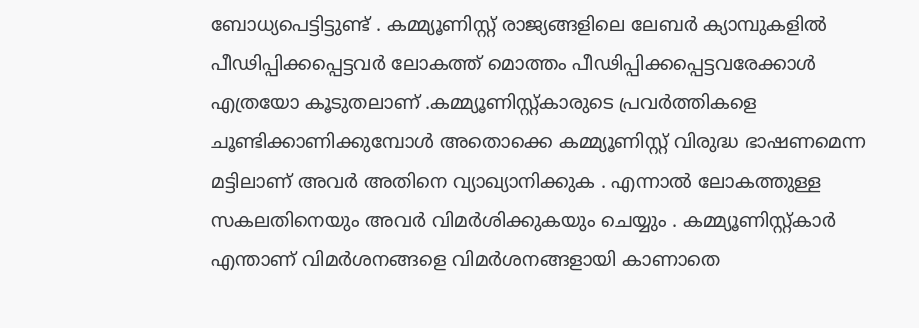ബോധ്യപെട്ടിട്ടുണ്ട് . കമ്മ്യൂണിസ്റ്റ് രാജ്യങ്ങളിലെ ലേബര്‍ ക്യാമ്പുകളില്‍ പീഢിപ്പിക്കപ്പെട്ടവര്‍ ലോകത്ത് മൊത്തം പീഢിപ്പിക്കപ്പെട്ടവരേക്കാള്‍ എത്രയോ കൂടുതലാണ് .കമ്മ്യൂണിസ്റ്റ്കാരുടെ പ്രവര്‍ത്തികളെ ചൂണ്ടിക്കാണിക്കുമ്പോള്‍ അതൊക്കെ കമ്മ്യൂണിസ്റ്റ് വിരുദ്ധ ഭാഷണമെന്ന മട്ടിലാണ് അവര്‍ അതിനെ വ്യാഖ്യാനിക്കുക . എന്നാല്‍ ലോകത്തുള്ള സകലതിനെയും അവര്‍ വിമര്‍ശിക്കുകയും ചെയ്യും . കമ്മ്യൂണിസ്റ്റ്കാര്‍ എന്താണ് വിമര്‍ശനങ്ങളെ വിമര്‍ശനങ്ങളായി കാണാതെ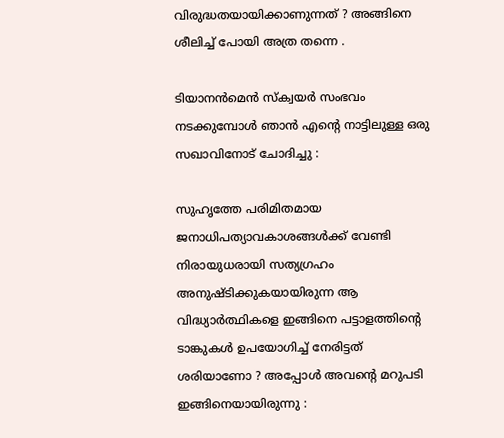വിരുദ്ധതയായിക്കാണുന്നത് ? അങ്ങിനെ ശീലിച്ച് പോയി അത്ര തന്നെ .

ടിയാനന്‍മെന്‍ സ്ക്വയര്‍ സംഭവം നടക്കുമ്പോള്‍ ഞാന്‍ എന്റെ നാട്ടിലുള്ള ഒരു സഖാവിനോട് ചോദിച്ചു :

സുഹൃത്തേ പരിമിതമായ ജനാധിപത്യാവകാശങ്ങള്‍ക്ക് വേണ്ടി നിരായുധരായി സത്യഗ്രഹം അനുഷ്ടിക്കുകയായിരുന്ന ആ വിദ്ധ്യാര്‍ത്ഥികളെ ഇങ്ങിനെ പട്ടാളത്തിന്റെ ടാങ്കുകള്‍ ഉപയോഗിച്ച് നേരിട്ടത് ശരിയാണോ ? അപ്പോള്‍ അവന്റെ മറുപടി ഇങ്ങിനെയായിരുന്നു :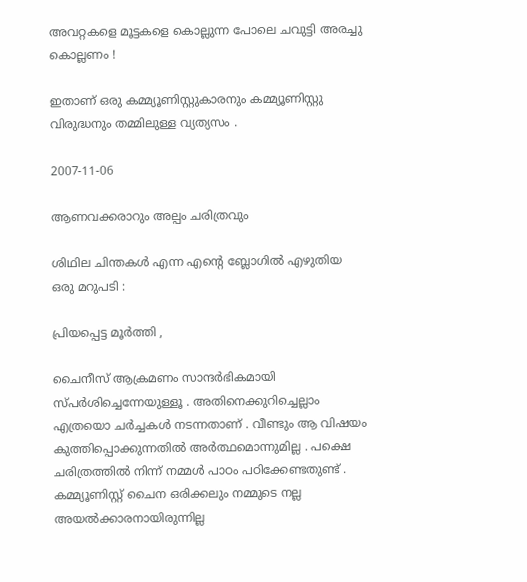അവറ്റകളെ മൂട്ടകളെ കൊല്ലുന്ന പോലെ ചവുട്ടി അരച്ചു കൊല്ലണം !

ഇതാണ് ഒരു കമ്മ്യൂണിസ്റ്റുകാരനും കമ്മ്യൂണിസ്റ്റു വിരുദ്ധനും തമ്മിലുള്ള വ്യത്യസം .

2007-11-06

ആണവക്കരാറും അല്പം ചരിത്രവും

ശിഥില ചിന്തകള്‍ എന്ന എന്റെ ബ്ലോഗില്‍ എഴുതിയ ഒരു മറുപടി :

പ്രിയപ്പെട്ട മൂര്‍ത്തി ,

ചൈനീസ് ആക്രമണം സാന്ദര്‍ഭികമായി സ്പര്‍ശിച്ചെന്നേയുള്ളൂ . അതിനെക്കുറിച്ചെല്ലാം എത്രയൊ ചര്‍ച്ചകള്‍ നടന്നതാണ് . വീണ്ടും ആ വിഷയം കുത്തിപ്പൊക്കുന്നതില്‍ അര്‍ത്ഥമൊന്നുമില്ല . പക്ഷെ ചരിത്രത്തില്‍ നിന്ന് നമ്മള്‍ പാഠം പഠിക്കേണ്ടതുണ്ട് . കമ്മ്യൂണിസ്റ്റ് ചൈന ഒരിക്കലും നമ്മുടെ നല്ല അയല്‍ക്കാരനായിരുന്നില്ല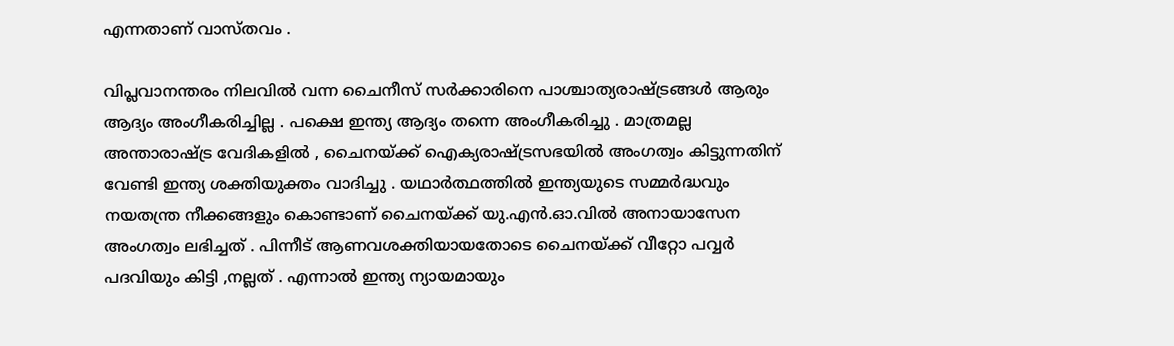എന്നതാണ് വാസ്തവം .

വിപ്ലവാനന്തരം നിലവില്‍ വന്ന ചൈനീസ് സര്‍ക്കാരിനെ പാശ്ചാത്യരാഷ്ട്രങ്ങള്‍ ആരും ആദ്യം അംഗീകരിച്ചില്ല . പക്ഷെ ഇന്ത്യ ആദ്യം തന്നെ അംഗീകരിച്ചു . മാത്രമല്ല അന്താരാഷ്ട്ര വേദികളില്‍ , ചൈനയ്ക്ക് ഐക്യരാഷ്ട്രസഭയില്‍ അംഗത്വം കിട്ടുന്നതിന് വേണ്ടി ഇന്ത്യ ശക്തിയുക്തം വാദിച്ചു . യഥാര്‍ത്ഥത്തില്‍ ഇന്ത്യയുടെ സമ്മര്‍ദ്ധവും നയതന്ത്ര നീക്കങ്ങളും കൊണ്ടാണ് ചൈനയ്ക്ക് യു.എന്‍.ഓ.വില്‍ അനായാസേന അംഗത്വം ലഭിച്ചത് . പിന്നീട് ആണവശക്തിയായതോടെ ചൈനയ്ക്ക് വീറ്റോ പവ്വര്‍ പദവിയും കിട്ടി ,നല്ലത് . എന്നാല്‍ ഇന്ത്യ ന്യായമായും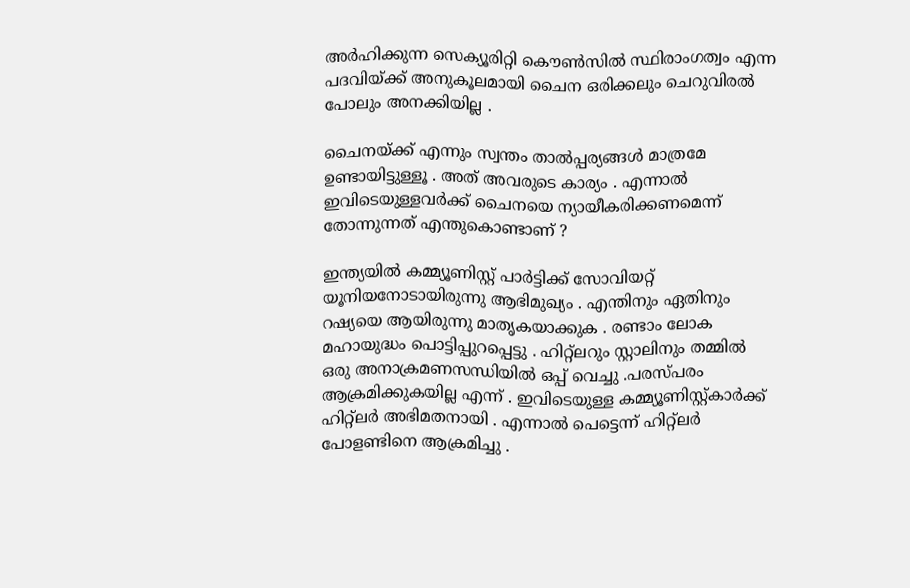അര്‍ഹിക്കുന്ന സെക്യൂരിറ്റി കൌണ്‍സില്‍ സ്ഥിരാംഗത്വം എന്ന പദവിയ്ക്ക് അനുകൂലമായി ചൈന ഒരിക്കലും ചെറുവിരല്‍ പോലും അനക്കിയില്ല .

ചൈനയ്ക്ക് എന്നും സ്വന്തം താല്‍പ്പര്യങ്ങള്‍ മാത്രമേ ഉണ്ടായിട്ടുള്ളൂ . അത് അവരുടെ കാര്യം . എന്നാല്‍ ഇവിടെയുള്ളവര്‍ക്ക് ചൈനയെ ന്യായീകരിക്കണമെന്ന് തോന്നുന്നത് എന്തുകൊണ്ടാണ് ?

ഇന്ത്യയില്‍ കമ്മ്യൂണിസ്റ്റ് പാര്‍ട്ടിക്ക് സോവിയറ്റ് യൂനിയനോടായിരുന്നു ആഭിമുഖ്യം . എന്തിനും ഏതിനും റഷ്യയെ ആയിരുന്നു മാതൃകയാക്കുക . രണ്ടാം ലോക മഹായുദ്ധം പൊട്ടിപ്പുറപ്പെട്ടു . ഹിറ്റ്ലറും സ്റ്റാലിനും തമ്മില്‍ ഒരു അനാക്രമണസന്ധിയില്‍ ഒപ്പ് വെച്ചു .പരസ്പരം ആക്രമിക്കുകയില്ല എന്ന് . ഇവിടെയുള്ള കമ്മ്യൂണിസ്റ്റ്കാര്‍ക്ക് ഹിറ്റ്ലര്‍ അഭിമതനായി . എന്നാല്‍ പെട്ടെന്ന് ഹിറ്റ്ലര്‍ പോളണ്ടിനെ ആക്രമിച്ചു .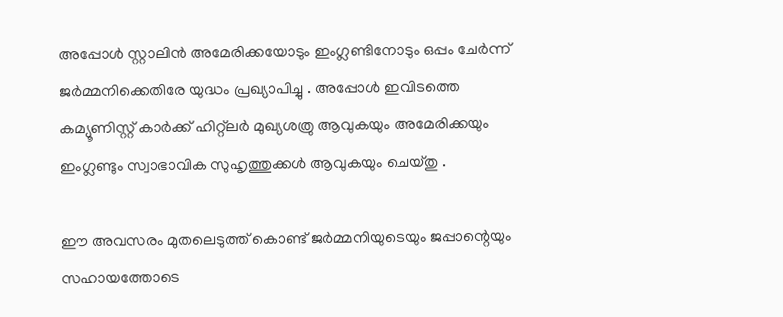അപ്പോള്‍ സ്റ്റാലിന്‍ അമേരിക്കയോടും ഇംഗ്ലണ്ടിനോടും ഒപ്പം ചേര്‍ന്ന് ജര്‍മ്മനിക്കെതിരേ യുദ്ധം പ്രഖ്യാപിച്ചു . അപ്പോള്‍ ഇവിടത്തെ കമ്യൂണിസ്റ്റ് കാര്‍ക്ക് ഹിറ്റ്ലര്‍ മുഖ്യശത്രു ആവുകയും അമേരിക്കയും ഇംഗ്ലണ്ടും സ്വാഭാവിക സുഹൃത്തുക്കള്‍ ആവുകയും ചെയ്തു .

ഈ അവസരം മുതലെടുത്ത് കൊണ്ട് ജര്‍മ്മനിയുടെയും ജപ്പാന്റെയും സഹായത്തോടെ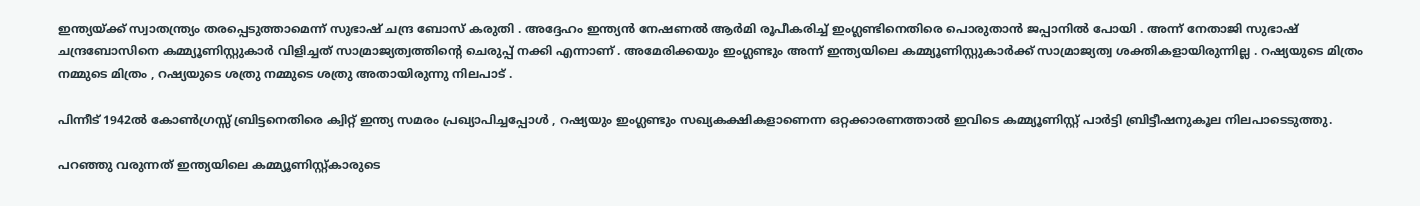ഇന്ത്യയ്ക്ക് സ്വാതന്ത്ര്യം തരപ്പെടുത്താമെന്ന് സുഭാഷ് ചന്ദ്ര ബോസ് കരുതി . അദ്ദേഹം ഇന്ത്യന്‍ നേഷണല്‍ ആര്‍മി രൂപീകരിച്ച് ഇംഗ്ലണ്ടിനെതിരെ പൊരുതാന്‍ ജപ്പാനില്‍ പോയി . അന്ന് നേതാജി സുഭാഷ് ചന്ദ്രബോസിനെ കമ്മ്യൂണിസ്റ്റുകാര്‍ വിളിച്ചത് സാ‌മ്രാജ്യത്വത്തിന്റെ ചെരുപ്പ് നക്കി എന്നാണ് . അമേരിക്കയും ഇംഗ്ലണ്ടും അന്ന് ഇന്ത്യയിലെ കമ്മ്യൂണിസ്റ്റുകാര്‍ക്ക് സാ‌മ്രാജ്യത്വ ശക്തികളായിരുന്നില്ല . റഷ്യയുടെ മിത്രം നമ്മുടെ മിത്രം , റഷ്യയുടെ ശത്രു നമ്മുടെ ശത്രു അതായിരുന്നു നിലപാട് .

പിന്നീട് 1942ല്‍ കോണ്‍ഗ്രസ്സ് ബ്രിട്ടനെതിരെ ക്വിറ്റ് ഇന്ത്യ സമരം പ്രഖ്യാപിച്ചപ്പോള്‍ , റഷ്യയും ഇംഗ്ലണ്ടും സഖ്യകക്ഷികളാണെന്ന ഒറ്റക്കാരണത്താല്‍ ഇവിടെ കമ്മ്യൂണിസ്റ്റ് പാര്‍ട്ടി ബ്രിട്ടീഷനുകൂല നിലപാടെടുത്തു.

പറഞ്ഞു വരുന്നത് ഇന്ത്യയിലെ കമ്മ്യൂണിസ്റ്റ്കാരുടെ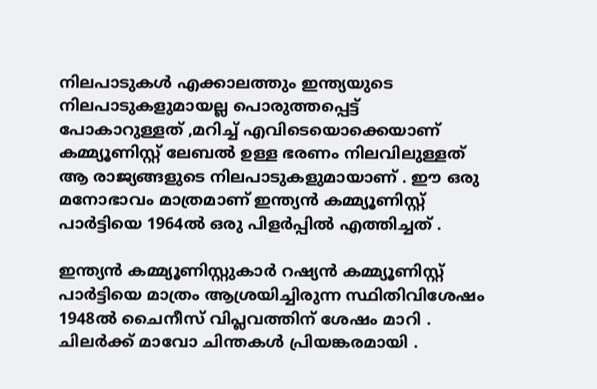നിലപാടുകള്‍ എക്കാലത്തും ഇന്ത്യയുടെ നിലപാടുകളുമായല്ല പൊരുത്തപ്പെട്ട് പോകാറുള്ളത് ,മറിച്ച് എവിടെയൊക്കെയാണ് കമ്മ്യൂണിസ്റ്റ് ലേബല്‍ ഉള്ള ഭരണം നിലവിലുള്ളത് ആ രാജ്യങ്ങളുടെ നിലപാടുകളുമായാണ് . ഈ ഒരു മനോഭാവം മാത്രമാണ് ഇന്ത്യന്‍ കമ്മ്യൂണിസ്റ്റ് പാര്‍ട്ടിയെ 1964ല്‍ ഒരു പിളര്‍പ്പില്‍ എത്തിച്ചത് .

ഇന്ത്യന്‍ കമ്മ്യൂണിസ്റ്റുകാര്‍ റഷ്യന്‍ കമ്മ്യൂണിസ്റ്റ് പാര്‍ട്ടിയെ മാത്രം ആശ്രയിച്ചിരുന്ന സ്ഥിതിവിശേഷം 1948ല്‍ ചൈനീസ് വിപ്ലവത്തിന് ശേഷം മാറി . ചിലര്‍ക്ക് മാവോ ചിന്തകള്‍ പ്രിയങ്കരമായി .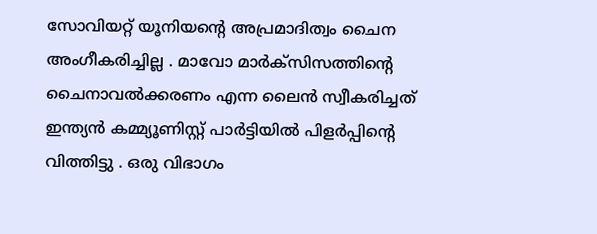സോവിയറ്റ് യൂനിയന്റെ അപ്രമാദിത്വം ചൈന അംഗീകരിച്ചില്ല . മാവോ മാര്‍ക്സിസത്തിന്റെ ചൈനാവല്‍ക്കരണം എന്ന ലൈന്‍ സ്വീകരിച്ചത് ഇന്ത്യന്‍ കമ്മ്യൂണിസ്റ്റ് പാര്‍ട്ടിയില്‍ പിളര്‍പ്പിന്റെ വിത്തിട്ടു . ഒരു വിഭാഗം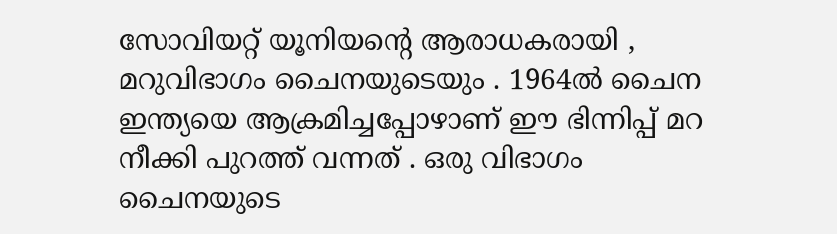സോവിയറ്റ് യൂനിയന്റെ ആരാധകരായി , മറുവിഭാഗം ചൈനയുടെയും . 1964ല്‍ ചൈന ഇന്ത്യയെ ആക്രമിച്ചപ്പോഴാണ് ഈ ഭിന്നിപ്പ് മറ നീക്കി പുറത്ത് വന്നത് . ഒരു വിഭാഗം ചൈനയുടെ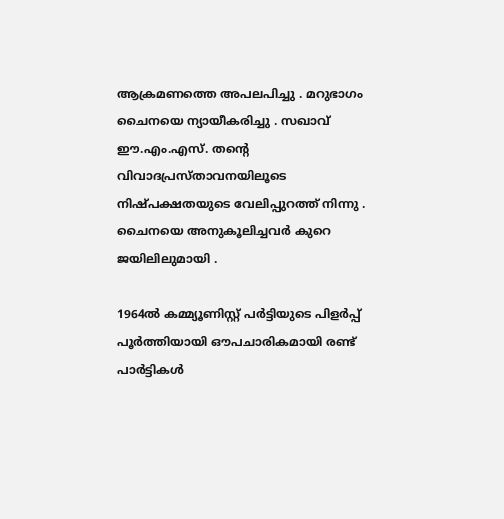ആക്രമണത്തെ അപലപിച്ചു . മറുഭാഗം ചൈനയെ ന്യായീകരിച്ചു . സഖാവ് ഈ.എം.എസ്. തന്റെ വിവാദപ്രസ്താവനയിലൂടെ നിഷ്പക്ഷതയുടെ വേലിപ്പുറത്ത് നിന്നു . ചൈനയെ അനുകൂലിച്ചവര്‍ കുറെ ജയിലിലുമായി .

1964ല്‍ കമ്മ്യൂണിസ്റ്റ് പര്‍ട്ടിയുടെ പിളര്‍പ്പ് പൂര്‍ത്തിയായി ഔപചാരികമായി രണ്ട് പാര്‍ട്ടികള്‍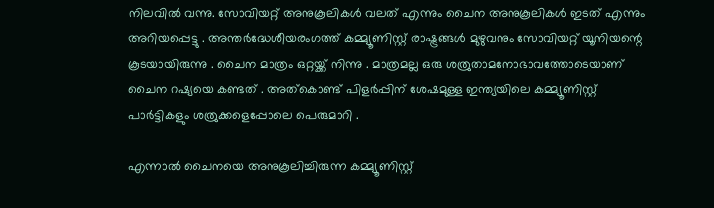നിലവില്‍ വന്നു. സോവിയറ്റ് അനുകൂലികള്‍ വലത് എന്നും ചൈന അനുകൂലികള്‍ ഇടത് എന്നും അറിയപ്പെട്ടു . അന്തര്‍ദ്ധേശീയരംഗത്ത് കമ്മ്യൂണിസ്റ്റ് രാഷ്ട്രങ്ങള്‍ മുഴുവനും സോവിയറ്റ് യൂനിയന്റെ കൂടയായിരുന്നു . ചൈന മാത്രം ഒറ്റയ്ക്ക് നിന്നു . മാത്രമല്ല ഒരു ശത്രുതാമനോഭാവത്തോടെയാണ് ചൈന റഷ്യയെ കണ്ടത് . അത്കൊണ്ട് പിളര്‍പ്പിന് ശേഷമുള്ള ഇന്ത്യയിലെ കമ്മ്യൂണിസ്റ്റ് പാര്‍ട്ടികളും ശത്രുക്കളെപ്പോലെ പെരുമാറി .

എന്നാല്‍ ചൈനയെ അനുകൂലിച്ചിരുന്ന കമ്മ്യൂണിസ്റ്റ്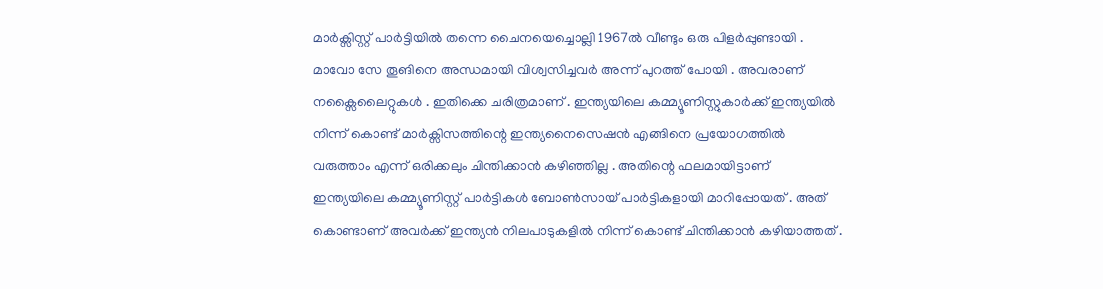മാര്‍ക്സിസ്റ്റ് പാര്‍ട്ടിയില്‍ തന്നെ ചൈനയെച്ചൊല്ലി 1967ല്‍ വീണ്ടും ഒരു പിളര്‍പ്പുണ്ടായി . മാവോ സേ തൂങിനെ അന്ധമായി വിശ്വസിച്ചവര്‍ അന്ന് പുറത്ത് പോയി . അവരാണ് നക്സൈലൈറ്റുകള്‍ . ഇതിക്കെ ചരിത്രമാണ് . ഇന്ത്യയിലെ കമ്മ്യൂണിസ്റ്റുകാര്‍ക്ക് ഇന്ത്യയില്‍ നിന്ന് കൊണ്ട് മാര്‍ക്സിസത്തിന്റെ ഇന്ത്യനൈസെഷന്‍ എങ്ങിനെ പ്രയോഗത്തില്‍ വരുത്താം എന്ന് ഒരിക്കലും ചിന്തിക്കാന്‍ കഴിഞ്ഞില്ല . അതിന്റെ ഫലമായിട്ടാണ് ഇന്ത്യയിലെ കമ്മ്യൂണിസ്റ്റ് പാര്‍ട്ടികള്‍ ബോണ്‍സായ് പാര്‍ട്ടികളായി മാറിപ്പോയത് . അത് കൊണ്ടാണ് അവര്‍ക്ക് ഇന്ത്യന്‍ നിലപാടുകളില്‍ നിന്ന് കൊണ്ട് ചിന്തിക്കാന്‍ കഴിയാത്തത് .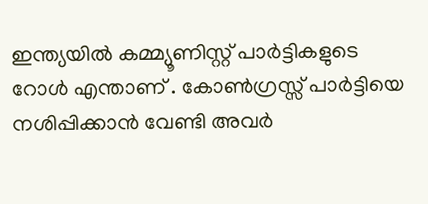ഇന്ത്യയില്‍ കമ്മ്യൂണിസ്റ്റ് പാര്‍ട്ടികളുടെ റോള്‍ എന്താണ് . കോണ്‍ഗ്രസ്സ് പാര്‍ട്ടിയെ നശിപ്പിക്കാന്‍ വേണ്ടി അവര്‍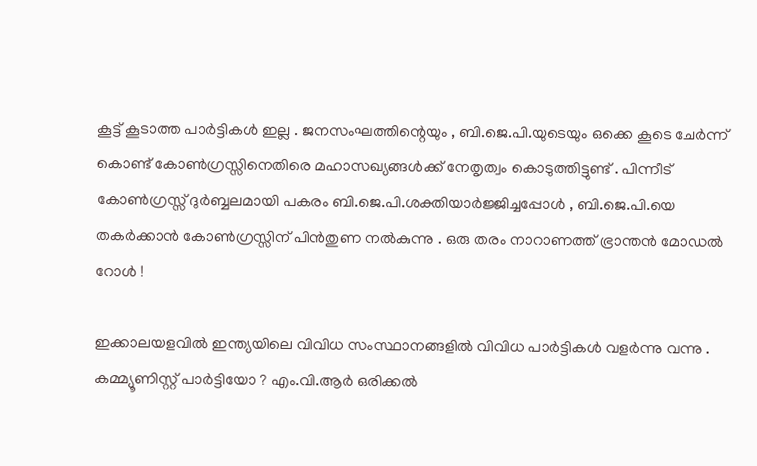കൂട്ട് കൂടാത്ത പാര്‍ട്ടികള്‍ ഇല്ല . ജനസംഘത്തിന്റെയും , ബി.ജെ.പി.യുടെയും ഒക്കെ കൂടെ ചേര്‍ന്ന് കൊണ്ട് കോണ്‍ഗ്രസ്സിനെതിരെ മഹാസഖ്യങ്ങള്‍ക്ക് നേതൃത്വം കൊടുത്തിട്ടുണ്ട് . പിന്നീട് കോണ്‍ഗ്രസ്സ് ദുര്‍ബ്ബലമായി പകരം ബി.ജെ.പി.ശക്തിയാര്‍ജ്ജിച്ചപ്പോള്‍ , ബി.ജെ.പി.യെ തകര്‍ക്കാന്‍ കോണ്‍ഗ്രസ്സിന് പിന്‍‌തുണ നല്‍കുന്നു . ഒരു തരം നാറാണത്ത് ഭ്രാന്തന്‍ മോഡല്‍ റോള്‍ !

ഇക്കാലയളവില്‍ ഇന്ത്യയിലെ വിവിധ സംസ്ഥാനങ്ങളില്‍ വിവിധ പാര്‍ട്ടികള്‍ വളര്‍ന്നു വന്നു . കമ്മ്യൂണിസ്റ്റ് പാര്‍ട്ടിയോ ? എം.വി.ആര്‍ ഒരിക്കല്‍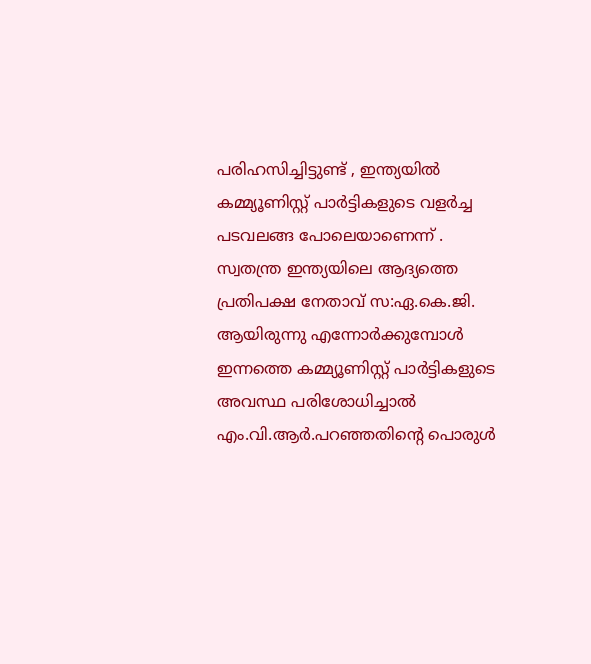പരിഹസിച്ചിട്ടുണ്ട് , ഇന്ത്യയില്‍ കമ്മ്യൂണിസ്റ്റ് പാര്‍ട്ടികളുടെ വളര്‍ച്ച പടവലങ്ങ പോലെയാണെന്ന് . സ്വതന്ത്ര ഇന്ത്യയിലെ ആദ്യത്തെ പ്രതിപക്ഷ നേതാവ് സ:ഏ.കെ.ജി. ആയിരുന്നു എന്നോര്‍ക്കുമ്പോള്‍ ഇന്നത്തെ കമ്മ്യൂണിസ്റ്റ് പാര്‍ട്ടികളുടെ അവസ്ഥ പരിശോധിച്ചാല്‍ എം.വി.ആര്‍.പറഞ്ഞതിന്റെ പൊരുള്‍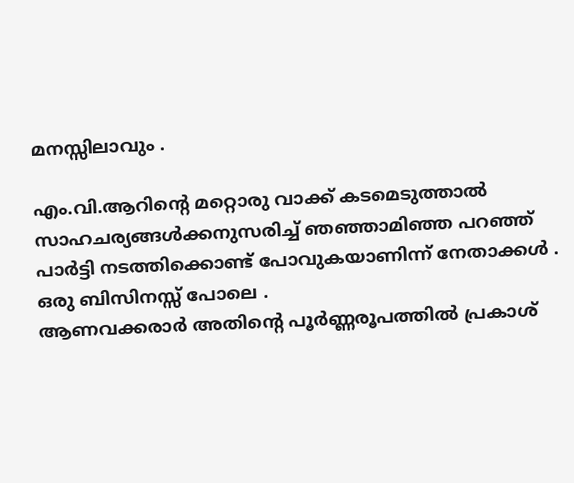മനസ്സിലാവും .

എം.വി.ആറിന്റെ മറ്റൊരു വാക്ക് കടമെടുത്താല്‍ സാഹചര്യങ്ങള്‍ക്കനുസരിച്ച് ഞഞ്ഞാമിഞ്ഞ പറഞ്ഞ് പാര്‍ട്ടി നടത്തിക്കൊണ്ട് പോവുകയാണിന്ന് നേതാക്കള്‍ . ഒരു ബിസിനസ്സ് പോലെ .
ആണവക്കരാര്‍ അതിന്റെ പൂര്‍ണ്ണരൂപത്തില്‍ പ്രകാശ്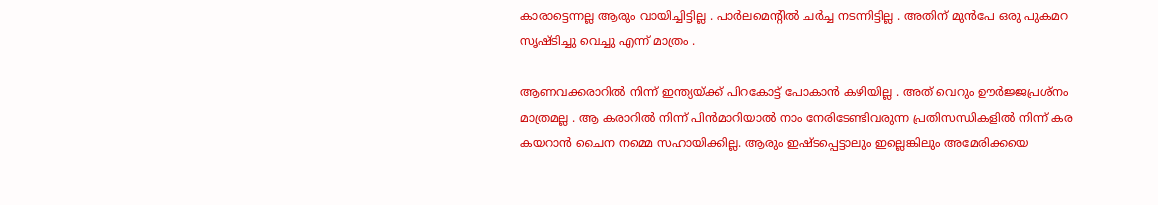കാരാട്ടെന്നല്ല ആരും വായിച്ചിട്ടില്ല . പാര്‍ലമെന്റില്‍ ചര്‍ച്ച നടന്നിട്ടില്ല . അതിന് മുന്‍പേ ഒരു പുകമറ സൃഷ്ടിച്ചു വെച്ചു എന്ന് മാത്രം .

ആണവക്കരാറില്‍ നിന്ന് ഇന്ത്യയ്ക്ക് പിറകോട്ട് പോകാന്‍ കഴിയില്ല . അത് വെറും ഊര്‍ജ്ജപ്രശ്നം മാത്രമല്ല . ആ കരാറില്‍ നിന്ന് പിന്‍‌മാറിയാല്‍ നാം നേരിടേണ്ടിവരുന്ന പ്രതിസന്ധികളില്‍ നിന്ന് കര കയറാന്‍ ചൈന നമ്മെ സഹായിക്കില്ല. ആരും ഇഷ്ടപ്പെട്ടാലും ഇല്ലെങ്കിലും അമേരിക്കയെ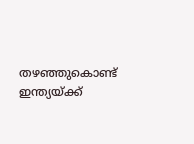തഴഞ്ഞുകൊണ്ട് ഇന്ത്യയ്ക്ക്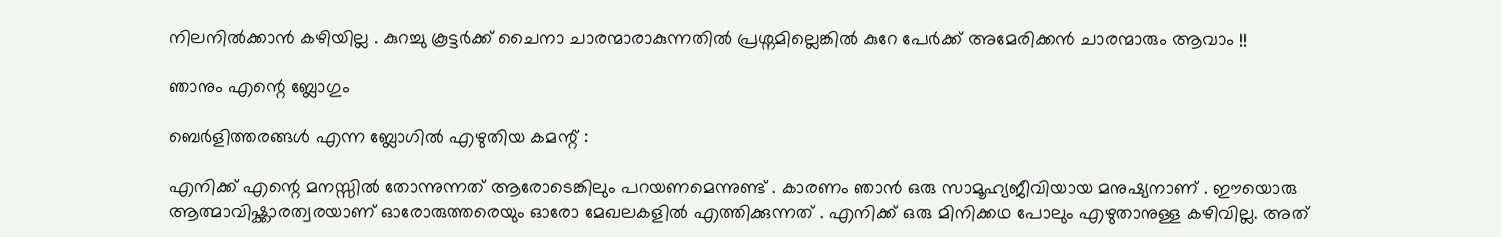നിലനില്‍ക്കാന്‍ കഴിയില്ല . കുറച്ചു കൂട്ടര്‍ക്ക് ചൈനാ ചാരന്മാരാകുന്നതില്‍ പ്രശ്നമില്ലെങ്കില്‍ കുറേ പേര്‍ക്ക് അമേരിക്കന്‍ ചാരന്മാരും ആവാം !!

ഞാനും എന്റെ ബ്ലോഗും

ബെര്‍ളിത്തരങ്ങള്‍ എന്ന ബ്ലോഗില്‍ എഴുതിയ കമന്റ് :

എനിക്ക് എന്റെ മനസ്സില്‍ തോന്നുന്നത് ആരോടെങ്കിലും പറയണമെന്നുണ്ട് . കാരണം ഞാന്‍ ഒരു സാമൂഹ്യജീവിയായ മനുഷ്യനാണ് . ഈയൊരു ആത്മാവിഷ്ക്കാരത്വരയാണ് ഓരോരുത്തരെയും ഓരോ മേഖലകളില്‍ എത്തിക്കുന്നത് . എനിക്ക് ഒരു മിനിക്കഥ പോലും എഴുതാനുള്ള കഴിവില്ല. അത്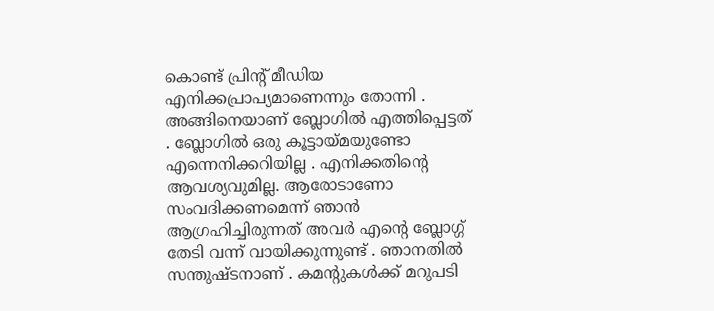കൊണ്ട് പ്രിന്റ് മീഡിയ എനിക്കപ്രാപ്യമാണെന്നും തോന്നി . അങ്ങിനെയാണ് ബ്ലോഗില്‍ എത്തിപ്പെട്ടത് . ബ്ലോഗില്‍ ഒരു കൂട്ടായ്മയുണ്ടോ എന്നെനിക്കറിയില്ല . എനിക്കതിന്റെ ആവശ്യവുമില്ല. ആരോടാണോ സംവദിക്കണമെന്ന് ഞാന്‍ ആഗ്രഹിച്ചിരുന്നത് അവര്‍ എന്റെ ബ്ലോഗ്ഗ് തേടി വന്ന് വായിക്കുന്നുണ്ട് . ഞാനതില്‍ സന്തുഷ്ടനാണ് . കമന്റുകള്‍ക്ക് മറുപടി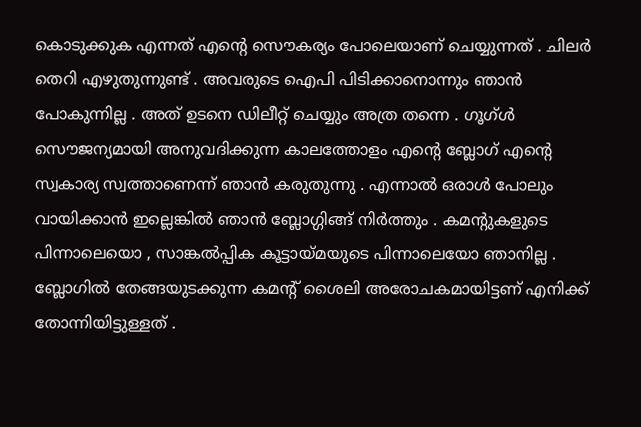കൊടുക്കുക എന്നത് എന്റെ സൌകര്യം പോലെയാണ് ചെയ്യുന്നത് . ചിലര്‍ തെറി എഴുതുന്നുണ്ട് . അവരുടെ ഐപി പിടിക്കാനൊന്നും ഞാന്‍ പോകുന്നില്ല . അത് ഉടനെ ഡിലീറ്റ് ചെയ്യും അത്ര തന്നെ . ഗൂഗ്‌ള്‍ സൌജന്യമായി അനുവദിക്കുന്ന കാലത്തോളം എന്റെ ബ്ലോഗ് എന്റെ സ്വകാര്യ സ്വത്താണെന്ന് ഞാന്‍ കരുതുന്നു . എന്നാല്‍ ഒരാള്‍ പോലും വായിക്കാന്‍ ഇല്ലെങ്കില്‍ ഞാന്‍ ബ്ലോഗ്ഗിങ്ങ് നിര്‍ത്തും . കമന്റുകളുടെ പിന്നാലെയൊ , സാങ്കല്‍പ്പിക കൂട്ടായ്മയുടെ പിന്നാലെയോ ഞാനില്ല . ബ്ലോഗില്‍ തേങ്ങയുടക്കുന്ന കമന്റ് ശൈലി അരോചകമായിട്ടണ് എനിക്ക് തോന്നിയിട്ടുള്ളത് .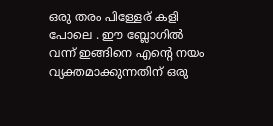ഒരു തരം പിള്ളേര് കളി പോലെ . ഈ ബ്ലോഗില്‍ വന്ന് ഇങ്ങിനെ എന്റെ നയം വ്യക്തമാക്കുന്നതിന് ഒരു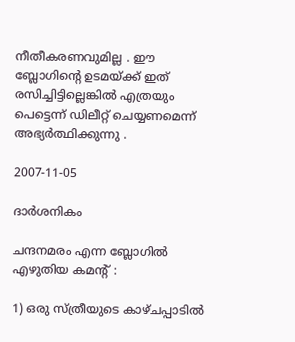നീതീകരണവുമില്ല . ഈ ബ്ലോഗിന്റെ ഉടമയ്ക്ക് ഇത് രസിച്ചിട്ടില്ലെങ്കില്‍ എത്രയും പെട്ടെന്ന് ഡിലീറ്റ് ചെയ്യണമെന്ന് അഭ്യര്‍ത്ഥിക്കുന്നു .

2007-11-05

ദാര്‍ശനികം

ചന്ദനമരം എന്ന ബ്ലോഗില്‍ എഴുതിയ കമന്റ് :

1) ഒരു സ്ത്രീയുടെ കാഴ്ചപ്പാടില്‍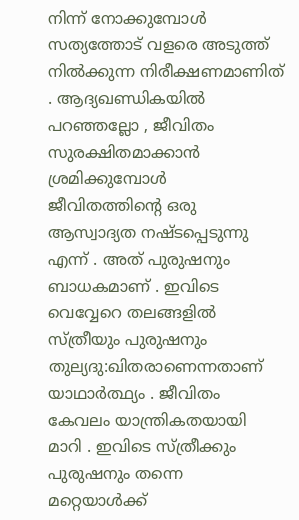നിന്ന് നോക്കുമ്പോള്‍ സത്യത്തോട് വളരെ അടുത്ത് നില്‍ക്കുന്ന നിരീക്ഷണമാണിത് . ആദ്യഖണ്ഡികയില്‍ പറഞ്ഞല്ലോ , ജീവിതം സുരക്ഷിതമാക്കാന്‍ ശ്രമിക്കുമ്പോള്‍ ജീവിതത്തിന്റെ ഒരു ആസ്വാദ്യത നഷ്ടപ്പെടുന്നു എന്ന് . അത് പുരുഷനും ബാധകമാണ് . ഇവിടെ വെവ്വേറെ തലങ്ങളില്‍ സ്ത്രീയും പുരുഷനും തുല്യദു:ഖിതരാണെന്നതാണ് യാഥാര്‍ത്ഥ്യം . ജീവിതം കേവലം യാന്ത്രികതയായി മാറി . ഇവിടെ സ്ത്രീക്കും പുരുഷനും തന്നെ മറ്റെയാള്‍ക്ക്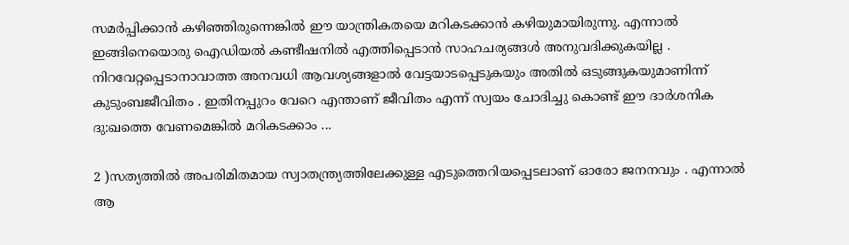സമര്‍പ്പിക്കാന്‍ കഴിഞ്ഞിരുന്നെങ്കില്‍ ഈ യാന്ത്രികതയെ മറികടക്കാന്‍ കഴിയുമായിരുന്നു. എന്നാല്‍ ഇങ്ങിനെയൊരു ഐഡിയല്‍ കണ്ടീഷനില്‍ എത്തിപ്പെടാന്‍ സാഹചര്യങ്ങള്‍ അനുവദിക്കുകയില്ല . നിറവേറ്റപ്പെടാനാവാത്ത അനവധി ആവശ്യങ്ങളാല്‍ വേട്ടയാടപ്പെടുകയും അതില്‍ ഒടുങ്ങുകയുമാണിന്ന് കുടുംബജീവിതം . ഇതിനപ്പുറം വേറെ എന്താണ് ജീവിതം എന്ന് സ്വയം ചോദിച്ചു കൊണ്ട് ഈ ദാര്‍ശനിക ദു:ഖത്തെ വേണമെങ്കില്‍ മറികടക്കാം ...

2 )സത്യത്തില്‍ അപരിമിതമായ സ്വാതന്ത്ര്യത്തിലേക്കുള്ള എടുത്തെറിയപ്പെടലാണ് ഓരോ ജനനവും . എന്നാല്‍ ആ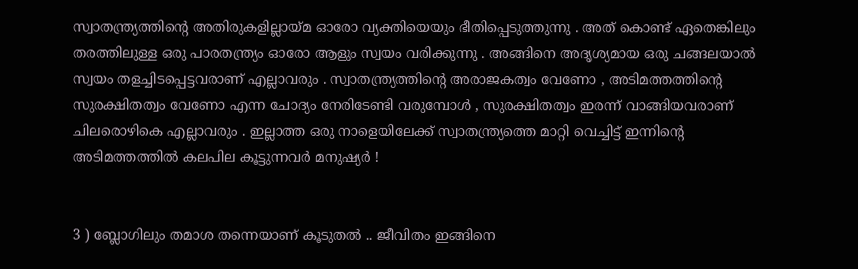സ്വാതന്ത്ര്യത്തിന്റെ അതിരുകളില്ലായ്മ ഓരോ വ്യക്തിയെയും ഭീതിപ്പെടുത്തുന്നു . അത് കൊണ്ട് ഏതെങ്കിലും തരത്തിലുള്ള ഒരു പാരതന്ത്ര്യം ഓരോ ആളും സ്വയം വരിക്കുന്നു . അങ്ങിനെ അദൃശ്യമായ ഒരു ചങ്ങലയാല്‍ സ്വയം തളച്ചിടപ്പെട്ടവരാണ് എല്ലാവരും . സ്വാതന്ത്ര്യത്തിന്റെ അരാജകത്വം വേണോ , അടിമത്തത്തിന്റെ സുരക്ഷിതത്വം വേണോ എന്ന ചോദ്യം നേരിടേണ്ടി വരുമ്പോള്‍ , സുരക്ഷിതത്വം ഇരന്ന് വാങ്ങിയവരാണ് ചിലരൊഴികെ എല്ലാവരും . ഇല്ലാത്ത ഒരു നാളെയിലേക്ക് സ്വാതന്ത്ര്യത്തെ മാറ്റി വെച്ചിട്ട് ഇന്നിന്റെ അടിമത്തത്തില്‍ കലപില കൂട്ടുന്നവര്‍ മനുഷ്യര്‍ !


3 ) ബ്ലോഗിലും തമാശ തന്നെയാണ് കൂടുതല്‍ .. ജീവിതം ഇങ്ങിനെ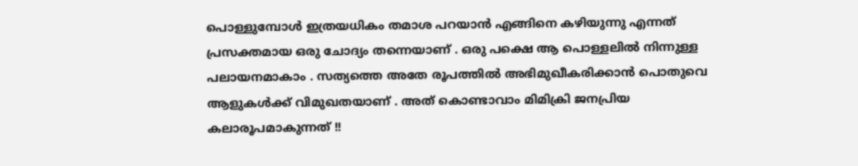പൊള്ളുമ്പോള്‍ ഇത്രയധികം തമാശ പറയാന്‍ എങ്ങിനെ കഴിയുന്നു എന്നത് പ്രസക്തമായ ഒരു ചോദ്യം തന്നെയാണ് . ഒരു പക്ഷെ ആ പൊള്ളലില്‍ നിന്നുള്ള പലായനമാകാം . സത്യത്തെ അതേ രൂപത്തില്‍ അഭിമുഖീകരിക്കാന്‍ പൊതുവെ ആളുകള്‍ക്ക് വിമുഖതയാണ് . അത് കൊണ്ടാവാം മിമിക്രി ജനപ്രിയ കലാരൂപമാകുന്നത് !!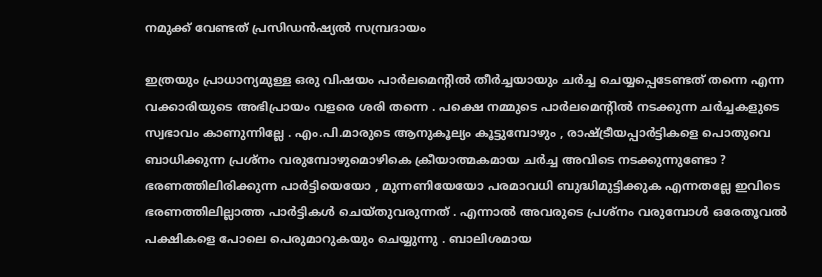നമുക്ക് വേണ്ടത് പ്രസിഡന്‍ഷ്യല്‍ സമ്പ്രദായം

ഇത്രയും പ്രാധാന്യമുള്ള ഒരു വിഷയം പാര്‍ലമെന്റില്‍ തീര്‍ച്ചയായും ചര്‍ച്ച ചെയ്യപ്പെടേണ്ടത് തന്നെ എന്ന വക്കാരിയുടെ അഭിപ്രായം വളരെ ശരി തന്നെ . പക്ഷെ നമ്മുടെ പാര്‍ലമെന്റില്‍ നടക്കുന്ന ചര്‍ച്ചകളുടെ സ്വഭാവം കാണുന്നില്ലേ . എം.പി.മാരുടെ ആനുകൂല്യം കൂട്ടുമ്പോഴും , രാഷ്ട്രീയപ്പാര്‍ട്ടികളെ പൊതുവെ ബാധിക്കുന്ന പ്രശ്നം വരുമ്പോഴുമൊഴികെ ക്രീയാത്മകമായ ചര്‍ച്ച അവിടെ നടക്കുന്നുണ്ടോ ? ഭരണത്തിലിരിക്കുന്ന പാര്‍ട്ടിയെയോ , മുന്നണിയേയോ പരമാവധി ബുദ്ധിമുട്ടിക്കുക എന്നതല്ലേ ഇവിടെ ഭരണത്തിലില്ലാത്ത പാര്‍ട്ടികള്‍ ചെയ്തുവരുന്നത് . എന്നാല്‍ അവരുടെ പ്രശ്നം വരുമ്പോള്‍ ഒരേതൂവല്‍ പക്ഷികളെ പോലെ പെരുമാറുകയും ചെയ്യുന്നു . ബാലിശമായ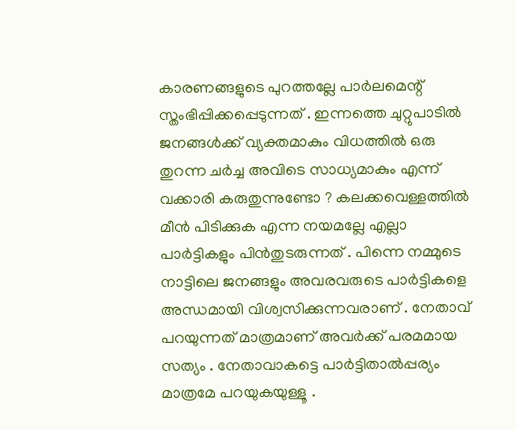കാരണങ്ങളുടെ പുറത്തല്ലേ പാര്‍ലമെന്റ് സ്തംഭിപ്പിക്കപ്പെടുന്നത് . ഇന്നത്തെ ചുറ്റുപാടില്‍ ജനങ്ങള്‍ക്ക് വ്യക്തമാകും വിധത്തില്‍ ഒരു തുറന്ന ചര്‍ച്ച അവിടെ സാധ്യമാകും എന്ന് വക്കാരി കരുതുന്നുണ്ടോ ? കലക്കവെള്ളത്തില്‍ മീന്‍ പിടിക്കുക എന്ന നയമല്ലേ എല്ലാ പാര്‍ട്ടികളും പിന്‍‌തുടരുന്നത് . പിന്നെ നമ്മുടെ നാട്ടിലെ ജനങ്ങളും അവരവരുടെ പാര്‍ട്ടികളെ അന്ധമായി വിശ്വസിക്കുന്നവരാണ് . നേതാവ് പറയുന്നത് മാത്രമാണ് അവര്‍ക്ക് പരമമായ സത്യം . നേതാവാകട്ടെ പാര്‍ട്ടിതാല്‍പ്പര്യം മാത്രമേ പറയുകയുള്ളൂ .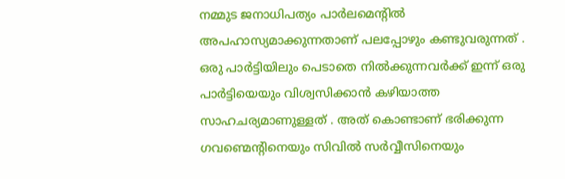നമ്മുട ജനാധിപത്യം പാര്‍ലമെന്റില്‍ അപഹാസ്യമാക്കുന്നതാണ് പലപ്പോഴും കണ്ടുവരുന്നത് . ഒരു പാര്‍ട്ടിയിലും പെടാതെ നില്‍ക്കുന്നവര്‍ക്ക് ഇന്ന് ഒരു പാര്‍ട്ടിയെയും വിശ്വസിക്കാന്‍ കഴിയാത്ത സാഹചര്യമാണുള്ളത് . അത് കൊണ്ടാണ് ഭരിക്കുന്ന ഗവണ്മെന്റിനെയും സിവില്‍ സര്‍വ്വീസിനെയും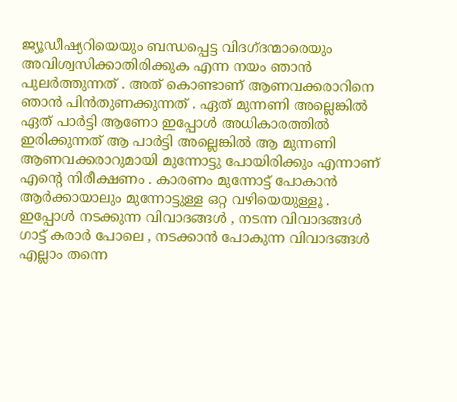ജ്യൂഡീഷ്യറിയെയും ബന്ധപ്പെട്ട വിദഗ്ദന്മാരെയും അവിശ്വസിക്കാതിരിക്കുക എന്ന നയം ഞാന്‍ പുലര്‍ത്തുന്നത് . അത് കൊണ്ടാണ് ആണവക്കരാറിനെ ഞാന്‍ പിന്‍തുണക്കുന്നത് . ഏത് മുന്നണി അല്ലെങ്കില്‍ ഏത് പാര്‍ട്ടി ആണോ ഇപ്പോള്‍ അധികാരത്തില്‍ ഇരിക്കുന്നത് ആ പാര്‍ട്ടി അല്ലെങ്കില്‍ ആ മുന്നണി ആണവക്കരാറുമായി മുന്നോട്ടു പോയിരിക്കും എന്നാണ് എന്റെ നിരീക്ഷണം . കാരണം മുന്നോട്ട് പോകാന്‍ ആര്‍ക്കായാലും മുന്നോട്ടുള്ള ഒറ്റ വഴിയെയുള്ളൂ . ഇപ്പോള്‍ നടക്കുന്ന വിവാദങ്ങള്‍ , നടന്ന വിവാദങ്ങള്‍ ഗാട്ട് കരാര്‍ പോലെ , നടക്കാന്‍ പോകുന്ന വിവാദങ്ങള്‍ എല്ലാം തന്നെ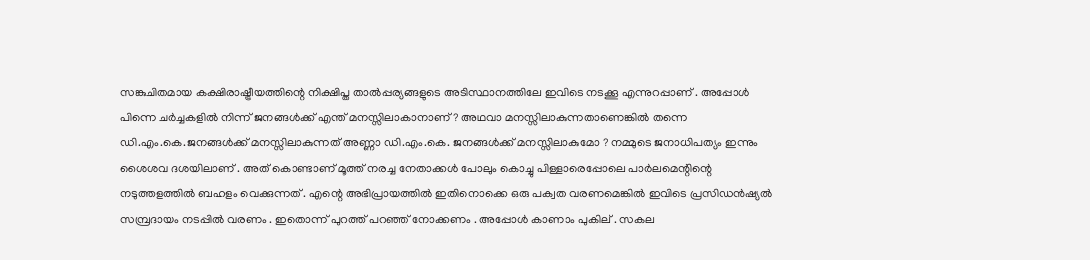സങ്കുചിതമായ കക്ഷിരാഷ്ട്രീയത്തിന്റെ നിക്ഷിപ്ത താല്‍പ്പര്യങ്ങളുടെ അടിസ്ഥാനത്തിലേ ഇവിടെ നടക്കൂ എന്നുറപ്പാണ് . അപ്പോള്‍ പിന്നെ ചര്‍ച്ചകളില്‍ നിന്ന് ജനങ്ങള്‍ക്ക് എന്ത് മനസ്സിലാകാനാണ് ? അഥവാ മനസ്സിലാകുന്നതാണെങ്കില്‍ തന്നെ ഡി.എം.കെ.ജനങ്ങള്‍ക്ക് മനസ്സിലാകുന്നത് അണ്ണാ ഡി.എം.കെ. ജനങ്ങള്‍ക്ക് മനസ്സിലാകുമോ ? നമ്മുടെ ജനാധിപത്യം ഇന്നും ശൈശവ ദശയിലാണ് . അത് കൊണ്ടാണ് മൂത്ത് നരച്ച നേതാക്കള്‍ പോലും കൊച്ചു പിള്ളാരെപ്പോലെ പാര്‍ലമെന്റിന്റെ നടുത്തളത്തില്‍ ബഹളം വെക്കുന്നത് . എന്റെ അഭിപ്രായത്തില്‍ ഇതിനൊക്കെ ഒരു പക്വത വരണമെങ്കില്‍ ഇവിടെ പ്രസിഡന്‍ഷ്യല്‍ സമ്പ്രദായം നടപ്പില്‍ വരണം . ഇതൊന്ന് പുറത്ത് പറഞ്ഞ് നോക്കണം . അപ്പോള്‍ കാണാം പുകില് . സകല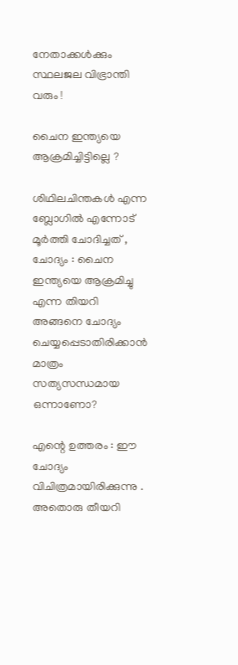നേതാക്കള്‍ക്കും സ്ഥലജല വിഭ്രാന്തി വരും !

ചൈന ഇന്ത്യയെ ആക്രമിച്ചിട്ടില്ലെ ?

ശിഥിലചിന്തകള്‍ എന്ന ബ്ലോഗില്‍ എന്നോട് മൂര്‍ത്തി ചോദിച്ചത് ,
ചോദ്യം : ചൈന ഇന്ത്യയെ ആക്രമിച്ചു എന്ന തിയറി അങ്ങനെ ചോദ്യം ചെയ്യപ്പെടാതിരിക്കാന്‍ മാത്രം സത്യസന്ധമായ ഒന്നാണോ?

എന്റെ ഉത്തരം : ഈ ചോദ്യം വിചിത്രമായിരിക്കുന്നു . അതൊരു തീയറി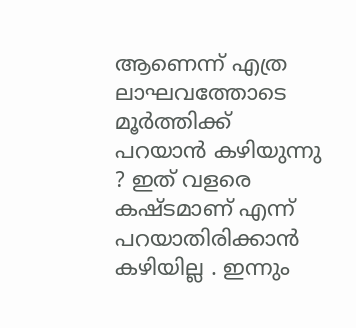ആണെന്ന് എത്ര ലാഘവത്തോടെ മൂര്‍ത്തിക്ക് പറയാന്‍ കഴിയുന്നു ? ഇത് വളരെ കഷ്ടമാണ് എന്ന് പറയാതിരിക്കാന്‍ കഴിയില്ല . ഇന്നും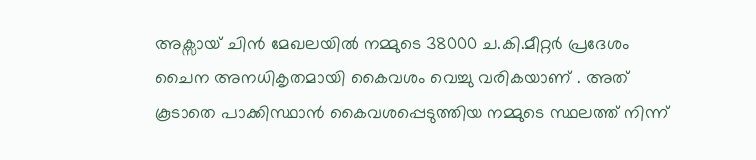അക്സായ് ചിന്‍ മേഖലയില്‍ നമ്മുടെ 38000 ച.കി.മീറ്റര്‍ പ്രദേശം ചൈന അനധികൃതമായി കൈവശം വെച്ചു വരികയാണ് . അത് കൂടാതെ പാക്കിസ്ഥാന്‍ കൈവശപ്പെടുത്തിയ നമ്മുടെ സ്ഥലത്ത് നിന്ന്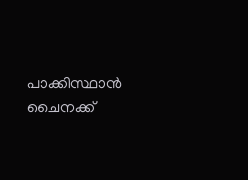പാക്കിസ്ഥാന്‍ ചൈനക്ക്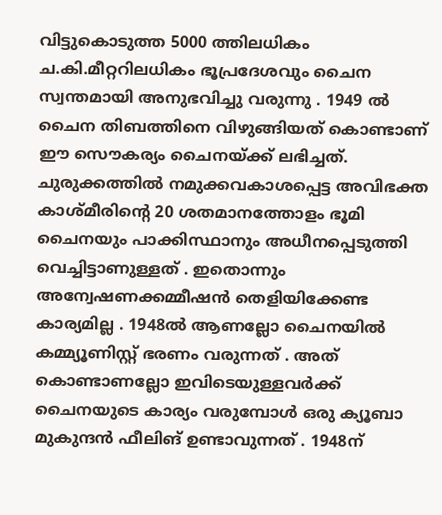വിട്ടുകൊടുത്ത 5000 ത്തിലധികം ച.കി.മീറ്ററിലധികം ഭൂപ്രദേശവും ചൈന സ്വന്തമായി അനുഭവിച്ചു വരുന്നു . 1949 ല്‍ ചൈന തിബത്തിനെ വിഴുങ്ങിയത് കൊണ്ടാണ് ഈ സൌകര്യം ചൈനയ്ക്ക് ലഭിച്ചത്. ചുരുക്കത്തില്‍ നമുക്കവകാശപ്പെട്ട അവിഭക്ത കാശ്മീരിന്റെ 20 ശതമാനത്തോളം ഭൂമി ചൈനയും പാക്കിസ്ഥാനും അധീനപ്പെടുത്തി വെച്ചിട്ടാണുള്ളത് . ഇതൊന്നും അന്വേഷണക്കമ്മീഷന്‍ തെളിയിക്കേണ്ട കാര്യമില്ല . 1948ല്‍ ആണല്ലോ ചൈനയില്‍ കമ്മ്യൂണിസ്റ്റ് ഭരണം വരുന്നത് . അത് കൊണ്ടാണല്ലോ ഇവിടെയുള്ളവര്‍ക്ക് ചൈനയുടെ കാര്യം വരുമ്പോള്‍ ഒരു ക്യൂബാ മുകുന്ദന്‍ ഫീലിങ് ഉണ്ടാവുന്നത് . 1948ന്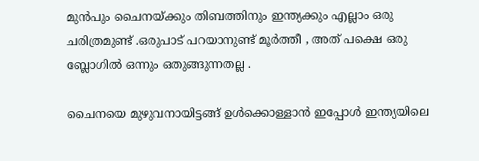മുന്‍പും ചൈനയ്ക്കും തിബത്തിനും ഇന്ത്യക്കും എല്ലാം ഒരു ചരിത്രമുണ്ട് .ഒരുപാട് പറയാനുണ്ട് മൂര്‍ത്തീ , അത് പക്ഷെ ഒരു ബ്ലോഗില്‍ ഒന്നും ഒതുങ്ങുന്നതല്ല .

ചൈനയെ മുഴുവനായിട്ടങ്ങ് ഉള്‍ക്കൊള്ളാന്‍ ഇപ്പോള്‍ ഇന്ത്യയിലെ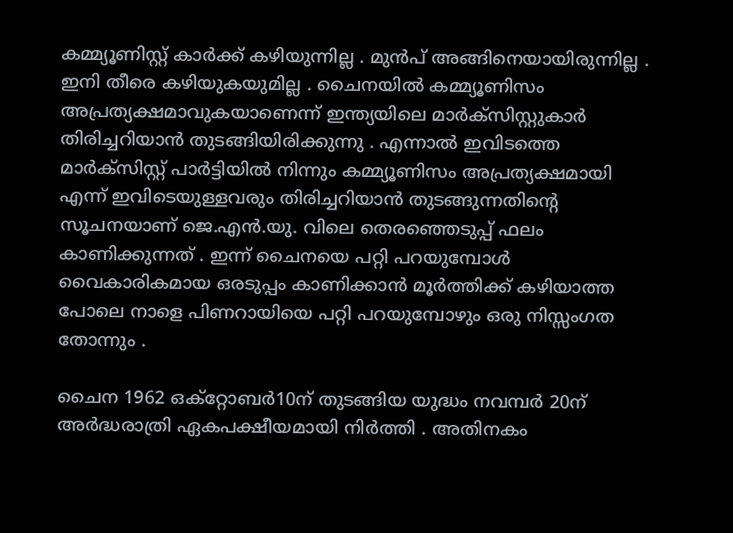കമ്മ്യൂണിസ്റ്റ് കാര്‍ക്ക് കഴിയുന്നില്ല . മുന്‍പ് അങ്ങിനെയായിരുന്നില്ല . ഇനി തീരെ കഴിയുകയുമില്ല . ചൈനയില്‍ കമ്മ്യൂണിസം അപ്രത്യക്ഷമാവുകയാണെന്ന് ഇന്ത്യയിലെ മാര്‍ക്സിസ്റ്റുകാര്‍ തിരിച്ചറിയാന്‍ തുടങ്ങിയിരിക്കുന്നു . എന്നാല്‍ ഇവിടത്തെ മാര്‍ക്സിസ്റ്റ് പാര്‍ട്ടിയില്‍ നിന്നും കമ്മ്യൂണിസം അപ്രത്യക്ഷമായി എന്ന് ഇവിടെയുള്ളവരും തിരിച്ചറിയാന്‍ തുടങ്ങുന്നതിന്റെ സൂചനയാണ് ജെ.എന്‍.യു. വിലെ തെരഞ്ഞെടുപ്പ് ഫലം കാണിക്കുന്നത് . ഇന്ന് ചൈനയെ പറ്റി പറയുമ്പോള്‍ വൈകാരികമായ ഒരടുപ്പം കാണിക്കാന്‍ മൂര്‍ത്തിക്ക് കഴിയാത്ത പോലെ നാളെ പിണറായിയെ പറ്റി പറയുമ്പോഴും ഒരു നിസ്സംഗത തോന്നും .

ചൈന 1962 ഒക്റ്റോബര്‍10ന് തുടങ്ങിയ യുദ്ധം നവമ്പര്‍ 20ന് അര്‍ദ്ധരാത്രി ഏകപക്ഷീയമായി നിര്‍ത്തി . അതിനകം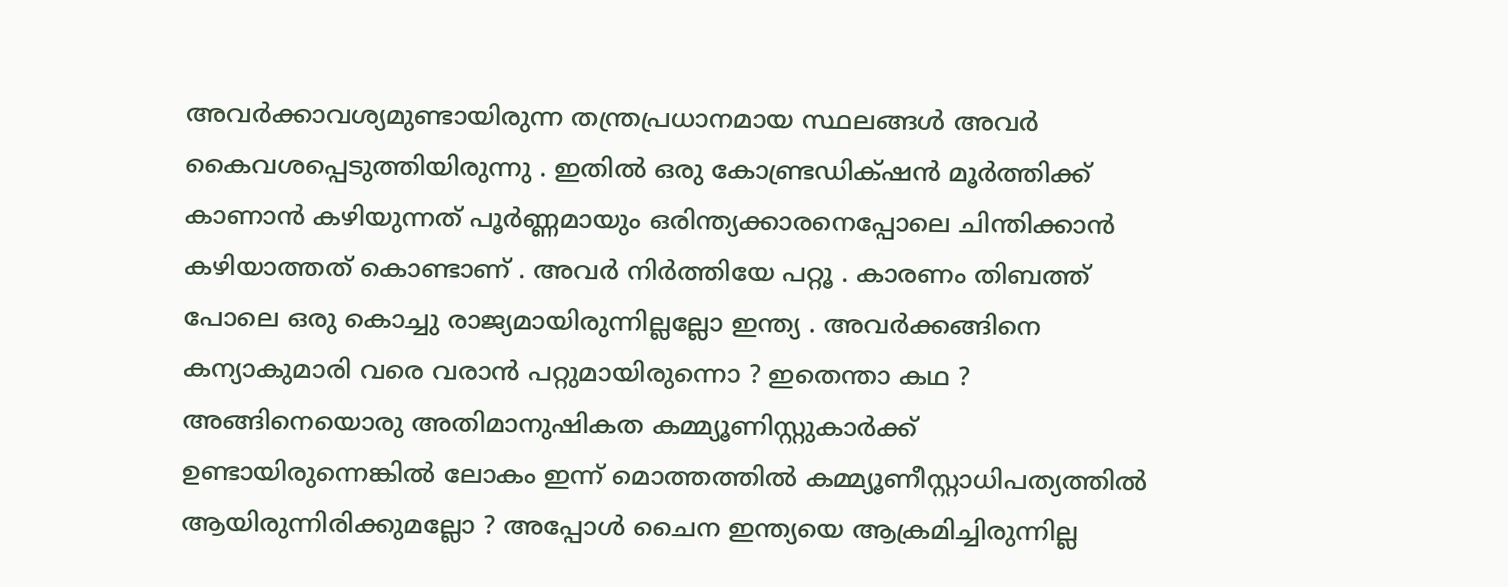അവര്‍ക്കാവശ്യമുണ്ടായിരുന്ന തന്ത്രപ്രധാനമായ സ്ഥലങ്ങള്‍ അവര്‍ കൈവശപ്പെടുത്തിയിരുന്നു . ഇതില്‍ ഒരു കോണ്ട്രഡിക്‍ഷന്‍ മൂര്‍ത്തിക്ക് കാണാന്‍ കഴിയുന്നത് പൂര്‍ണ്ണമായും ഒരിന്ത്യക്കാരനെപ്പോലെ ചിന്തിക്കാന്‍ കഴിയാത്തത് കൊണ്ടാണ് . അവര്‍ നിര്‍ത്തിയേ പറ്റൂ . കാരണം തിബത്ത് പോലെ ഒരു കൊച്ചു രാജ്യമായിരുന്നില്ലല്ലോ ഇന്ത്യ . അവര്‍ക്കങ്ങിനെ കന്യാകുമാരി വരെ വരാന്‍ പറ്റുമായിരുന്നൊ ? ഇതെന്താ കഥ ? അങ്ങിനെയൊരു അതിമാനുഷികത കമ്മ്യൂണിസ്റ്റുകാര്‍ക്ക് ഉണ്ടായിരുന്നെങ്കില്‍ ലോകം ഇന്ന് മൊത്തത്തില്‍ കമ്മ്യൂണീസ്റ്റാധിപത്യത്തില്‍ ആയിരുന്നിരിക്കുമല്ലോ ? അപ്പോള്‍ ചൈന ഇന്ത്യയെ ആക്രമിച്ചിരുന്നില്ല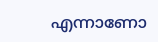എന്നാണോ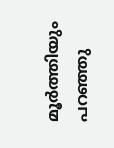മൂര്‍ത്തിയും പറഞ്ഞു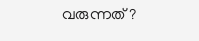വരുന്നത് ?